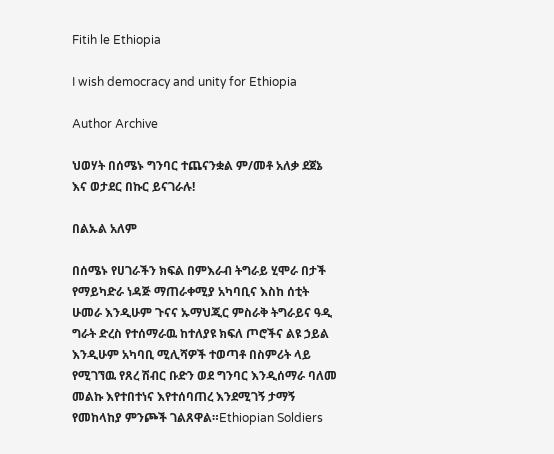Fitih le Ethiopia

I wish democracy and unity for Ethiopia

Author Archive

ህወሃት በሰሜኑ ግንባር ተጨናንቋል ም/መቶ አለቃ ደጀኔ እና ወታደር በኩር ይናገራሉ!

በልኡል አለም

በሰሜኑ የሀገራችን ክፍል በምእራብ ትግራይ ሂሞራ በታች የማይካድራ ነዳጅ ማጠራቀሚያ አካባቢና እስከ ሰቲት ሁመራ እንዲሁም ጉናና ኡማህጂር ምስራቅ ትግራይና ዓዲ ግራት ድረስ የተሰማራዉ ከተለያዩ ክፍለ ጦሮችና ልዩ ኃይል እንዲሁም አካባቢ ሚሊሻዎች ተወጣቶ በስምሪት ላይ የሚገኘዉ የጸረ ሽብር ቡድን ወደ ግንባር እንዲሰማራ ባለመ መልኩ እየተበተነና እየተሰባጠረ እንደሚገኝ ታማኝ የመከላከያ ምንጮች ገልጸዋል።Ethiopian Soldiers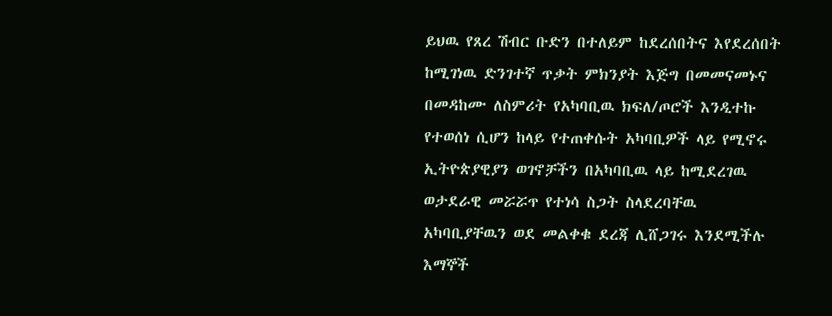ይህዉ የጸረ ሽብር ቡድን በተለይም ከደረሰበትና እየደረሰበት ከሚገነዉ ድንገተኛ ጥቃት ምክንያት እጅግ በመመናመኑና በመዳከሙ ለስምሪት የአካባቢዉ ክፍለ/ጦሮች እንዲተኩ የተወሰነ ሲሆን ከላይ የተጠቀሱት አካባቢዎች ላይ የሚኖሩ ኢትዮጵያዊያን ወገኖቻችን በአካባቢዉ ላይ ከሚደረገዉ ወታደራዊ መሯሯጥ የተነሳ ስጋት ስላደረባቸዉ አካባቢያቸዉን ወደ መልቀቁ ደረጃ ሊሸጋገሩ እንደሚችሉ እማኞች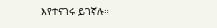እየተናገሩ ይገኛሉ።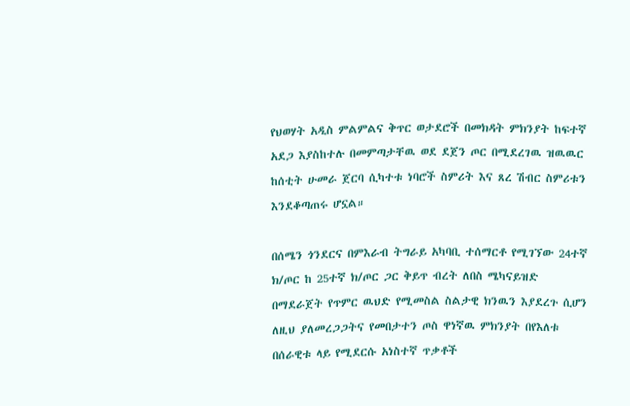የህወሃት አዲስ ምልምልና ቅጥር ወታደሮች በመክዳት ምክንያት ከፍተኛ አደጋ እያስከተሉ በመምጣታቸዉ ወደ ደጀን ጦር በሚደረገዉ ዝዉዉር ከሰቲት ሁመራ ጀርባ ሲካተቱ ነባሮች ስምሪት እና ጸረ ሽብር ስምሪቱን እንደቆጣጠሩ ሆኗል።

በሰሜን ጎንደርና በምእራብ ትግራይ አካባቢ ተሰማርቶ የሚገኘው 24ተኛ ክ/ጦር ከ 25ተኛ ክ/ጦር ጋር ቅይጥ ብረት ለበስ ሜካናይዝድ በማደራጀት የጥምር ዉህድ የሚመስል ስልታዊ ክንዉን እያደረጉ ሲሆን ለዚህ ያለመረጋጋትና የመበታተን ጦስ ዋነኛዉ ምክንያት በየእለቱ በሰራዊቱ ላይ የሚደርሱ አነስተኛ ጥቃቶች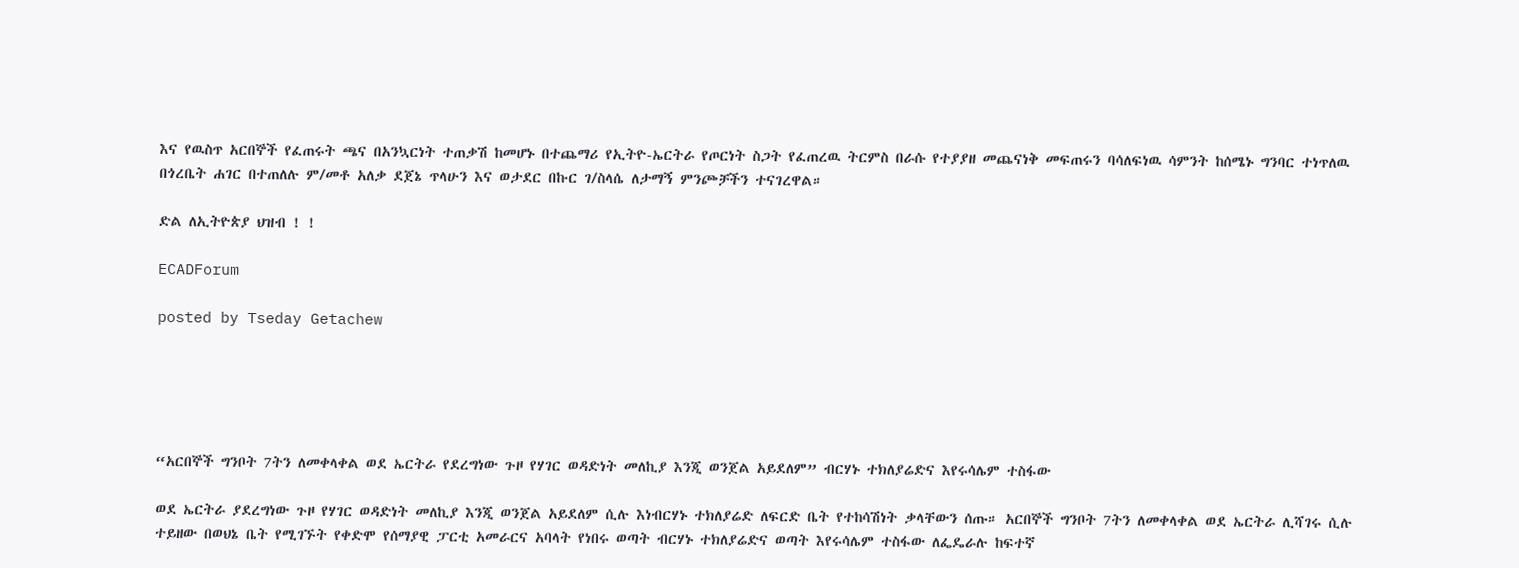እና የዉስጥ አርበኞች የፈጠሩት ጫና በአንኳርነት ተጠቃሽ ከመሆኑ በተጨማሪ የኢትዮ-ኤርትራ የጦርነት ስጋት የፈጠረዉ ትርምስ በራሱ የተያያዘ መጨናነቅ መፍጠሩን ባሳለፍነዉ ሳምንት ከሰሜኑ ግንባር ተነጥለዉ በጎረቤት ሐገር በተጠለሉ ም/መቶ አለቃ ደጀኔ ጥላሁን እና ወታደር በኩር ገ/ስላሴ ለታማኝ ምንጮቻችን ተናገረዋል።

ድል ለኢትዮጵያ ህዝብ ! !

ECADForum

posted by Tseday Getachew





“አርበኞች ግንቦት 7ትን ለመቀላቀል ወደ ኤርትራ የደረግነው ጉዞ የሃገር ወዳድነት መለኪያ እንጂ ወንጀል አይደለም” ብርሃኑ ተክለያሬድና እየሩሳሌም ተስፋው

ወደ ኤርትራ ያደረግነው ጉዞ የሃገር ወዳድነት መለኪያ እንጂ ወንጀል አይደለም ሲሉ እነብርሃኑ ተክለያሬድ ለፍርድ ቤት የተከሳሽነት ቃላቸውን ሰጡ። አርበኞች ግንቦት 7ትን ለመቀላቀል ወደ ኤርትራ ሊሻገሩ ሲሉ ተይዘው በወህኔ ቤት የሚገኙት የቀድሞ የሰማያዊ ፓርቲ አመራርና አባላት የነበሩ ወጣት ብርሃኑ ተክለያሬድና ወጣት እየሩሳሌም ተስፋው ለፌዴራሉ ከፍተኛ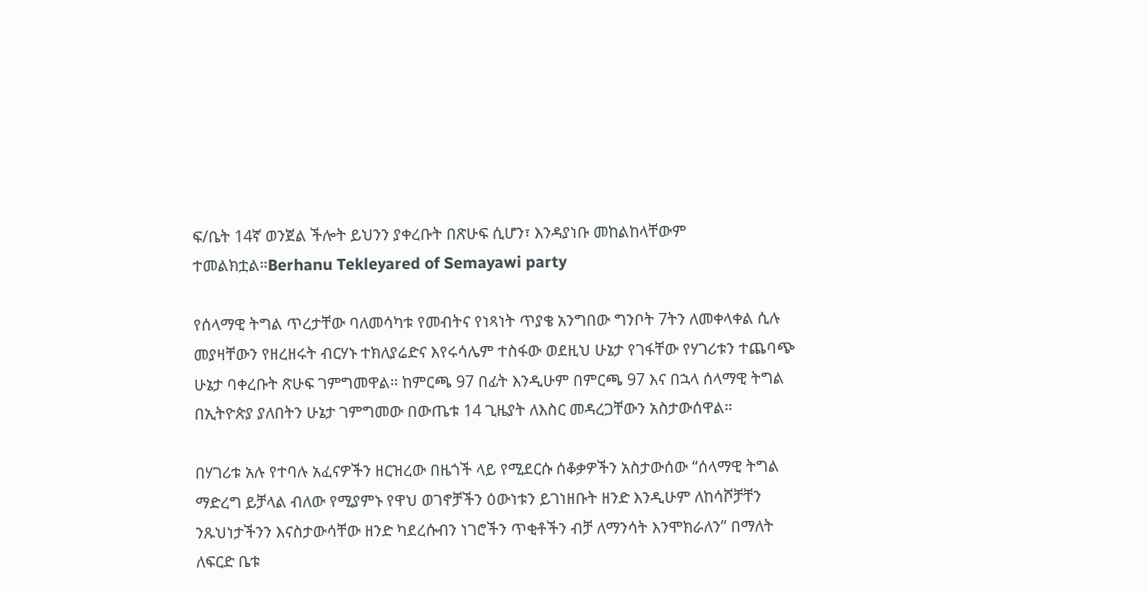ፍ/ቤት 14ኛ ወንጀል ችሎት ይህንን ያቀረቡት በጽሁፍ ሲሆን፣ እንዳያነቡ መከልከላቸውም ተመልክቷል።Berhanu Tekleyared of Semayawi party

የሰላማዊ ትግል ጥረታቸው ባለመሳካቱ የመብትና የነጻነት ጥያቄ አንግበው ግንቦት 7ትን ለመቀላቀል ሲሉ መያዛቸውን የዘረዘሩት ብርሃኑ ተክለያሬድና እየሩሳሌም ተስፋው ወደዚህ ሁኔታ የገፋቸው የሃገሪቱን ተጨባጭ ሁኔታ ባቀረቡት ጽሁፍ ገምግመዋል። ከምርጫ 97 በፊት እንዲሁም በምርጫ 97 እና በኋላ ሰላማዊ ትግል በኢትዮጵያ ያለበትን ሁኔታ ገምግመው በውጤቱ 14 ጊዜያት ለእስር መዳረጋቸውን አስታውሰዋል።

በሃገሪቱ አሉ የተባሉ አፈናዎችን ዘርዝረው በዜጎች ላይ የሚደርሱ ሰቆቃዎችን አስታውሰው “ሰላማዊ ትግል ማድረግ ይቻላል ብለው የሚያምኑ የዋህ ወገኖቻችን ዕውነቱን ይገነዘቡት ዘንድ እንዲሁም ለከሳሾቻቸን ንጹህነታችንን እናስታውሳቸው ዘንድ ካደረሱብን ነገሮችን ጥቂቶችን ብቻ ለማንሳት እንሞክራለን” በማለት ለፍርድ ቤቱ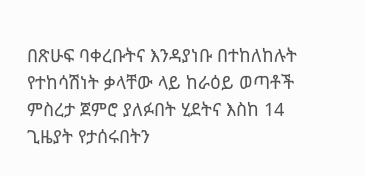በጽሁፍ ባቀረቡትና እንዳያነቡ በተከለከሉት የተከሳሽነት ቃላቸው ላይ ከራዕይ ወጣቶች ምስረታ ጀምሮ ያለፉበት ሂደትና እስከ 14 ጊዜያት የታሰሩበትን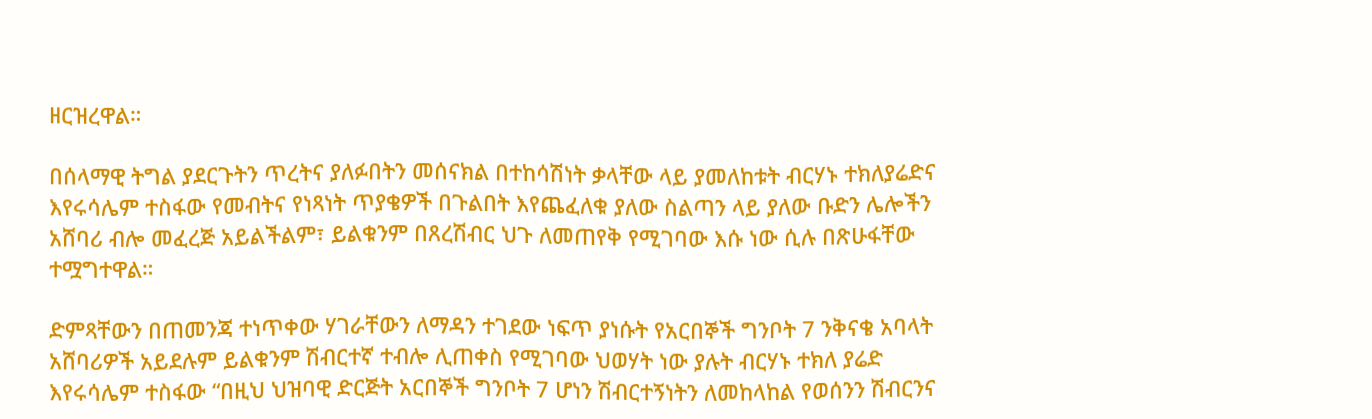ዘርዝረዋል።

በሰላማዊ ትግል ያደርጉትን ጥረትና ያለፉበትን መሰናክል በተከሳሽነት ቃላቸው ላይ ያመለከቱት ብርሃኑ ተክለያሬድና እየሩሳሌም ተስፋው የመብትና የነጻነት ጥያቄዎች በጉልበት እየጨፈለቁ ያለው ስልጣን ላይ ያለው ቡድን ሌሎችን አሸባሪ ብሎ መፈረጅ አይልችልም፣ ይልቁንም በጸረሽብር ህጉ ለመጠየቅ የሚገባው እሱ ነው ሲሉ በጽሁፋቸው ተሟግተዋል።

ድምጻቸውን በጠመንጃ ተነጥቀው ሃገራቸውን ለማዳን ተገደው ነፍጥ ያነሱት የአርበኞች ግንቦት 7 ንቅናቄ አባላት አሸባሪዎች አይደሉም ይልቁንም ሽብርተኛ ተብሎ ሊጠቀስ የሚገባው ህወሃት ነው ያሉት ብርሃኑ ተክለ ያሬድ እየሩሳሌም ተስፋው “በዚህ ህዝባዊ ድርጅት አርበኞች ግንቦት 7 ሆነን ሽብርተኝነትን ለመከላከል የወሰንን ሽብርንና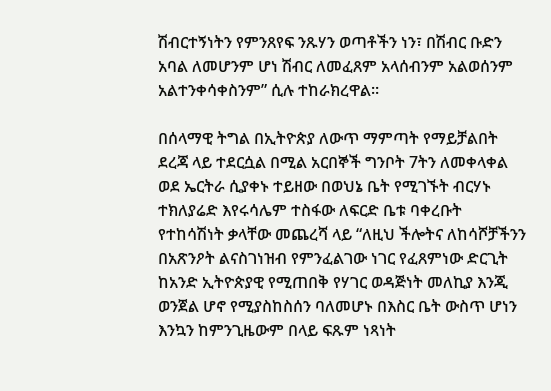ሽብርተኝነትን የምንጸየፍ ንጹሃን ወጣቶችን ነን፣ በሽብር ቡድን አባል ለመሆንም ሆነ ሽብር ለመፈጸም አላሰብንም አልወሰንም አልተንቀሳቀስንም” ሲሉ ተከራክረዋል።

በሰላማዊ ትግል በኢትዮጵያ ለውጥ ማምጣት የማይቻልበት ደረጃ ላይ ተደርሷል በሚል አርበኞች ግንቦት 7ትን ለመቀላቀል ወደ ኤርትራ ሲያቀኑ ተይዘው በወህኔ ቤት የሚገኙት ብርሃኑ ተክለያሬድ እየሩሳሌም ተስፋው ለፍርድ ቤቱ ባቀረቡት የተከሳሽነት ቃላቸው መጨረሻ ላይ “ለዚህ ችሎትና ለከሳሾቻችንን በአጽንዖት ልናስገነዝብ የምንፈልገው ነገር የፈጸምነው ድርጊት ከአንድ ኢትዮጵያዊ የሚጠበቅ የሃገር ወዳጅነት መለኪያ እንጂ ወንጀል ሆኖ የሚያስከስሰን ባለመሆኑ በእስር ቤት ውስጥ ሆነን እንኳን ከምንጊዜውም በላይ ፍጹም ነጻነት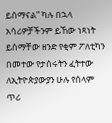ይሰማናል” ካሉ በኋላ አሳሪዎቻችንም ይኸው ነጻነት ይሰማቸው ዘንድ የቂም ፖለቲካን በመተው የታሰሩትን ፈትተው ለኢትዮጵያውያን ሁሉ የሰላም ጥሪ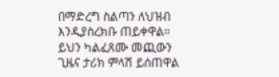በማድረግ ስልጣን ለህዝብ እንዲያስረክቡ ጠይቀዋል። ይህን ካልፈጸሙ መጪውን ጊዜና ታሪክ ምላሽ ይሰጠዋል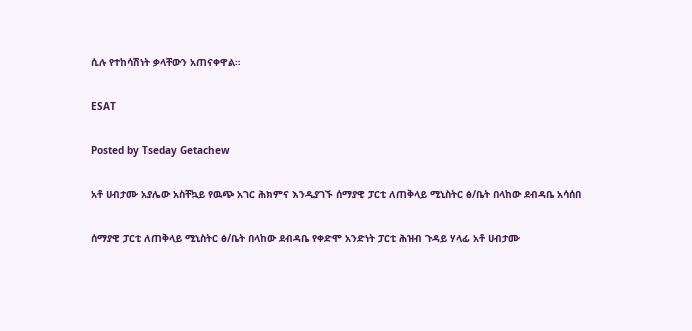ሲሉ የተከሳሽነት ቃላቸውን አጠናቀዋል።

ESAT

Posted by Tseday Getachew

አቶ ሀብታሙ አያሌው አስቸኳይ የዉጭ አገር ሕክምና እንዲያገኙ ሰማያዊ ፓርቲ ለጠቅላይ ሚኒስትር ፅ/ቤት በላከው ደብዳቤ አሳሰበ

ሰማያዊ ፓርቲ ለጠቅላይ ሚኒስትር ፅ/ቤት በላከው ደብዳቤ የቀድሞ አንድነት ፓርቲ ሕዝብ ጉዳይ ሃላፊ አቶ ሀብታሙ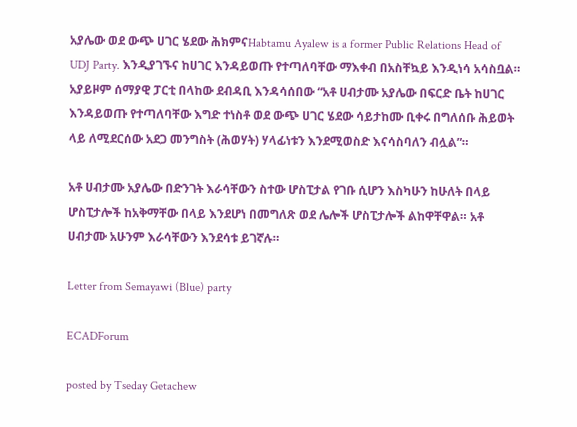አያሌው ወደ ውጭ ሀገር ሄደው ሕክምናHabtamu Ayalew is a former Public Relations Head of UDJ Party. እንዲያገኙና ከሀገር እንዳይወጡ የተጣለባቸው ማእቀብ በአስቸኳይ እንዲነሳ አሳስቧል። አያይዞም ሰማያዊ ፓርቲ በላከው ደብዳቢ እንዳሳሰበው “አቶ ሀብታሙ አያሌው በፍርድ ቤት ከሀገር እንዳይወጡ የተጣለባቸው እግድ ተነስቶ ወደ ውጭ ሀገር ሄደው ሳይታከሙ ቢቀሩ በግለሰቡ ሕይወት ላይ ለሚደርሰው አደጋ መንግስት (ሕወሃት) ሃላፊነቱን እንደሚወስድ እናሳስባለን ብሏል”።

አቶ ሀብታሙ አያሌው በድንገት እራሳቸውን ስተው ሆስፒታል የገቡ ሲሆን እስካሁን ከሁለት በላይ ሆስፒታሎች ከአቅማቸው በላይ እንደሆነ በመግለጽ ወደ ሌሎች ሆስፒታሎች ልከዋቸዋል። አቶ ሀብታሙ አሁንም እራሳቸውን እንደሳቱ ይገኛሉ።

Letter from Semayawi (Blue) party

ECADForum

posted by Tseday Getachew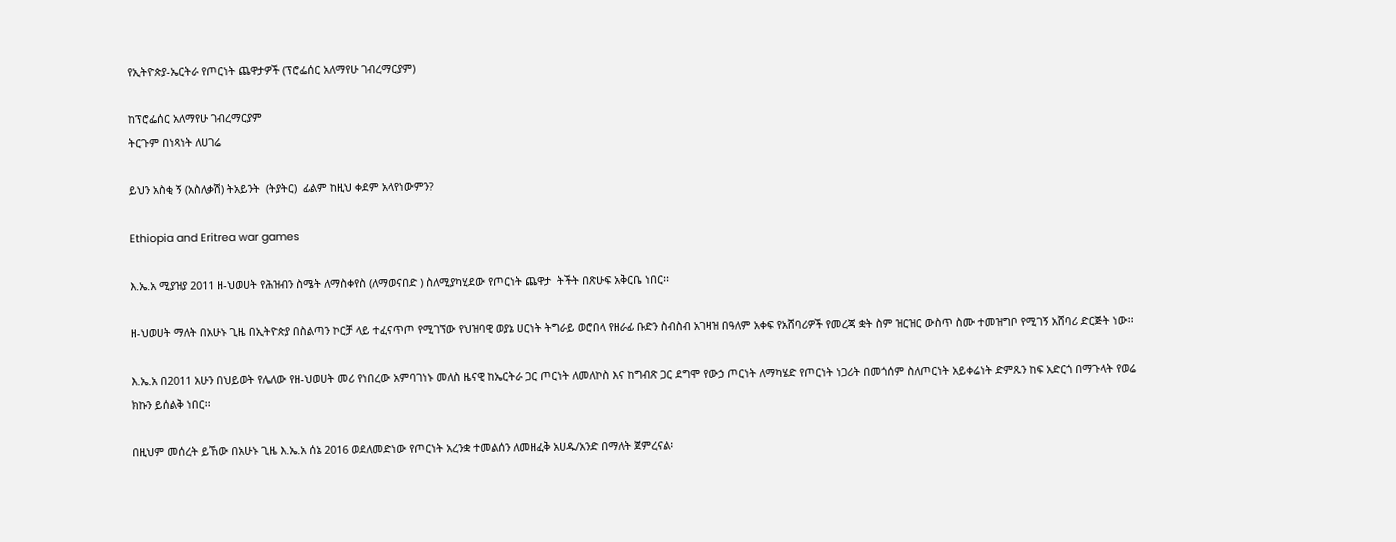የኢትዮጵያ-ኤርትራ የጦርነት ጨዋታዎች (ፕሮፌሰር አለማየሁ ገብረማርያም)

ከፕሮፌሰር አለማየሁ ገብረማርያም
ትርጉም በነጻነት ለሀገሬ

ይህን አስቂ ኝ (አስለቃሽ) ትአይንት  (ትያትር)  ፊልም ከዚህ ቀደም አላየነውምን?

Ethiopia and Eritrea war games

እ.ኤ.አ ሚያዝያ 2011 ዘ-ህወሀት የሕዝብን ስሜት ለማስቀየስ (ለማወናበድ ) ስለሚያካሂደው የጦርነት ጨዋታ  ትችት በጽሁፍ አቅርቤ ነበር፡፡

ዘ-ህወሀት ማለት በአሁኑ ጊዜ በኢትዮጵያ በስልጣን ኮርቻ ላይ ተፈናጥጦ የሚገኘው የህዝባዊ ወያኔ ሀርነት ትግራይ ወሮበላ የዘራፊ ቡድን ስብስብ አገዛዝ በዓለም አቀፍ የአሸባሪዎች የመረጃ ቋት ስም ዝርዝር ውስጥ ስሙ ተመዝግቦ የሚገኝ አሸባሪ ድርጅት ነው፡፡

እ.ኤ.አ በ2011 አሁን በህይወት የሌለው የዘ-ህወሀት መሪ የነበረው አምባገነኑ መለስ ዜናዊ ከኤርትራ ጋር ጦርነት ለመለኮስ እና ከግብጽ ጋር ደግሞ የውኃ ጦርነት ለማካሄድ የጦርነት ነጋሪት በመጎሰም ስለጦርነት አይቀሬነት ድምጹን ከፍ አድርጎ በማጉላት የወሬ ክኩን ይሰልቅ ነበር፡፡

በዚህም መሰረት ይኸው በአሁኑ ጊዜ እ.ኤ.አ ሰኔ 2016 ወደለመድነው የጦርነት አረንቋ ተመልሰን ለመዘፈቅ አሀዱ/አንድ በማለት ጀምረናል፡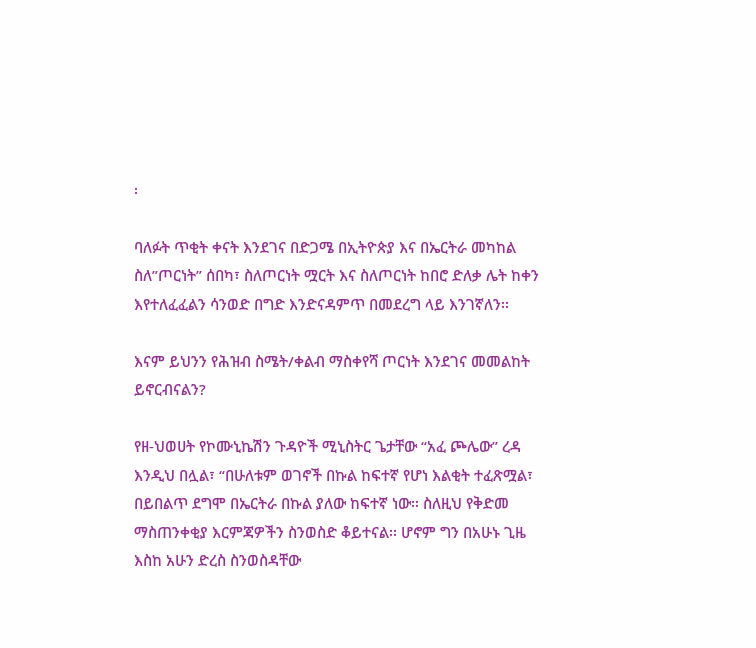፡

ባለፉት ጥቂት ቀናት እንደገና በድጋሜ በኢትዮጵያ እና በኤርትራ መካከል ስለ”ጦርነት” ሰበካ፣ ስለጦርነት ሟርት እና ስለጦርነት ከበሮ ድለቃ ሌት ከቀን እየተለፈፈልን ሳንወድ በግድ እንድናዳምጥ በመደረግ ላይ እንገኛለን፡፡

እናም ይህንን የሕዝብ ስሜት/ቀልብ ማስቀየሻ ጦርነት እንደገና መመልከት ይኖርብናልን?

የዘ-ህወሀት የኮሙኒኬሽን ጉዳዮች ሚኒስትር ጌታቸው “አፈ ጮሌው” ረዳ እንዲህ በሏል፣ “በሁለቱም ወገኖች በኩል ከፍተኛ የሆነ እልቂት ተፈጽሟል፣ በይበልጥ ደግሞ በኤርትራ በኩል ያለው ከፍተኛ ነው፡፡ ስለዚህ የቅድመ ማስጠንቀቂያ እርምጃዎችን ስንወስድ ቆይተናል፡፡ ሆኖም ግን በአሁኑ ጊዜ እስከ አሁን ድረስ ስንወስዳቸው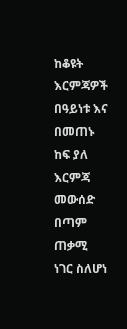ከቆዩት እርምጃዎች በዓይነቱ እና በመጠኑ ከፍ ያለ እርምጃ መውሰድ በጣም ጠቃሚ ነገር ስለሆነ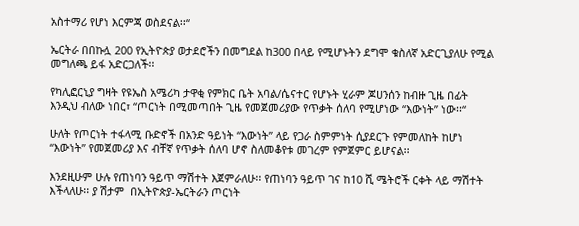አስተማሪ የሆነ እርምጃ ወስደናል፡፡“

ኤርትራ በበኩሏ 200 የኢትዮጵያ ወታደሮችን በመግደል ከ300 በላይ የሚሆኑትን ደግሞ ቁስለኛ አድርጊያለሁ የሚል መግለጫ ይፋ አድርጋለች፡፡

የካሊፎርኒያ ግዛት የዩኤስ አሜሪካ ታዋቂ የምክር ቤት አባል/ሴናተር የሆኑት ሂራም ጆሀንሰን ከብዙ ጊዜ በፊት እንዲህ ብለው ነበር፣ “ጦርነት በሚመጣበት ጊዜ የመጀመሪያው የጥቃት ሰለባ የሚሆነው “እውነት” ነው፡፡“

ሁለት የጦርነት ተፋላሚ ቡድኖች በአንድ ዓይነት “እውነት” ላይ የጋራ ስምምነት ሲያደርጉ የምመለከት ከሆነ “እውነት” የመጀመሪያ እና ብቸኛ የጥቃት ሰለባ ሆኖ ስለመቆየቱ መገረም የምጀምር ይሆናል፡፡

እንደዚሁም ሁሉ የጠነባን ዓይጥ ማሽተት እጀምራለሁ፡፡ የጠነባን ዓይጥ ገና ከ10 ሺ ሜትሮች ርቀት ላይ ማሽተት እችላለሁ፡፡ ያ ሽታም  በኢትዮጵያ-ኤርትራን ጦርነት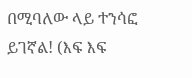በሚባለው ላይ ተንሳፎ ይገኛል! (እፍ እፍ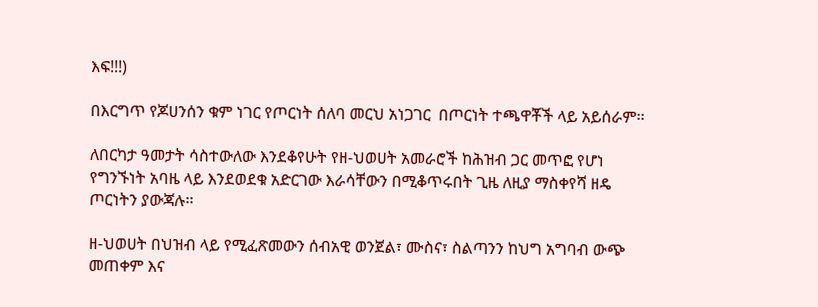እፍ!!!)

በእርግጥ የጆሀንሰን ቁም ነገር የጦርነት ሰለባ መርህ አነጋገር  በጦርነት ተጫዋቾች ላይ አይሰራም፡፡

ለበርካታ ዓመታት ሳስተውለው እንደቆየሁት የዘ-ህወሀት አመራሮች ከሕዝብ ጋር መጥፎ የሆነ የግንኙነት አባዜ ላይ እንደወደቁ አድርገው እራሳቸውን በሚቆጥሩበት ጊዜ ለዚያ ማስቀየሻ ዘዴ ጦርነትን ያውጃሉ፡፡

ዘ-ህወሀት በህዝብ ላይ የሚፈጽመውን ሰብአዊ ወንጀል፣ ሙስና፣ ስልጣንን ከህግ አግባብ ውጭ መጠቀም እና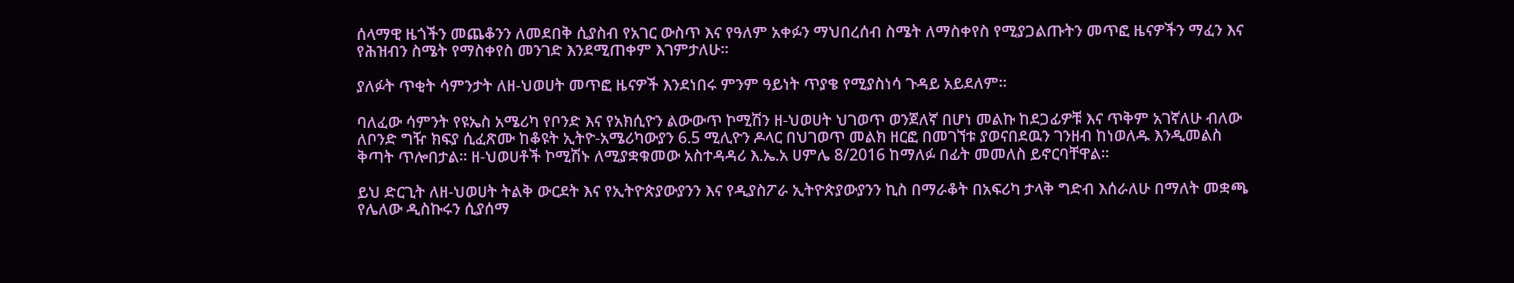ሰላማዊ ዜጎችን መጨቆንን ለመደበቅ ሲያስብ የአገር ውስጥ እና የዓለም አቀፉን ማህበረሰብ ስሜት ለማስቀየስ የሚያጋልጡትን መጥፎ ዜናዎችን ማፈን እና የሕዝብን ስሜት የማስቀየስ መንገድ እንደሚጠቀም እገምታለሁ፡፡

ያለፉት ጥቂት ሳምንታት ለዘ-ህወሀት መጥፎ ዜናዎች እንደነበሩ ምንም ዓይነት ጥያቄ የሚያስነሳ ጉዳይ አይደለም፡፡

ባለፈው ሳምንት የዩኤስ አሜሪካ የቦንድ እና የአክሲዮን ልውውጥ ኮሚሽን ዘ-ህወሀት ህገወጥ ወንጀለኛ በሆነ መልኩ ከደጋፊዎቹ እና ጥቅም አገኛለሁ ብለው ለቦንድ ግዥ ክፍያ ሲፈጽሙ ከቆዩት ኢትዮ-አሜሪካውያን 6.5 ሚሊዮን ዶላር በህገወጥ መልክ ዘርፎ በመገኘቱ ያወናበደዉን ገንዘብ ከነወለዱ እንዲመልስ ቅጣት ጥሎበታል፡፡ ዘ-ህወሀቶች ኮሚሽኑ ለሚያቋቁመው አስተዳዳሪ እ.ኤ.አ ሀምሌ 8/2016 ከማለፉ በፊት መመለስ ይኖርባቸዋል፡፡

ይህ ድርጊት ለዘ-ህወሀት ትልቅ ውርደት እና የኢትዮጵያውያንን እና የዲያስፖራ ኢትዮጵያውያንን ኪስ በማራቆት በአፍሪካ ታላቅ ግድብ እሰራለሁ በማለት መቋጫ የሌለው ዲስኩሩን ሲያሰማ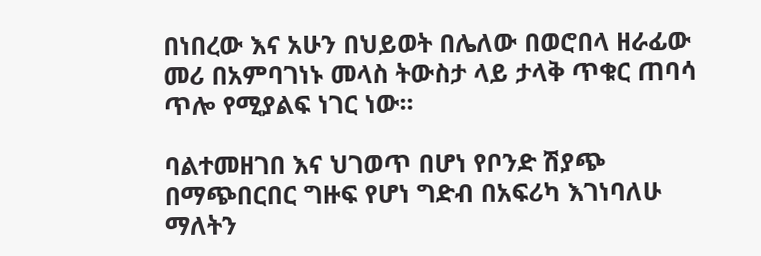በነበረው እና አሁን በህይወት በሌለው በወሮበላ ዘራፊው መሪ በአምባገነኑ መላስ ትውስታ ላይ ታላቅ ጥቁር ጠባሳ ጥሎ የሚያልፍ ነገር ነው፡፡

ባልተመዘገበ እና ህገወጥ በሆነ የቦንድ ሽያጭ በማጭበርበር ግዙፍ የሆነ ግድብ በአፍሪካ እገነባለሁ ማለትን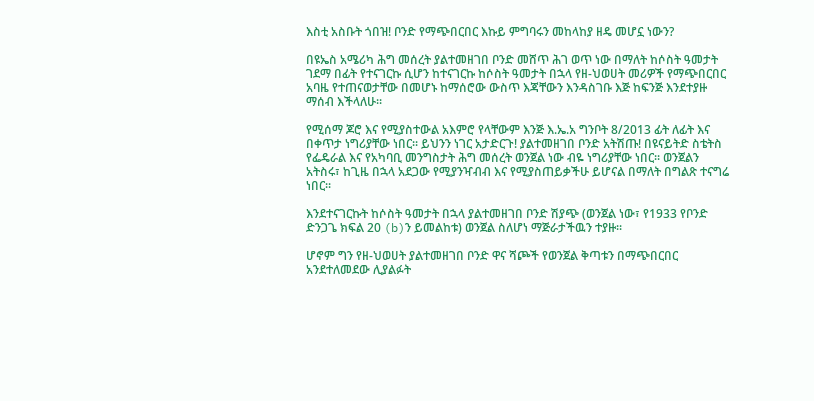እስቲ አስቡት ጎበዝ! ቦንድ የማጭበርበር እኩይ ምግባሩን መከላከያ ዘዴ መሆኗ ነውን?

በዩኤስ አሜሪካ ሕግ መሰረት ያልተመዘገበ ቦንድ መሸጥ ሕገ ወጥ ነው በማለት ከሶስት ዓመታት ገደማ በፊት የተናገርኩ ሲሆን ከተናገርኩ ከሶስት ዓመታት በኋላ የዘ-ህወሀት መሪዎች የማጭበርበር አባዜ የተጠናወታቸው በመሆኑ ከማሰሮው ውስጥ እጃቸውን እንዳስገቡ እጅ ከፍንጅ እንደተያዙ ማሰብ እችላለሁ፡፡

የሚሰማ ጆሮ እና የሚያስተውል አእምሮ የላቸውም እንጅ እ.ኤ.አ ግንቦት 8/2013 ፊት ለፊት እና በቀጥታ ነግሪያቸው ነበር፡፡ ይህንን ነገር አታድርጉ! ያልተመዘገበ ቦንድ አትሽጡ! በዩናይትድ ስቴትስ የፌዴራል እና የአካባቢ መንግስታት ሕግ መሰረት ወንጀል ነው ብዬ ነግሪያቸው ነበር፡፡ ወንጀልን አትስሩ፣ ከጊዜ በኋላ አደጋው የሚያንዣብብ እና የሚያስጠይቃችሁ ይሆናል በማለት በግልጽ ተናግሬ ነበር፡፡

እንደተናገርኩት ከሶስት ዓመታት በኋላ ያልተመዘገበ ቦንድ ሽያጭ (ወንጀል ነው፣ የ1933 የቦንድ ድንጋጌ ክፍል 20 (b)ን ይመልከቱ) ወንጀል ስለሆነ ማጅራታችዉን ተያዙ፡፡

ሆኖም ግን የዘ-ህወሀት ያልተመዘገበ ቦንድ ዋና ሻጮች የወንጀል ቅጣቱን በማጭበርበር አንደተለመደው ሊያልፉት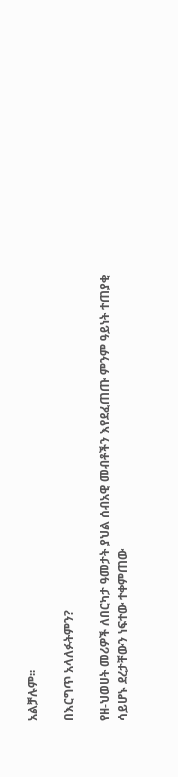አልቻሉም፡፡

በእርግጥ አላለፉትምን?

የዘ-ህወሀት መሪዎች ለበርካታ ዓመታት ያህል ሰብአዊ መብቶችን እየደፈጠጡ ምንም ዓይነት ተጠያቂ ሳይሆኑ ደረታቸውን ነፍተው ተቀምጠው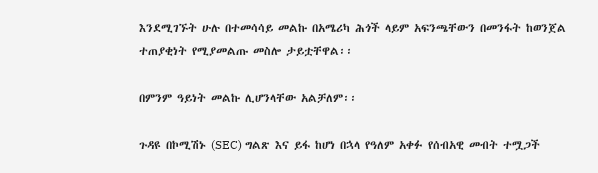እንደሚገኙት ሁሉ በተመሳሳይ መልኩ በአሜሪካ ሕጎች ላይም አፍንጫቸውን በመንፋት ከወንጀል ተጠያቂነት የሚያመልጡ መስሎ ታይቷቸዋል፡፡

በምንም ዓይነት መልኩ ሊሆንላቸው አልቻለም፡፡

ጉዳዩ በኮሚሽኑ (SEC) ግልጽ እና ይፋ ከሆነ በኋላ የዓለም አቀፉ የሰብአዊ መብት ተሟጋች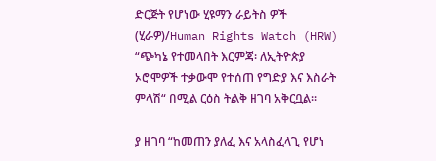ድርጅት የሆነው ሂዩማን ራይትስ ዎች (ሂራዎ)/Human Rights Watch (HRW) “ጭካኔ የተመላበት እርምጃ፡ ለኢትዮጵያ ኦሮሞዎች ተቃውሞ የተሰጠ የግድያ እና እስራት ምላሽ“ በሚል ርዕስ ትልቅ ዘገባ አቅርቧል፡፡

ያ ዘገባ “ከመጠን ያለፈ እና አላስፈላጊ የሆነ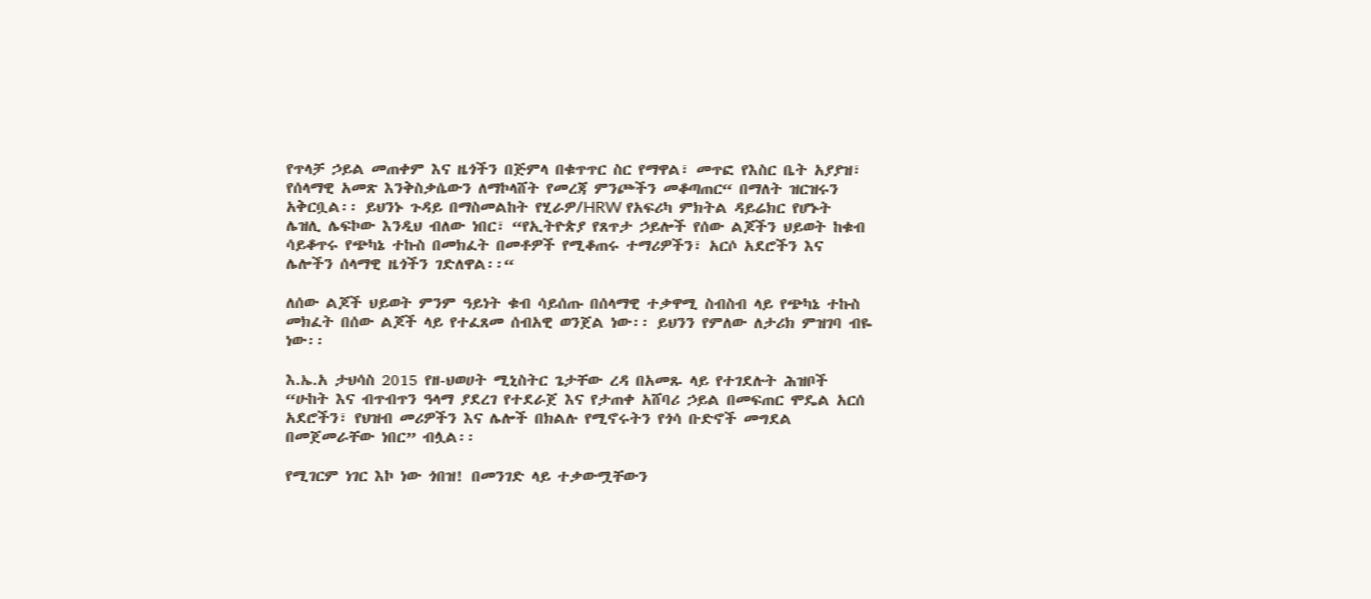የጥላቻ ኃይል መጠቀም እና ዜጎችን በጅምላ በቁጥጥር ስር የማዋል፣ መጥፎ የእስር ቤት አያያዝ፣ የሰላማዊ አመጽ እንቅስቃሴውን ለማኮላሸት የመረጃ ምንጮችን መቆጣጠር“ በማለት ዝርዝሩን አቅርቧል፡፡ ይህንኑ ጉዳይ በማስመልከት የሂራዎ/HRW የአፍሪካ ምክትል ዳይሬክር የሆኑት ሌዝሊ ሌፍኮው እንዲህ ብለው ነበር፣ “የኢትዮጵያ የጸጥታ ኃይሎች የሰው ልጆችን ህይወት ከቁብ ሳይቆጥሩ የጭካኔ ተኩስ በመክፈት በመቶዎች የሚቆጠሩ ተማሪዎችን፣ አርሶ አደሮችን እና ሌሎችን ሰላማዊ ዜጎችን ገድለዋል፡፡“

ለሰው ልጆች ህይወት ምንም ዓይነት ቁብ ሳይሰጡ በሰላማዊ ተቃዋሚ ስብስብ ላይ የጭካኔ ተኩስ መክፈት በሰው ልጆች ላይ የተፈጸመ ሰብአዊ ወንጀል ነው፡፡ ይህንን የምለው ለታሪክ ምዝገባ ብዬ ነው፡፡

እ.ኤ.አ ታህሳስ 2015 የዘ-ህወሀት ሚኒስትር ጌታቸው ረዳ በአመጹ ላይ የተገደሉት ሕዝቦች “ሁከት እና ብጥብጥን ዓላማ ያደረገ የተደራጀ እና የታጠቀ አሸባሪ ኃይል በመፍጠር ሞዴል አርሰ አደሮችን፣ የህዝብ መሪዎችን እና ሌሎች በክልሉ የሚኖሩትን የጎሳ ቡድኖች መግደል በመጀመራቸው ነበር” ብሏል፡፡

የሚገርም ነገር እኮ ነው ጎበዝ! በመንገድ ላይ ተቃውሟቸውን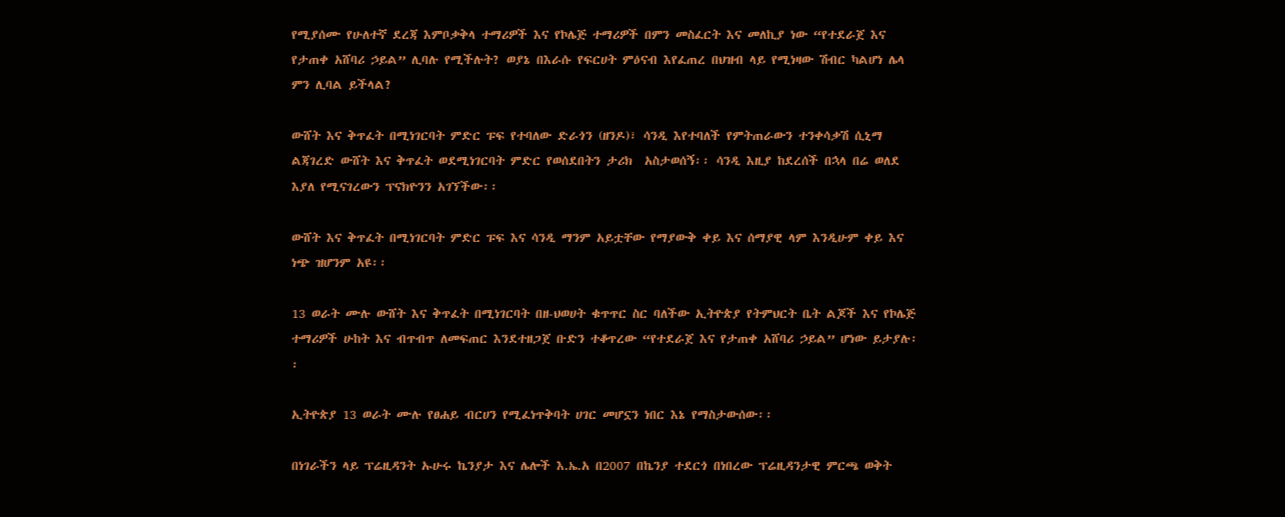የሚያሰሙ የሁለተኛ ደረጃ እምቦቃቅላ ተማሪዎች እና የኮሌጅ ተማሪዎች በምን መስፈርት እና መለኪያ ነው “የተደራጀ እና የታጠቀ አሸባሪ ኃይል” ሊባሉ የሚችሉት? ወያኔ በእራሱ የፍርሀት ምዕናብ እየፈጠረ በህዝብ ላይ የሚነዛው ሽብር ካልሆነ ሌላ ምን ሊባል ይችላል?

ውሸት እና ቅጥፈት በሚነገርባት ምድር ፑፍ የተባለው ድራጎን (ዘንዶ)፣ ሳንዲ እየተባለች የምትጠራውን ተንቀሳቃሽ ሲኒማ ልጃገረድ ውሸት እና ቅጥፈት ወደሚነገርባት ምድር የወሰደበትን ታሪክ  አስታወሰኝ፡፡ ሳንዲ እዚያ ከደረሰች በኋላ በሬ ወለደ እያለ የሚናገረውን ፕናክዮንን አገኘችው፡፡

ውሸት እና ቅጥፈት በሚነገርባት ምድር ፑፍ እና ሳንዲ ማንም አይቷቸው የማያውቅ ቀይ እና ሰማያዊ ላም እንዲሁም ቀይ እና ነጭ ዝሆንም አዩ፡፡

13 ወራት ሙሉ ውሸት እና ቅጥፈት በሚነገርባት በዘ-ህወሀት ቁጥጥር ስር ባለችው ኢትዮጵያ የትምህርት ቤት ልጆች እና የኮሌጅ ተማሪዎች ሁከት እና ብጥብጥ ለመፍጠር እንደተዘጋጀ ቡድን ተቆጥረው “የተደራጀ እና የታጠቀ አሸባሪ ኃይል” ሆነው ይታያሉ፡፡

ኢትዮጵያ 13 ወራት ሙሉ የፀሐይ ብርሀን የሚፈነጥቅባት ሀገር መሆኗን ነበር እኔ የማስታውሰው፡፡

በነገራችን ላይ ፕሬዚዳንት ኡሁሩ ኬንያታ እና ሌሎች እ.ኤ.አ በ2007 በኬንያ ተደርጎ በነበረው ፕሬዚዳንታዊ ምርጫ ወቅት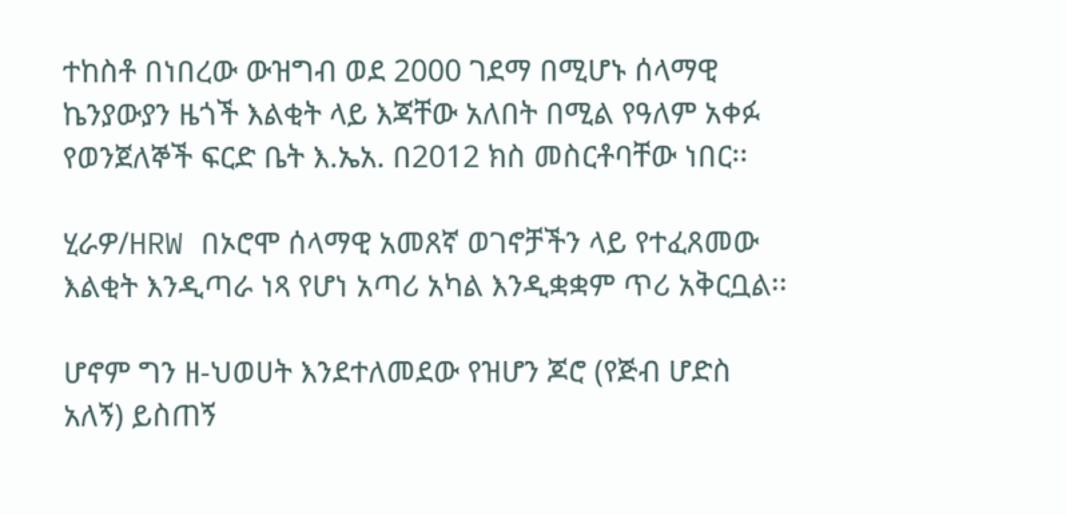ተከስቶ በነበረው ውዝግብ ወደ 2000 ገደማ በሚሆኑ ሰላማዊ ኬንያውያን ዜጎች እልቂት ላይ እጃቸው አለበት በሚል የዓለም አቀፉ የወንጀለኞች ፍርድ ቤት እ.ኤአ. በ2012 ክስ መስርቶባቸው ነበር፡፡

ሂራዎ/HRW በኦሮሞ ሰላማዊ አመጸኛ ወገኖቻችን ላይ የተፈጸመው እልቂት እንዲጣራ ነጻ የሆነ አጣሪ አካል እንዲቋቋም ጥሪ አቅርቧል፡፡

ሆኖም ግን ዘ-ህወሀት እንደተለመደው የዝሆን ጆሮ (የጅብ ሆድስ አለኝ) ይስጠኝ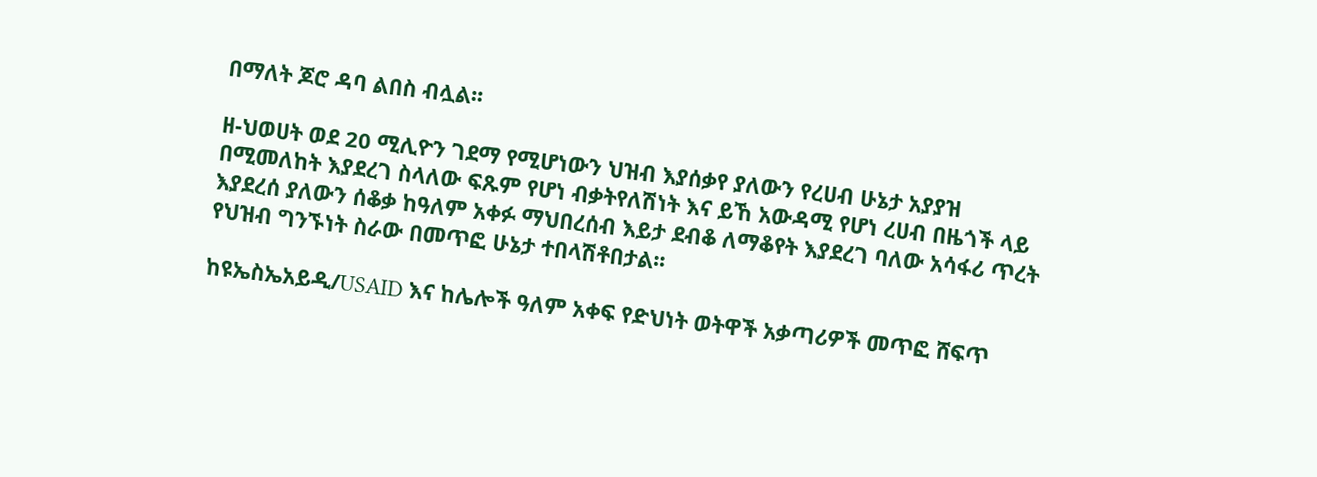በማለት ጆሮ ዳባ ልበስ ብሏል፡፡

ዘ-ህወሀት ወደ 20 ሚሊዮን ገደማ የሚሆነውን ህዝብ እያሰቃየ ያለውን የረሀብ ሁኔታ አያያዝ በሚመለከት እያደረገ ስላለው ፍጹም የሆነ ብቃትየለሽነት እና ይኸ አውዳሚ የሆነ ረሀብ በዜጎች ላይ እያደረሰ ያለውን ሰቆቃ ከዓለም አቀፉ ማህበረሰብ እይታ ደብቆ ለማቆየት እያደረገ ባለው አሳፋሪ ጥረት የህዝብ ግንኙነት ስራው በመጥፎ ሁኔታ ተበላሽቶበታል፡፡

ከዩኤስኤአይዲ/USAID እና ከሌሎች ዓለም አቀፍ የድህነት ወትዋች አቃጣሪዎች መጥፎ ሸፍጥ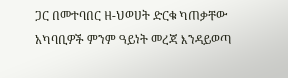ጋር በመተባበር ዘ-ህወሀት ድርቁ ካጠቃቸው አካባቢዎች ምንም ዓይነት መረጃ እንዳይወጣ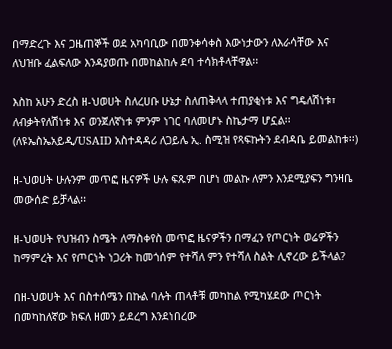በማድረጉ እና ጋዜጠኞች ወደ አካባቢው በመንቀሳቀስ እውነታውን ለእራሳቸው እና ለህዝቡ ፈልፍለው እንዳያወጡ በመከልከሉ ደባ ተሳክቶላቸዋል፡፡

እስከ አሁን ድረስ ዘ-ህወሀት ስለረሀቡ ሁኔታ ስለጠቅላላ ተጠያቂነቱ እና ግዴለሽነቱ፣ ለብቃትየለሽነቱ እና ወንጀለኛነቱ ምንም ነገር ባለመሆኑ ስኬታማ ሆኗል፡፡ (ለዩኤስኤአይዲ/USAID አስተዳዳሪ ለጋይሌ ኢ. ስሚዝ የጻፍኩትን ደብዳቤ ይመልከቱ፡፡)

ዘ-ህወሀት ሁሉንም መጥፎ ዜናዎች ሁሉ ፍጹም በሆነ መልኩ ለምን እንደሚያፍን ግንዛቤ መውሰድ ይቻላል፡፡

ዘ-ህወሀት የህዝብን ስሜት ለማስቀየስ መጥፎ ዜናዎችን በማፈን የጦርነት ወሬዎችን ከማምረት እና የጦርነት ነጋሪት ከመጎሰም የተሻለ ምን የተሻለ ስልት ሊኖረው ይችላል?

በዘ-ህወሀት እና በስተሰሜን በኩል ባሉት ጠላቶቹ መካከል የሚካሄደው ጦርነት በመካከለኛው ክፍለ ዘመን ይደረግ እንደነበረው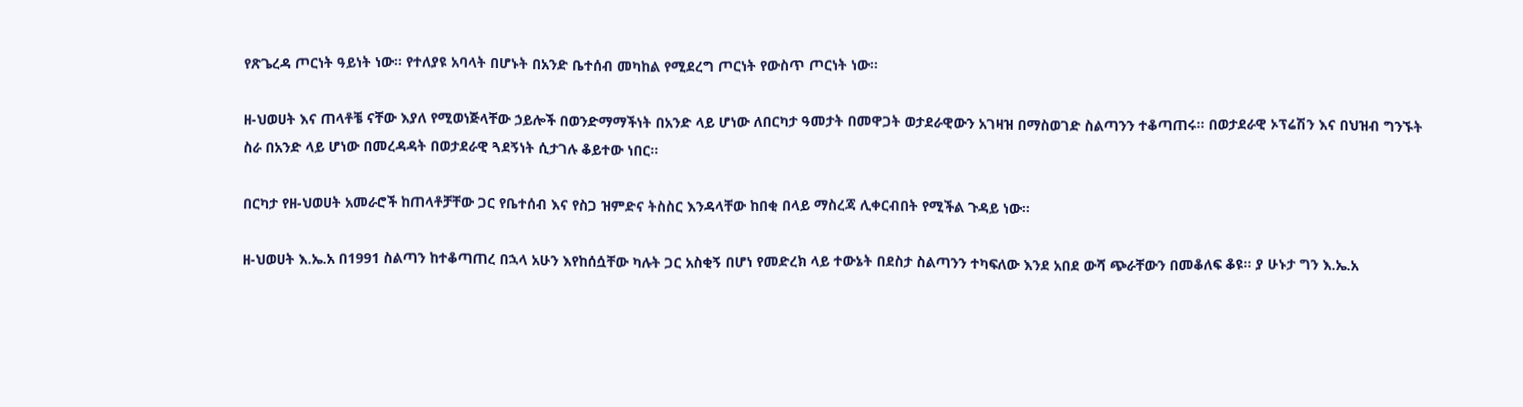የጽጌረዳ ጦርነት ዓይነት ነው፡፡ የተለያዩ አባላት በሆኑት በአንድ ቤተሰብ መካከል የሚደረግ ጦርነት የውስጥ ጦርነት ነው፡፡

ዘ-ህወሀት እና ጠላቶቼ ናቸው እያለ የሚወነጅላቸው ኃይሎች በወንድማማችነት በአንድ ላይ ሆነው ለበርካታ ዓመታት በመዋጋት ወታደራዊውን አገዛዝ በማስወገድ ስልጣንን ተቆጣጠሩ፡፡ በወታደራዊ ኦፕሬሽን እና በህዝብ ግንኙት ስራ በአንድ ላይ ሆነው በመረዳዳት በወታደራዊ ጓደኝነት ሲታገሉ ቆይተው ነበር፡፡

በርካታ የዘ-ህወሀት አመራሮች ከጠላቶቻቸው ጋር የቤተሰብ እና የስጋ ዝምድና ትስስር እንዳላቸው ከበቂ በላይ ማስረጃ ሊቀርብበት የሚችል ጉዳይ ነው፡፡

ዘ-ህወሀት እ.ኤ.አ በ1991 ስልጣን ከተቆጣጠረ በኋላ አሁን እየከሰሷቸው ካሉት ጋር አስቂኝ በሆነ የመድረክ ላይ ተውኔት በደስታ ስልጣንን ተካፍለው እንደ አበደ ውሻ ጭራቸውን በመቆለፍ ቆዩ፡፡ ያ ሁኑታ ግን እ.ኤ.አ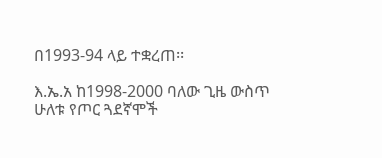በ1993-94 ላይ ተቋረጠ፡፡

እ.ኤ.አ ከ1998-2000 ባለው ጊዜ ውስጥ ሁለቱ የጦር ጓደኛሞች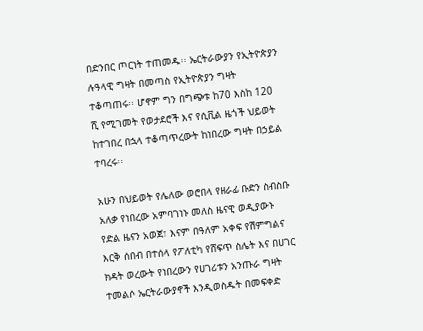በድንበር ጦርነት ተጠመዱ፡፡ ኤርትራውያን የኢትዮጵያን ሉዓላዊ ግዛት በመጣስ የኢትዮጵያን ግዛት ተቆጣጠሩ፡፡ ሆኖም ግን በግጭቱ ከ70 እስከ 120 ሺ የሚገመት የወታደሮች እና የሲቪል ዜጎች ህይወት ከተገበረ በኋላ ተቆጣጥረውት ከነበረው ግዛት በኃይል ተባረሩ፡፡

አሁን በህይወት የሌለው ወሮበላ የዘራፊ ቡድን ስብስቡ አለቃ የነበረው አምባገነኑ መለስ ዜናዊ ወዲያውኑ የድል ዜናን አወጀ፣ እናም በዓለም አቀፍ የሽምግልና እርቅ ሰበብ በተሰላ የፖለቲካ የሸፍጥ ስሌት እና በሀገር ክዳት ወረውት የነበረውን የሀገሪቱን አንጡራ ግዛት ተመልሶ ኤርትራውያኖች እንዲወስዱት በመፍቀድ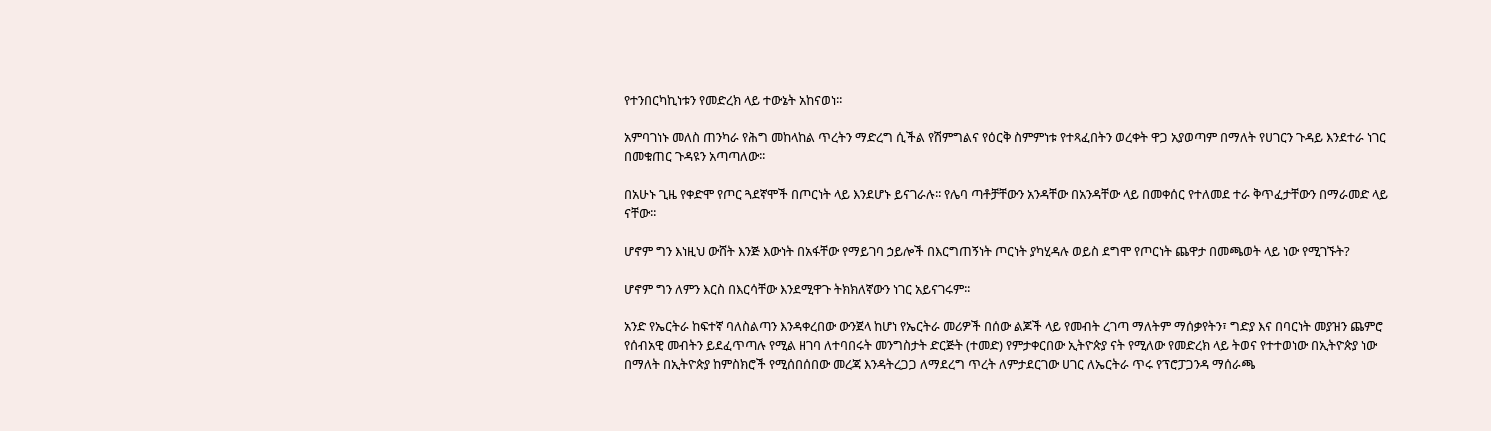የተንበርካኪነቱን የመድረክ ላይ ተውኔት አከናወነ፡፡

አምባገነኑ መለስ ጠንካራ የሕግ መከላከል ጥረትን ማድረግ ሲችል የሽምግልና የዕርቅ ስምምነቱ የተጻፈበትን ወረቀት ዋጋ አያወጣም በማለት የሀገርን ጉዳይ እንደተራ ነገር በመቁጠር ጉዳዩን አጣጣለው፡፡

በአሁኑ ጊዜ የቀድሞ የጦር ጓደኛሞች በጦርነት ላይ እንደሆኑ ይናገራሉ፡፡ የሌባ ጣቶቻቸውን አንዳቸው በአንዳቸው ላይ በመቀሰር የተለመደ ተራ ቅጥፈታቸውን በማራመድ ላይ ናቸው፡፡

ሆኖም ግን እነዚህ ውሸት እንጅ እውነት በአፋቸው የማይገባ ኃይሎች በእርግጠኝነት ጦርነት ያካሂዳሉ ወይስ ደግሞ የጦርነት ጨዋታ በመጫወት ላይ ነው የሚገኙት?

ሆኖም ግን ለምን እርስ በእርሳቸው እንደሚዋጉ ትክክለኛውን ነገር አይናገሩም፡፡

አንድ የኤርትራ ከፍተኛ ባለስልጣን እንዳቀረበው ውንጀላ ከሆነ የኤርትራ መሪዎች በሰው ልጆች ላይ የመብት ረገጣ ማለትም ማሰቃየትን፣ ግድያ እና በባርነት መያዝን ጨምሮ የሰብአዊ መብትን ይደፈጥጣሉ የሚል ዘገባ ለተባበሩት መንግስታት ድርጅት (ተመድ) የምታቀርበው ኢትዮጵያ ናት የሚለው የመድረክ ላይ ትወና የተተወነው በኢትዮጵያ ነው በማለት በኢትዮጵያ ከምስክሮች የሚሰበሰበው መረጃ እንዳትረጋጋ ለማደረግ ጥረት ለምታደርገው ሀገር ለኤርትራ ጥሩ የፕሮፓጋንዳ ማሰራጫ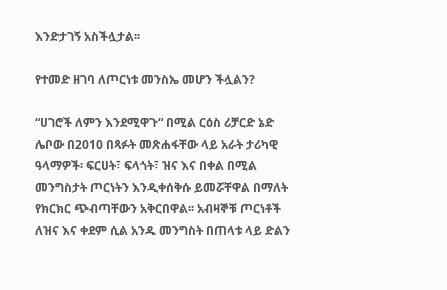እንድታገኝ አስችሏታል፡፡

የተመድ ዘገባ ለጦርነቱ መንስኤ መሆን ችሏልን?

“ሀገሮች ለምን እንደሚዋጉ“ በሚል ርዕስ ሪቻርድ ኔድ ሌቦው በ2010 በጻፉት መጽሐፋቸው ላይ አራት ታሪካዊ ዓላማዎች፡ ፍርሀት፣ ፍላጎት፣ ዝና እና በቀል በሚል መንግስታት ጦርነትን እንዲቀሰቅሱ ይመሯቸዋል በማለት የክርክር ጭብጣቸውን አቅርበዋል፡፡ አብዛኞቹ ጦርነቶች ለዝና እና ቀደም ሲል አንዱ መንግስት በጠላቱ ላይ ድልን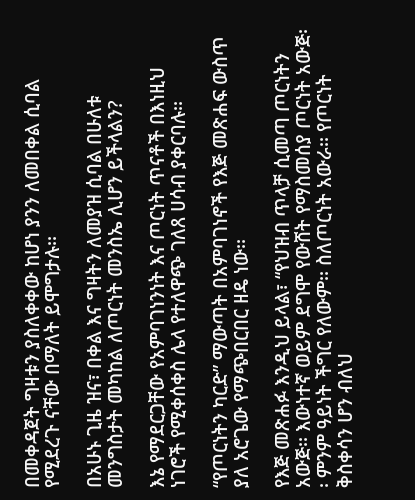በመቀዳጀት ግዛቱን ያስለቀቀው ከሆነ ያንን ለመበቀል ሲባል የሚደረጉ ናቸው በማለት ይሞግታሉ፡፡

በአሁኑ ጊዜ ዝና፣ በቀል እና ግዛትን ለመያዝ ሲባል በሁለቱ መንግስታት መካከል ለጦርነት መንስኤ ሊሆን ይችላልን?

እኔ የማደርጋቸው የአምባገነንነት እና ጦርነት ጥናቶች በእነዚህ ነገሮች የሚቀሰቀስ ሌላ የተለዋጭ ገለጸ ሀሳብ ያቀርባሉ፡፡

“የጦርነትን ካርድ” ማውጣት በአምባገነኖች የእጅ መጽሐፍ ውስጥ ያለ አሮጌው የማጭበርበር ዘዴ ነው፡፡

የእጅ መጽሐፉ እንዲህ ይላል፣ “የህዝብ ጥላቻ ሲመጣ ጦርነትን አውጅ፡፡ እውነተኛ ወይም ደግሞ የውሸት የማስመሰያ ጦርነት አውጅ፡፡ ምንም ዓይነት ችግር የለውም፡፡ ስለጦርነት አውራ፡፡ የጦርነት ቅስቀሳን ሆን ብለህ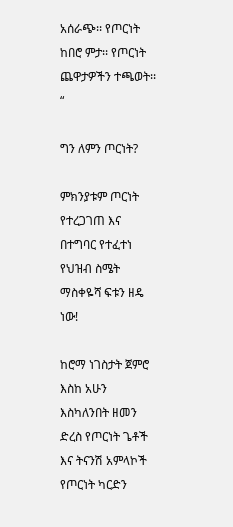አሰራጭ፡፡ የጦርነት ከበሮ ምታ፡፡ የጦርነት ጨዋታዎችን ተጫወት፡፡“

ግን ለምን ጦርነት?

ምክንያቱም ጦርነት የተረጋገጠ እና በተግባር የተፈተነ የህዝብ ስሜት ማስቀዬሻ ፍቱን ዘዴ ነው!

ከሮማ ነገስታት ጀምሮ እስከ አሁን እስካለንበት ዘመን ድረስ የጦርነት ጌቶች እና ትናንሽ አምላኮች የጦርነት ካርድን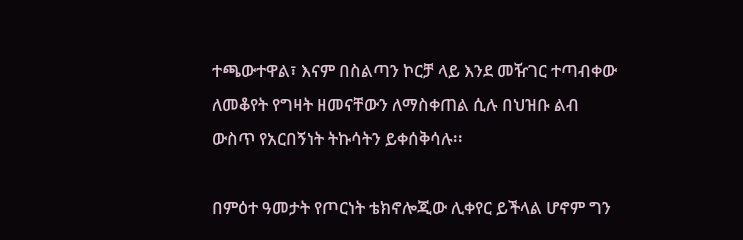ተጫውተዋል፣ እናም በስልጣን ኮርቻ ላይ እንደ መዥገር ተጣብቀው ለመቆየት የግዛት ዘመናቸውን ለማስቀጠል ሲሉ በህዝቡ ልብ ውስጥ የአርበኝነት ትኩሳትን ይቀሰቅሳሉ፡፡

በምዕተ ዓመታት የጦርነት ቴክኖሎጂው ሊቀየር ይችላል ሆኖም ግን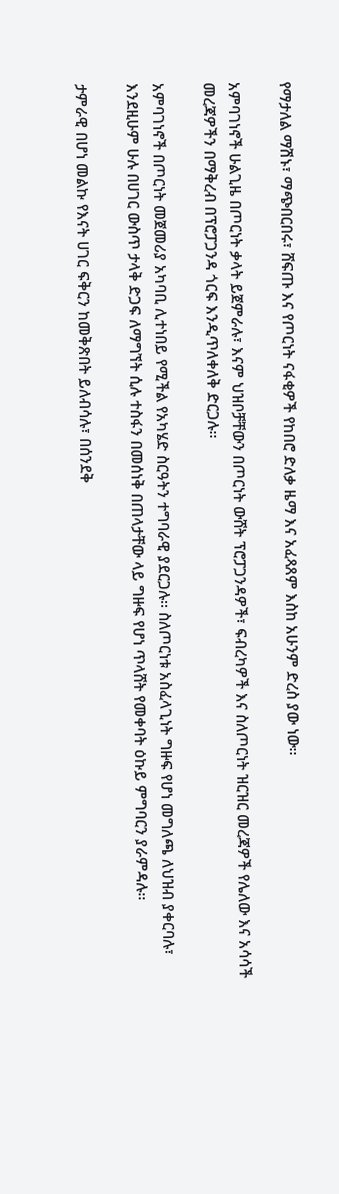የማታለል ማሽኑ፣ ማጭበርበሩ፣ ሸፍጡ እና የጦርነት ናፋቂዎች የከበሮ ድለቃ ዜማ እና አፈጻጸም እስከ አሁንም ድረስ ያው ነው፡፡

አምባገነኖች ሁልጊዜ በጦርነት ቃላት ይጀምራሉ፣ እናም ህዝቦቻቸውን በጦርነት ውሸት ፕሮፓጋንዳዎች፣ ፍብረካዎች እና ስለጦርነት ዝርዝር መረጃዎች የሌለው እና አሳሳች መረጃዎችን በማቅረብ በፕሮፓጋንዳ ጎርፍ እንዲጥለቀለቅ ድርጋሉ፡፡

አምባገነኖች በጦርነት መጀመሪያ አካባቢ ሊተነበይ የሚችል የአካሄድ ስርዓትን ተግባራዊ ያደርጋሉ፡፡ ስለጦርነቱ አስፈላጊነት ግዙፍ የሆነ መግለጫ ለህዝብ ያቀርባሉ፣ እንደዚሁም ሁሉ በሀገር ውስጥ ታላቅ ድጋፍ ለማግኘት ሲሉ ተስፋን በመሰነቅ በጠላታቸው ላይ ግዙፍ የሆነ ጥላሸት የመቀባት ዕኩይ ምግባርን ያራምዳሉ፡፡

ታምራዊ በሆነ መልኩ የእናት ሀገር ፍቅርን ከመቅጽበት ይለብሳሉ፣ በሰንደቅ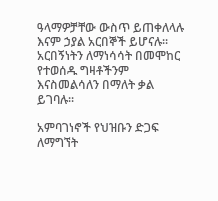ዓላማዎቻቸው ውስጥ ይጠቀለላሉ እናም ኃያል አርበኞች ይሆናሉ፡፡ አርበኝነትን ለማነሳሳት በመሞከር የተወሰዱ ግዛቶችንም እናስመልሳለን በማለት ቃል ይገባሉ፡፡

አምባገነኖች የህዝቡን ድጋፍ ለማግኘት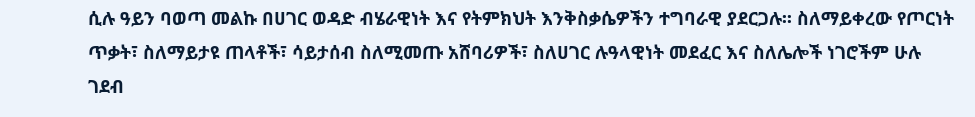ሲሉ ዓይን ባወጣ መልኩ በሀገር ወዳድ ብሄራዊነት እና የትምክህት እንቅስቃሴዎችን ተግባራዊ ያደርጋሉ፡፡ ስለማይቀረው የጦርነት ጥቃት፣ ስለማይታዩ ጠላቶች፣ ሳይታሰብ ስለሚመጡ አሸባሪዎች፣ ስለሀገር ሉዓላዊነት መደፈር እና ስለሌሎች ነገሮችም ሁሉ ገደብ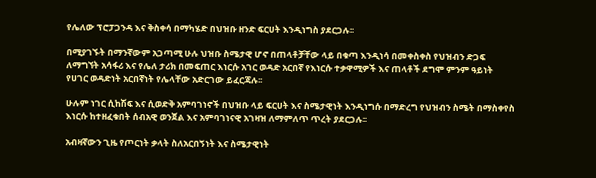የሌለው ፕሮፓጋንዳ እና ቅስቀሳ በማካሄድ በህዝቡ ዘንድ ፍርሀት እንዲነግስ ያደርጋሉ፡፡

በሚያገኙት በማንኛውም አጋጣሚ ሁሉ ህዝቡ ስሜታዊ ሆኖ በጠላቶቻቸው ላይ በቁጣ እንዲነሳ በመቀስቀስ የህዝብን ድጋፍ ለማግኘት አሳፋሪ እና የሌለ ታሪክ በመፍጠር እነርሱ አገር ወዳድ አርበኛ የእነርሱ ተቃዋሚዎች እና ጠላቶች ደግሞ ምንም ዓይነት የሀገር ወዳድነት አርበኛነት የሌላቸው አድርገው ይፈርጃሉ፡፡

ሁሉም ነገር ሲከሽፍ እና ሲወድቅ አምባገነኖች በህዝቡ ላይ ፍርሀት እና ስሜታዊነት እንዲነግሱ በማድረግ የህዝብን ስሜት በማስቀየስ እነርሱ ከተዘፈቁበት ሰብአዊ ወንጀል እና አምባገነናዊ አገዛዝ ለማምለጥ ጥረት ያደርጋሉ፡፡

አብዛኛውን ጊዜ የጦርነት ቃላት ስለአርበኝነት እና ስሜታዊነት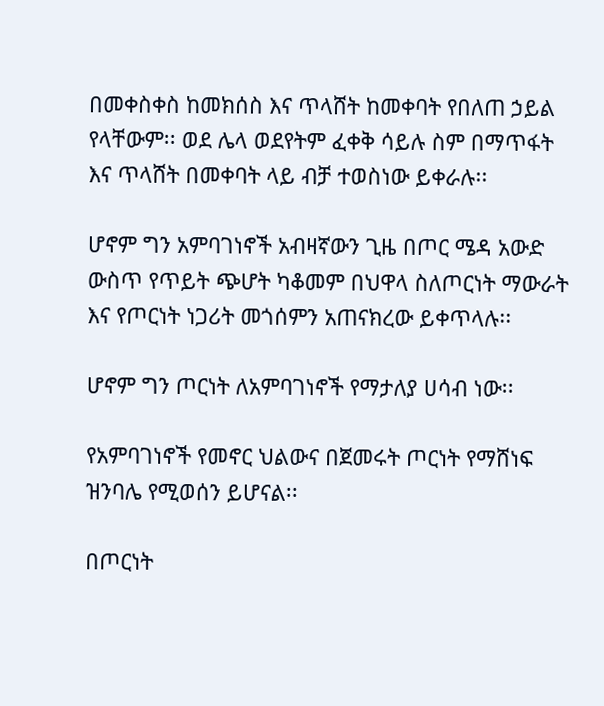በመቀስቀስ ከመክሰስ እና ጥላሸት ከመቀባት የበለጠ ኃይል የላቸውም፡፡ ወደ ሌላ ወደየትም ፈቀቅ ሳይሉ ስም በማጥፋት እና ጥላሸት በመቀባት ላይ ብቻ ተወስነው ይቀራሉ፡፡

ሆኖም ግን አምባገነኖች አብዛኛውን ጊዜ በጦር ሜዳ አውድ ውስጥ የጥይት ጭሆት ካቆመም በህዋላ ስለጦርነት ማውራት እና የጦርነት ነጋሪት መጎሰምን አጠናክረው ይቀጥላሉ፡፡

ሆኖም ግን ጦርነት ለአምባገነኖች የማታለያ ሀሳብ ነው፡፡

የአምባገነኖች የመኖር ህልውና በጀመሩት ጦርነት የማሸነፍ ዝንባሌ የሚወሰን ይሆናል፡፡

በጦርነት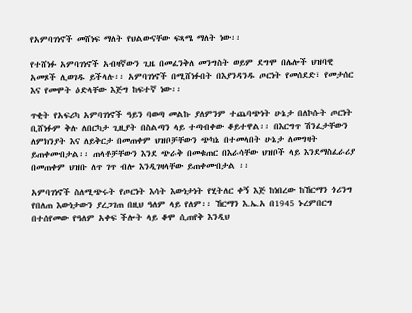የአምባገነኖች መሸነፍ ማለት የህልውናቸው ፍጻሜ ማለት ነው፡፡

የተሸነፉ አምባገነኖች አብዛኛውን ጊዜ በመፈንቅለ መንግስት ወይም ደግሞ በሌሎች ህዝባዊ አመጾች ሊወገዱ ይችላሉ፡፡ አምባገነኖች በሚሸነፉበት በእያንዳንዱ ጦርነት የመሰደድ፣ የመታሰር እና የመሞት ዕድላቸው እጅግ ከፍተኛ ነው፡፡

ጥቂት የአፍሪካ አምባገነኖች ዓይን ባወጣ መልኩ ያለምንም ተጨባጭነት ሁኔታ በለኮሱት ጦርነት ቢሸነፉም ቅሉ ለበርካታ ጊዚያት በስልጣን ላይ ተጣብቀው ቆይተዋል፡፡ በእርግጥ ሽንፈታቸውን ለምክንያት እና ለይቅርታ በመጠቀም ህዝቦቻቸውን ጭካኔ በተመላበት ሁኔታ ለመግዛት ይጠቀሙበታል፡፡ ጠላቶቻቸውን እንደ ጭራቅ በመቁጠር በእራሳቸው ህዝቦች ላይ እንደማስፈራሪያ በመጠቀም ህዝቡ ለጥ ገጥ ብሎ እንዲገዛላቸው ይጠቀሙበታል ፡፡

አምባገነኖች ስለሚጭሩት የጦርነት እሳት እውነታነት የሂትለር ቀኝ እጅ ከነበረው ከኸርማን ጎሪንግ የበለጠ እውነታውን ያረጋገጠ በዚህ ዓለም ላይ የለም፡፡ ኸርማን እ.ኤ.አ በ1945 ኑረምበርግ በተሰየመው የዓለም አቀፍ ችሎት ላይ ቆሞ ሲጠየቅ እንዲህ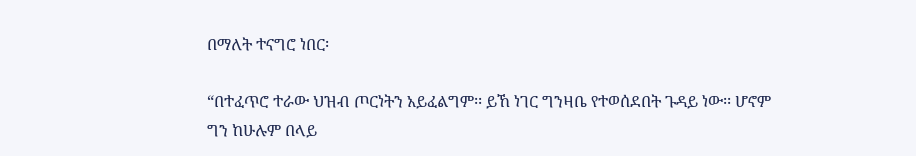በማለት ተናግሮ ነበር፡

“በተፈጥሮ ተራው ህዝብ ጦርነትን አይፈልግም፡፡ ይኸ ነገር ግንዛቤ የተወሰደበት ጉዳይ ነው፡፡ ሆኖም ግን ከሁሉም በላይ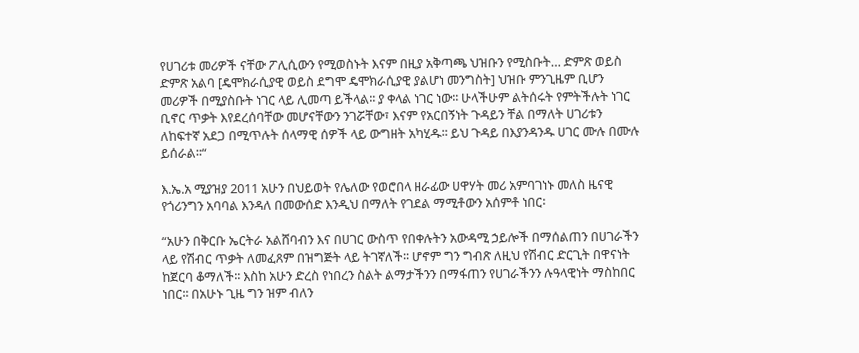የሀገሪቱ መሪዎች ናቸው ፖሊሲውን የሚወስኑት እናም በዚያ አቅጣጫ ህዝቡን የሚስቡት… ድምጽ ወይስ ድምጽ አልባ [ዴሞክራሲያዊ ወይስ ደግሞ ዴሞክራሲያዊ ያልሆነ መንግስት] ህዝቡ ምንጊዜም ቢሆን መሪዎች በሚያስቡት ነገር ላይ ሊመጣ ይችላል፡፡ ያ ቀላል ነገር ነው፡፡ ሁላችሁም ልትሰሩት የምትችሉት ነገር ቢኖር ጥቃት እየደረሰባቸው መሆናቸውን ንገሯቸው፣ እናም የአርበኝነት ጉዳይን ቸል በማለት ሀገሪቱን ለከፍተኛ አደጋ በሚጥሉት ሰላማዊ ሰዎች ላይ ውግዘት አካሂዱ፡፡ ይህ ጉዳይ በእያንዳንዱ ሀገር ሙሉ በሙሉ ይሰራል፡፡“

እ.ኤ.አ ሚያዝያ 2011 አሁን በህይወት የሌለው የወሮበላ ዘራፊው ሀዋሃት መሪ አምባገነኑ መለስ ዜናዊ የጎሪንግን አባባል እንዳለ በመውሰድ እንዲህ በማለት የገደል ማሚቶውን አሰምቶ ነበር፡

“አሁን በቅርቡ ኤርትራ አልሸባብን እና በሀገር ውስጥ የበቀሉትን አውዳሚ ኃይሎች በማሰልጠን በሀገራችን ላይ የሽብር ጥቃት ለመፈጸም በዝግጅት ላይ ትገኛለች፡፡ ሆኖም ግን ግብጽ ለዚህ የሽብር ድርጊት በዋናነት ከጀርባ ቆማለች፡፡ እስከ አሁን ድረስ የነበረን ስልት ልማታችንን በማፋጠን የሀገራችንን ሉዓላዊነት ማስከበር ነበር፡፡ በአሁኑ ጊዜ ግን ዝም ብለን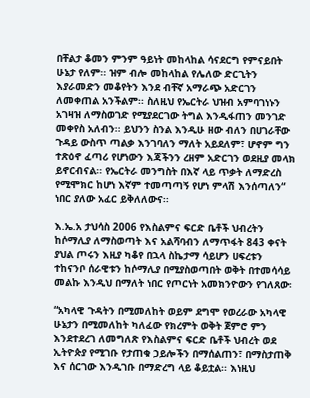በቸልታ ቆመን ምንም ዓይነት መከላከል ሳናደርግ የምናይበት ሁኔታ የለም፡፡ ዝም ብሎ መከላከል የሌለው ድርጊትን እያራመድን መቆየትን እንደ ብቸኛ አማራጭ አድርገን ለመቀጠል አንችልም፡፡ ስለዚህ የኤርትራ ህዝብ አምባገነኑን አገዛዝ ለማስወገድ የሚያደርገው ትግል እንዲፋጠን መንገድ መቀየስ አለብን፡፡ ይህንን ስንል እንዲሁ ዘው ብለን በሀገራቸው ጉዳይ ውስጥ ጣልቃ እንገባለን ማለት አይደለም፣ ሆኖም ግን ተጽዕኖ ፈጣሪ የሆነውን እጃችንን ረዘም አድርገን ወደዚያ መላክ ይኖርብናል፡፡ የኤርትራ መንግስት በእኛ ላይ ጥቃት ለማድረስ የሚሞክር ከሆነ እኛም ተመጣጣኝ የሆነ ምላሽ እንሰጣለን“ ነበር ያለው አፈር ይቅለለውና፡፡

እ.ኤ.አ ታህሳስ 2006 የእስልምና ፍርድ ቤቶች ህብረትን ከሶማሊያ ለማስወጣት እና አልሻባብን ለማጥፋት 843 ቀናት ያህል ጦሩን እዚያ ካቆየ በኋላ ስኬታማ ሳይሆን ሀፍረቱን ተከናንቦ ሰራዊቱን ከሶማሊያ በሚያስወጣበት ወቅት በተመሳሳይ መልኩ እንዲህ በማለት ነበር የጦርነት አመክንዮውን የገለጸው፡

“አካላዊ ጉዳትን በሚመለከት ወይም ደግሞ የወረራው አካላዊ ሁኔታን በሚመለከት ካለፈው የክረምት ወቅት ጀምሮ ምን እንደተደረገ ለመግለጽ የእስልምና ፍርድ ቤቶች ህብረት ወደ ኢትዮጵያ የሚገቡ የታጠቁ ኃይሎችን በማሰልጠን፣ በማስታጠቅ እና ሰርገው እንዲገቡ በማድረግ ላይ ቆይቷል፡፡ እነዚህ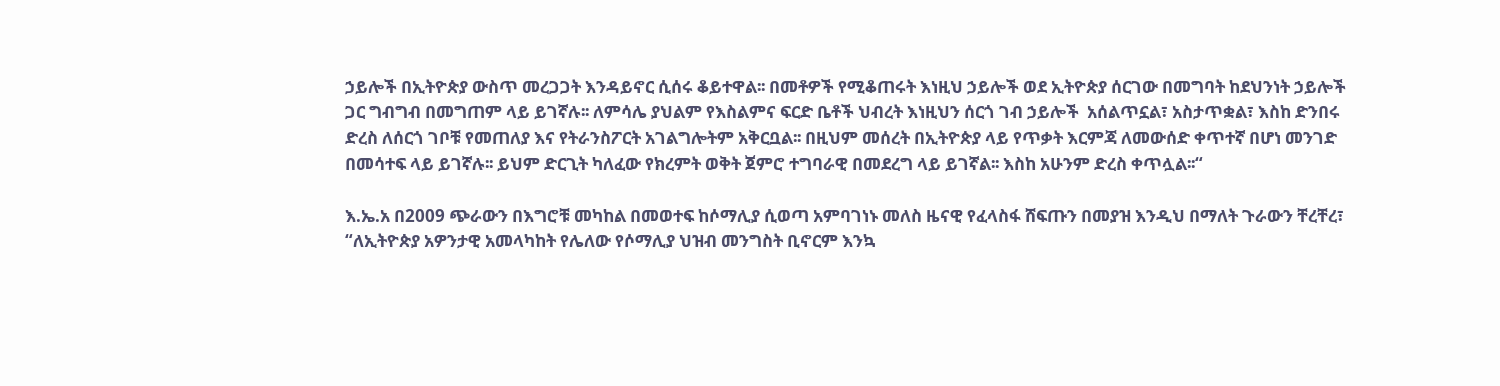ኃይሎች በኢትዮጵያ ውስጥ መረጋጋት እንዳይኖር ሲሰሩ ቆይተዋል፡፡ በመቶዎች የሚቆጠሩት እነዚህ ኃይሎች ወደ ኢትዮጵያ ሰርገው በመግባት ከደህንነት ኃይሎች ጋር ግብግብ በመግጠም ላይ ይገኛሉ፡፡ ለምሳሌ ያህልም የእስልምና ፍርድ ቤቶች ህብረት እነዚህን ሰርጎ ገብ ኃይሎች  አሰልጥኗል፣ አስታጥቋል፣ እስከ ድንበሩ ድረስ ለሰርጎ ገቦቹ የመጠለያ እና የትራንስፖርት አገልግሎትም አቅርቧል፡፡ በዚህም መሰረት በኢትዮጵያ ላይ የጥቃት እርምጃ ለመውሰድ ቀጥተኛ በሆነ መንገድ በመሳተፍ ላይ ይገኛሉ፡፡ ይህም ድርጊት ካለፈው የክረምት ወቅት ጀምሮ ተግባራዊ በመደረግ ላይ ይገኛል፡፡ እስከ አሁንም ድረስ ቀጥሏል፡፡“

እ.ኤ.አ በ2009 ጭራውን በእግሮቹ መካከል በመወተፍ ከሶማሊያ ሲወጣ አምባገነኑ መለስ ዜናዊ የፈላስፋ ሸፍጡን በመያዝ እንዲህ በማለት ጉራውን ቸረቸረ፣ “ለኢትዮጵያ አዎንታዊ አመላካከት የሌለው የሶማሊያ ህዝብ መንግስት ቢኖርም እንኳ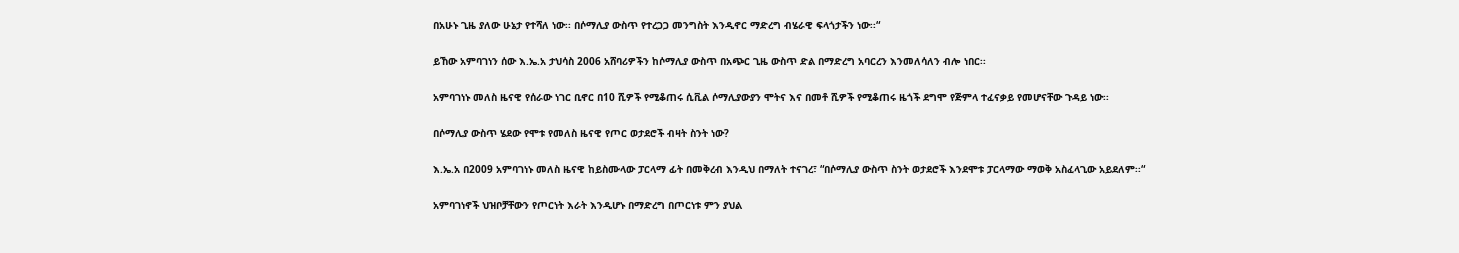በአሁኑ ጊዜ ያለው ሁኔታ የተሻለ ነው፡፡ በሶማሊያ ውስጥ የተረጋጋ መንግስት እንዲኖር ማድረግ ብሄራዊ ፍላጎታችን ነው፡፡“

ይኸው አምባገነን ሰው እ.ኤ.አ ታህሳስ 2006 አሸባሪዎችን ከሶማሊያ ውስጥ በአጭር ጊዜ ውስጥ ድል በማድረግ አባርረን እንመለሳለን ብሎ ነበር፡፡

አምባገነኑ መለስ ዜናዊ የሰራው ነገር ቢኖር በ10 ሺዎች የሚቆጠሩ ሲቪል ሶማሊያውያን ሞትና እና በመቶ ሺዎች የሚቆጠሩ ዜጎች ደግሞ የጅምላ ተፈናቃይ የመሆናቸው ጉዳይ ነው፡፡

በሶማሊያ ውስጥ ሄደው የሞቱ የመለስ ዜናዊ የጦር ወታደሮች ብዛት ስንት ነው?

እ.ኤ.አ በ2009 አምባገነኑ መለስ ዜናዊ ከይስሙላው ፓርላማ ፊት በመቅረብ እንዲህ በማለት ተናገረ፣ “በሶማሊያ ውስጥ ስንት ወታደሮች እንደሞቱ ፓርላማው ማወቅ አስፈላጊው አይደለም፡፡“

አምባገነኖች ህዝቦቻቸውን የጦርነት እራት እንዲሆኑ በማድረግ በጦርነቱ ምን ያህል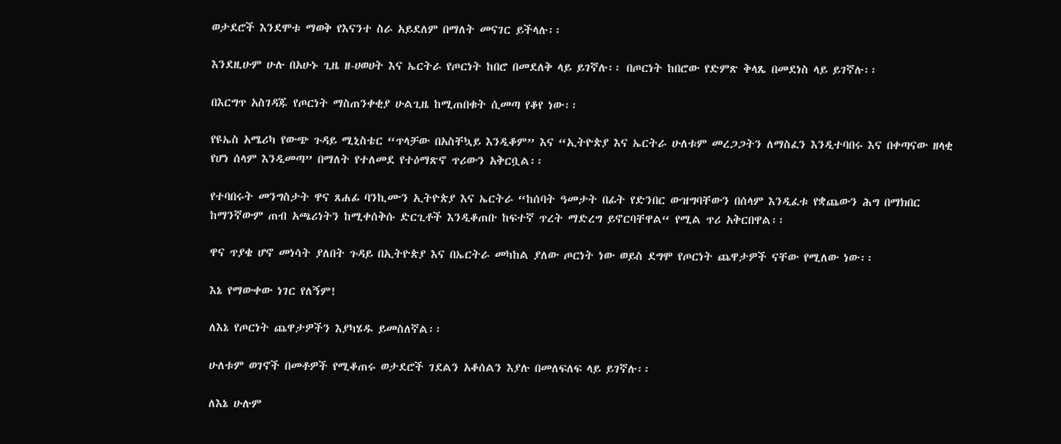ወታደሮች እንደሞቱ ማወቅ የእናንተ ስራ አይደለም በማለት መናገር ይችላሉ፡፡

እንደዚሁም ሁሉ በአሁኑ ጊዜ ዘ-ሀወሀት እና ኤርትራ የጦርነት ከበሮ በመደለቅ ላይ ይገኛሉ፡፡ በጦርነት ከበሮው የድምጽ ቅላጼ በመደነስ ላይ ይገኛሉ፡፡

በእርግጥ አስገዳጁ የጦርነት ማስጠንቀቂያ ሁልጊዜ ከሚጠበቁት ሲመጣ የቆየ ነው፡፡

የዩኤስ አሜሪካ የውጭ ጉዳይ ሚኒስቴር “ጥላቻው በአስቸኳይ እንዲቆም” እና “ኢትዮጵያ እና ኤርትራ ሁለቱም መረጋጋትን ለማስፈን እንዲተባበሩ እና በቀጣናው ዘላቂ የሆነ ሰላም እንዲመጣ” በማለት የተለመደ የተዕማጽኖ ጥሪውን አቅርቧል፡፡

የተባበሩት መንግስታት ዋና ጸሐፊ ባንኪሙን ኢትዮጵያ እና ኤርትራ “ከሰባት ዓመታት በፊት የድንበር ውዝግባቸውን በሰላም እንዲፈቱ የቋጨውን ሕግ በማክበር ከማንኛውም ጠብ አጫሪነትን ከሚቀሰቅሱ ድርጊቶች እንዲቆጠቡ ከፍተኛ ጥረት ማድረግ ይኖርባቸዋል“ የሚል ጥሪ አቅርበዋል፡፡

ዋና ጥያቄ ሆኖ መነሳት ያለበት ጉዳይ በኢትዮጵያ እና በኤርትራ መካከል ያለው ጦርነት ነው ወይስ ደግሞ የጦርነት ጨዋታዎች ናቸው የሚለው ነው፡፡

እኔ የማውቀው ነገር የለኝም!

ለእኔ የጦርነት ጨዋታዎችን እያካሄዱ ይመስለኛል፡፡

ሁለቱም ወገኖች በመቶዎች የሚቆጠሩ ወታደሮች ገደልን አቆሰልን እያሉ በመለፍለፍ ላይ ይገኛሉ፡፡

ለእኔ ሁሉም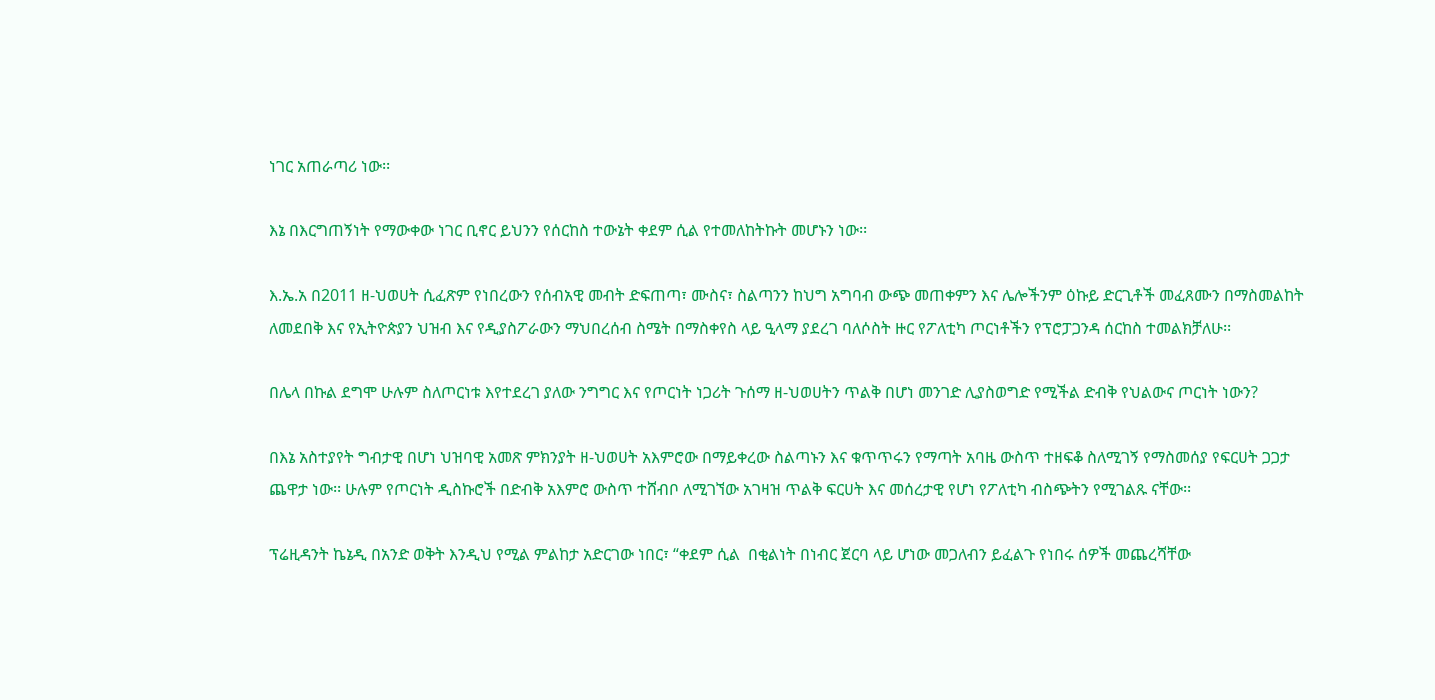ነገር አጠራጣሪ ነው፡፡

እኔ በእርግጠኝነት የማውቀው ነገር ቢኖር ይህንን የሰርከስ ተውኔት ቀደም ሲል የተመለከትኩት መሆኑን ነው፡፡

እ.ኤ.አ በ2011 ዘ-ህወሀት ሲፈጽም የነበረውን የሰብአዊ መብት ድፍጠጣ፣ ሙስና፣ ስልጣንን ከህግ አግባብ ውጭ መጠቀምን እና ሌሎችንም ዕኩይ ድርጊቶች መፈጸሙን በማስመልከት ለመደበቅ እና የኢትዮጵያን ህዝብ እና የዲያስፖራውን ማህበረሰብ ስሜት በማስቀየስ ላይ ዒላማ ያደረገ ባለሶስት ዙር የፖለቲካ ጦርነቶችን የፕሮፓጋንዳ ሰርከስ ተመልክቻለሁ፡፡

በሌላ በኩል ደግሞ ሁሉም ስለጦርነቱ እየተደረገ ያለው ንግግር እና የጦርነት ነጋሪት ጉሰማ ዘ-ህወሀትን ጥልቅ በሆነ መንገድ ሊያስወግድ የሚችል ድብቅ የህልውና ጦርነት ነውን?

በእኔ አስተያየት ግብታዊ በሆነ ህዝባዊ አመጽ ምክንያት ዘ-ህወሀት አእምሮው በማይቀረው ስልጣኑን እና ቁጥጥሩን የማጣት አባዜ ውስጥ ተዘፍቆ ስለሚገኝ የማስመሰያ የፍርሀት ጋጋታ ጨዋታ ነው፡፡ ሁሉም የጦርነት ዲስኩሮች በድብቅ አእምሮ ውስጥ ተሸብቦ ለሚገኘው አገዛዝ ጥልቅ ፍርሀት እና መሰረታዊ የሆነ የፖለቲካ ብስጭትን የሚገልጹ ናቸው፡፡

ፕሬዚዳንት ኬኔዲ በአንድ ወቅት እንዲህ የሚል ምልከታ አድርገው ነበር፣ “ቀደም ሲል  በቂልነት በነብር ጀርባ ላይ ሆነው መጋለብን ይፈልጉ የነበሩ ሰዎች መጨረሻቸው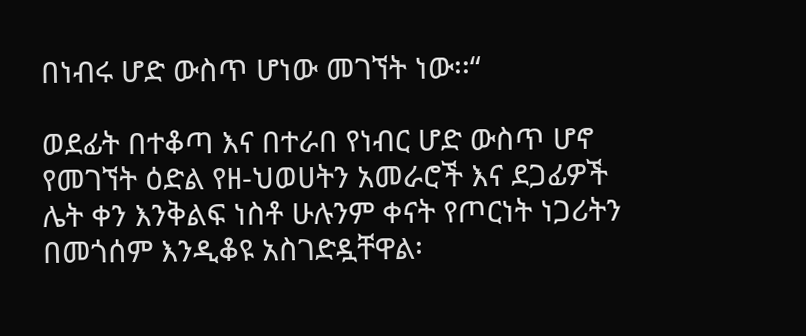በነብሩ ሆድ ውስጥ ሆነው መገኘት ነው፡፡“

ወደፊት በተቆጣ እና በተራበ የነብር ሆድ ውስጥ ሆኖ የመገኘት ዕድል የዘ-ህወሀትን አመራሮች እና ደጋፊዎች ሌት ቀን እንቅልፍ ነስቶ ሁሉንም ቀናት የጦርነት ነጋሪትን በመጎሰም እንዲቆዩ አስገድዷቸዋል፡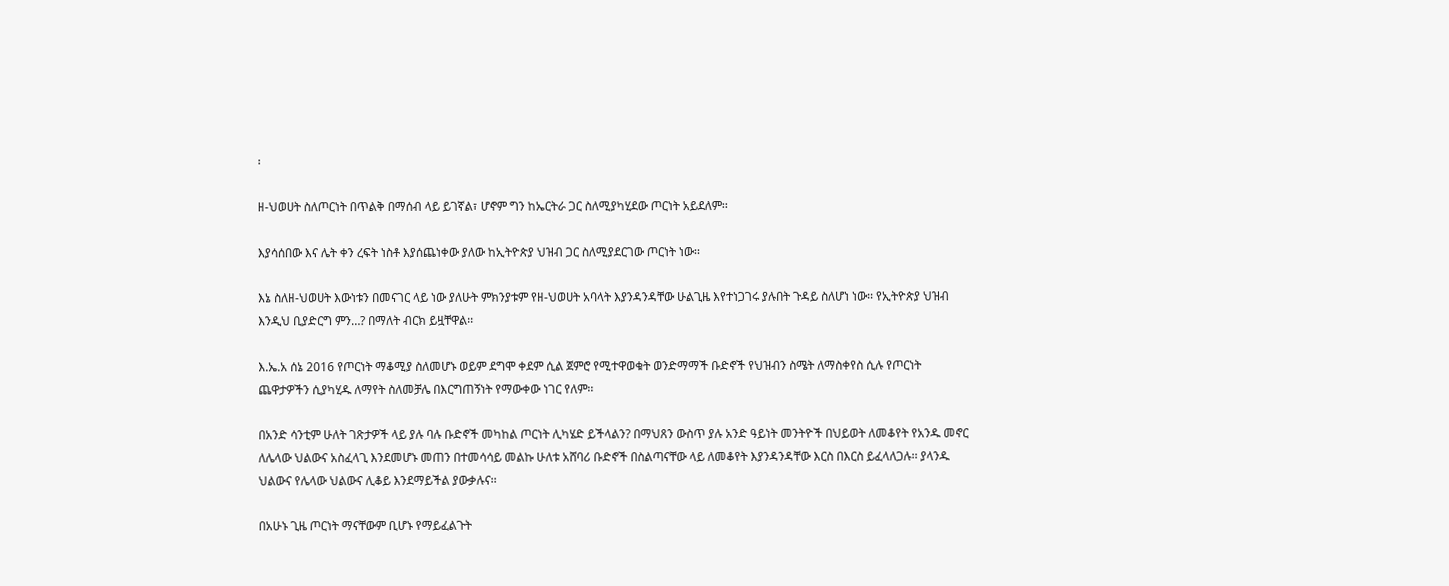፡

ዘ-ህወሀት ስለጦርነት በጥልቅ በማሰብ ላይ ይገኛል፣ ሆኖም ግን ከኤርትራ ጋር ስለሚያካሂደው ጦርነት አይደለም፡፡

እያሳሰበው እና ሌት ቀን ረፍት ነስቶ እያሰጨነቀው ያለው ከኢትዮጵያ ህዝብ ጋር ስለሚያደርገው ጦርነት ነው፡፡

እኔ ስለዘ-ህወሀት እውነቱን በመናገር ላይ ነው ያለሁት ምክንያቱም የዘ-ህወሀት አባላት እያንዳንዳቸው ሁልጊዜ እየተነጋገሩ ያሉበት ጉዳይ ስለሆነ ነው፡፡ የኢትዮጵያ ህዝብ እንዲህ ቢያድርግ ምን…? በማለት ብርክ ይዟቸዋል፡፡

እ.ኤ.አ ሰኔ 2016 የጦርነት ማቆሚያ ስለመሆኑ ወይም ደግሞ ቀደም ሲል ጀምሮ የሚተዋወቁት ወንድማማች ቡድኖች የህዝብን ስሜት ለማስቀየስ ሲሉ የጦርነት ጨዋታዎችን ሲያካሂዱ ለማየት ስለመቻሌ በእርግጠኝነት የማውቀው ነገር የለም፡፡

በአንድ ሳንቲም ሁለት ገጽታዎች ላይ ያሉ ባሉ ቡድኖች መካከል ጦርነት ሊካሄድ ይችላልን? በማህጸን ውስጥ ያሉ አንድ ዓይነት መንትዮች በህይወት ለመቆየት የአንዱ መኖር ለሌላው ህልውና አስፈላጊ እንደመሆኑ መጠን በተመሳሳይ መልኩ ሁለቱ አሸባሪ ቡድኖች በስልጣናቸው ላይ ለመቆየት እያንዳንዳቸው እርስ በእርስ ይፈላለጋሉ፡፡ ያላንዱ ህልውና የሌላው ህልውና ሊቆይ እንደማይችል ያውቃሉና፡፡

በአሁኑ ጊዜ ጦርነት ማናቸውም ቢሆኑ የማይፈልጉት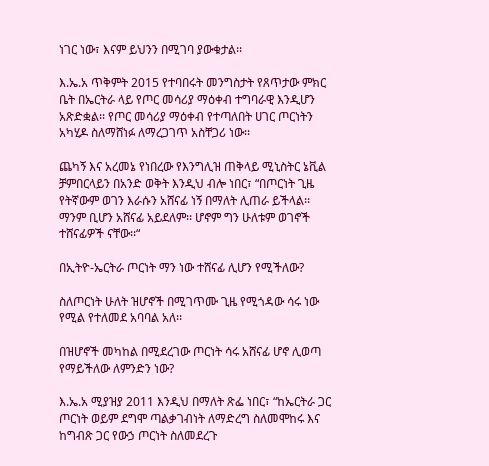ነገር ነው፣ እናም ይህንን በሚገባ ያውቁታል፡፡

እ.ኤ.አ ጥቅምት 2015 የተባበሩት መንግስታት የጸጥታው ምክር ቤት በኤርትራ ላይ የጦር መሳሪያ ማዕቀብ ተግባራዊ እንዲሆን አጽድቋል፡፡ የጦር መሳሪያ ማዕቀብ የተጣለበት ሀገር ጦርነትን አካሂዶ ስለማሸነፉ ለማረጋገጥ አስቸጋሪ ነው፡፡

ጨካኝ እና አረመኔ የነበረው የእንግሊዝ ጠቅላይ ሚኒስትር ኔቪል ቻምበርላይን በአንድ ወቅት እንዲህ ብሎ ነበር፣ “በጦርነት ጊዜ የትኛውም ወገን እራሱን አሸናፊ ነኝ በማለት ሊጠራ ይችላል፡፡ ማንም ቢሆን አሸናፊ አይደለም፡፡ ሆኖም ግን ሁለቱም ወገኖች ተሸናፊዎች ናቸው፡፡“

በኢትዮ-ኤርትራ ጦርነት ማን ነው ተሸናፊ ሊሆን የሚችለው?

ስለጦርነት ሁለት ዝሆኖች በሚገጥሙ ጊዜ የሚጎዳው ሳሩ ነው የሚል የተለመደ አባባል አለ፡፡

በዝሆኖች መካከል በሚደረገው ጦርነት ሳሩ አሸናፊ ሆኖ ሊወጣ የማይችለው ለምንድን ነው?

እ.ኤ.አ ሚያዝያ 2011 እንዲህ በማለት ጽፌ ነበር፣ “ከኤርትራ ጋር ጦርነት ወይም ደግሞ ጣልቃገብነት ለማድረግ ስለመሞከሩ እና ከግብጽ ጋር የውኃ ጦርነት ስለመደረጉ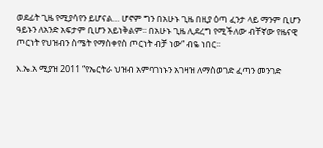ወደፊት ጊዜ የሚያሳየን ይሆናል… ሆኖም ግን በአሁኑ ጊዜ በዚያ ዕጣ ፈንታ ላይ ማንም ቢሆን ዓይኑን ለአንድ አፍታም ቢሆን አይነቅልም፡፡ በአሁኑ ጊዜ ሊደረግ የሚችለው ብቸኛው የዜናዊ ጦርነት የህዝብን ስሜት የማስቀየስ ጦርነት ብቻ ነው“ ብዬ ነበር፡፡

እ.ኤ.አ ሚያዝ 2011 “የኤርትራ ህዝብ አምባገነኑን አገዛዝ ለማስወገድ ፈጣን መንገድ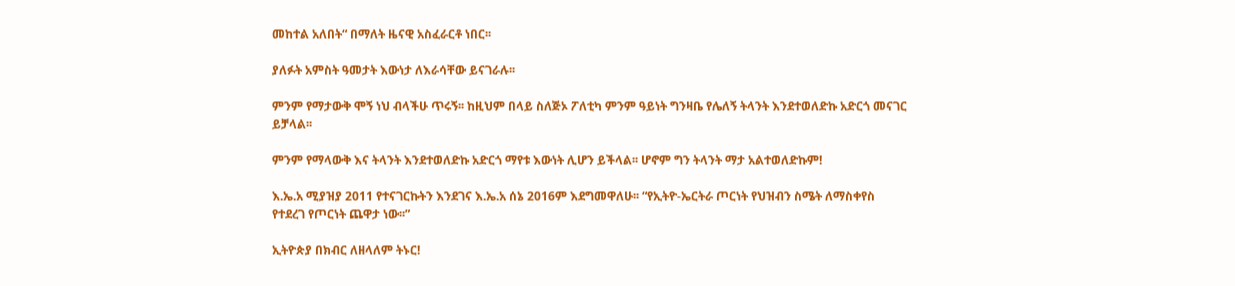መከተል አለበት“ በማለት ዜናዊ አስፈራርቶ ነበር፡፡

ያለፉት አምስት ዓመታት እውነታ ለእራሳቸው ይናገራሉ፡፡

ምንም የማታውቅ ሞኝ ነህ ብላችሁ ጥሩኝ፡፡ ከዚህም በላይ ስለጅኦ ፖለቲካ ምንም ዓይነት ግንዛቤ የሌለኝ ትላንት እንደተወለድኩ አድርጎ መናገር ይቻላል፡፡

ምንም የማላውቅ እና ትላንት እንደተወለድኩ አድርጎ ማየቱ እውነት ሊሆን ይችላል፡፡ ሆኖም ግን ትላንት ማታ አልተወለድኩም!

እ.ኤ.አ ሚያዝያ 2011 የተናገርኩትን እንደገና እ.ኤ.አ ሰኔ 2016ም እደግመዋለሁ፡፡ “የኢትዮ-ኤርትራ ጦርነት የህዝብን ስሜት ለማስቀየስ የተደረገ የጦርነት ጨዋታ ነው፡፡”

ኢትዮጵያ በክብር ለዘላለም ትኑር!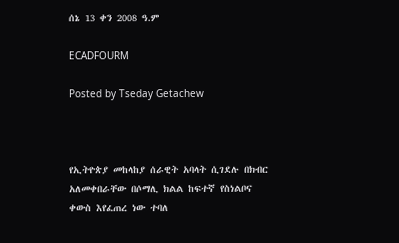ሰኔ 13 ቀን 2008 ዓ.ም

ECADFOURM

Posted by Tseday Getachew



የኢትዮጵያ መከላከያ ሰራዊት አባላት ሲገደሉ በክብር አለመቀበራቸው በሶማሊ ክልል ከፍተኛ የስነልቦና ቀውስ እየፈጠረ ነው ተባለ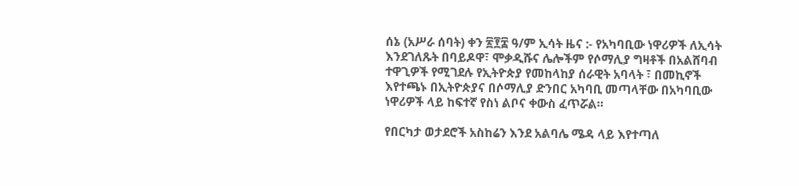ሰኔ (አሥራ ሰባት) ቀን ፳፻፰ ዓ/ም ኢሳት ዜና :- የአካባቢው ነዋሪዎች ለኢሳት እንደገለጹት በባይዶዋ፣ ሞቃዲሹና ሌሎችም የሶማሊያ ግዛቶች በአልሸባብ ተዋጊዎች የሚገደሉ የኢትዮጵያ የመከላከያ ሰራዊት አባላት ፣ በመኪኖች እየተጫኑ በኢትዮጵያና በሶማሊያ ድንበር አካባቢ መጣላቸው በአካባቢው ነዋሪዎች ላይ ከፍተኛ የስነ ልቦና ቀውስ ፈጥሯል።

የበርካታ ወታደሮች አስከሬን እንደ አልባሌ ሜዳ ላይ እየተጣለ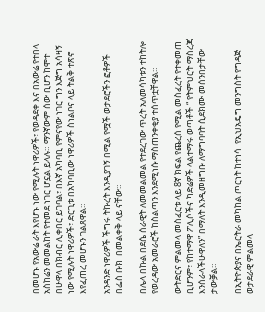በመሆኑ የአውሬ ራት እየሆኑ ነው የሚሉት ነዋሪዎች፣ የወዳደቀ እና በአውሬ የተበላ አስከሬን መመልከት የተመደ ነገር ሆኗል ይላሉ። ማንኛውም ሰው ቢሆን ከሞተ በሁዋላ በክብር ሊቀበር ይገባል፣ በእኛ አካባቢ የምናየው ነገር ግን እጅግ አሳዛኝ ነው የሚሉት ነዋሪዎች፣ ድርጊቱ በአካባቢው ነዋሪዎች ስነልቦና ላይ ትልቅ ተጽኖ እየፈጠረ መሆኑን ገልጸዋል።

አንዳንድ ነዋሪዎች ችግሩ ትኩረት እንዲያገኝ በሚል የሟች ወታደሮችን ፎቶዎች በፌስ ቡክ  በመልቀቅ ላይ ናቸው።

በሌላ በኩል በደሴ ሰራዊት ለመመልመል የተደረገው ጥረት አለመሳካቱን ተከትሎ የወረዳው አመራሮች ከስልጣን እንደሚነሱ ማስጠንቀቂያ ተሰጥቷቸዋል።

ውትድርና ምልመላ መስፈርቱ ላይ 8ኛ ክፍል የጨረሰ የሚል መስፈረት የተቀመጠ ቢሆንም፣ የከተማዋ ፖሊሶችና ካድሬዎች ላልተማሩ ወጣቶች “ የትምህርት ማስረጃ እንሰራላችሁዋለን” በማለት እንዲመዘግቡ ለማግባባት ሲደክሙ መሰንበታቸው ታውቓል።

በኢትዮጵያና በኤርትራ መካከል ጦርነት ከተነሳ  የኢህአዴግ መንግስት የግዳጅ ወታደራዊ ምልመላ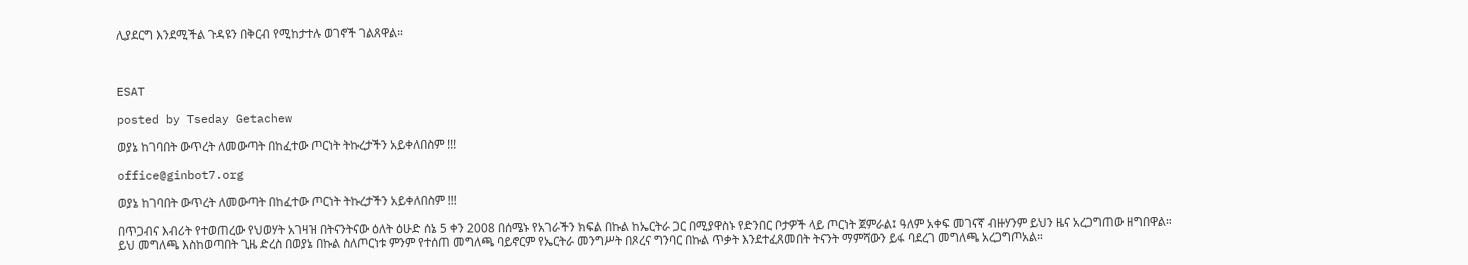ሊያደርግ እንደሚችል ጉዳዩን በቅርብ የሚከታተሉ ወገኖች ገልጸዋል።



ESAT

posted by Tseday Getachew

ወያኔ ከገባበት ውጥረት ለመውጣት በከፈተው ጦርነት ትኩረታችን አይቀለበስም !!!

office@ginbot7.org

ወያኔ ከገባበት ውጥረት ለመውጣት በከፈተው ጦርነት ትኩረታችን አይቀለበስም !!!

በጥጋብና እብሪት የተወጠረው የህወሃት አገዛዝ በትናንትናው ዕለት ዕሁድ ሰኔ 5 ቀን 2008 በሰሜኑ የአገራችን ክፍል በኩል ከኤርትራ ጋር በሚያዋስኑ የድንበር ቦታዎች ላይ ጦርነት ጀምራል፤ ዓለም አቀፍ መገናኛ ብዙሃንም ይህን ዜና አረጋግጠው ዘግበዋል። ይህ መግለጫ እስከወጣበት ጊዜ ድረስ በወያኔ በኩል ስለጦርነቱ ምንም የተሰጠ መግለጫ ባይኖርም የኤርትራ መንግሥት በጾረና ግንባር በኩል ጥቃት እንደተፈጸመበት ትናንት ማምሻውን ይፋ ባደረገ መግለጫ አረጋግጦአል።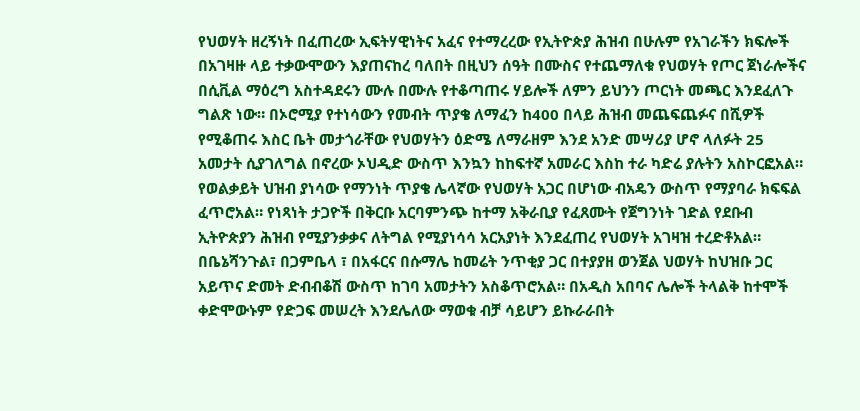የህወሃት ዘረኝነት በፈጠረው ኢፍትሃዊነትና አፈና የተማረረው የኢትዮጵያ ሕዝብ በሁሉም የአገራችን ክፍሎች በአገዛዙ ላይ ተቃውሞውን እያጠናከረ ባለበት በዚህን ሰዓት በሙስና የተጨማለቁ የህወሃት የጦር ጀነራሎችና በሲቪል ማዕረግ አስተዳደሩን ሙሉ በሙሉ የተቆጣጠሩ ሃይሎች ለምን ይህንን ጦርነት መጫር እንደፈለጉ ግልጽ ነው። በኦሮሚያ የተነሳውን የመብት ጥያቄ ለማፈን ከ400 በላይ ሕዝብ መጨፍጨፉና በሺዎች የሚቆጠሩ እስር ቤት መታጎራቸው የህወሃትን ዕድሜ ለማራዘም እንደ አንድ መሣሪያ ሆኖ ላለፉት 25 አመታት ሲያገለግል በኖረው ኦህዲድ ውስጥ እንኳን ከከፍተኛ አመራር እስከ ተራ ካድሬ ያሉትን አስኮርፎአል። የወልቃይት ህዝብ ያነሳው የማንነት ጥያቄ ሌላኛው የህወሃት አጋር በሆነው ብአዴን ውስጥ የማያባራ ክፍፍል ፈጥሮአል። የነጻነት ታጋዮች በቅርቡ አርባምንጭ ከተማ አቅራቢያ የፈጸሙት የጀግንነት ገድል የደቡብ ኢትዮጵያን ሕዝብ የሚያንቃቃና ለትግል የሚያነሳሳ አርአያነት እንደፈጠረ የህወሃት አገዛዝ ተረድቶአል። በቤኔሻንጉል፣ በጋምቤላ ፣ በአፋርና በሱማሌ ከመሬት ንጥቂያ ጋር በተያያዘ ወንጀል ህወሃት ከህዝቡ ጋር አይጥና ድመት ድብብቆሽ ውስጥ ከገባ አመታትን አስቆጥሮአል። በአዲስ አበባና ሌሎች ትላልቅ ከተሞች ቀድሞውኑም የድጋፍ መሠረት እንደሌለው ማወቁ ብቻ ሳይሆን ይኩራራበት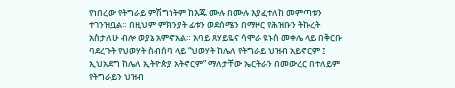የነበረው የትግራይ ምሽግነትም ከእጁ ሙሉ በሙሉ እያፈተለከ መምጣቱን ተገንዝቧል። በዚህም ምክንያት ፊቱን ወደሰሜን በማዞር የሕዝቡን ትኩረት አስታለሁ ብሎ ወያኔ አምኖአል። አባይ ጸሃይዬና ሳሞራ ዩኑስ መቀሌ ላይ በቅርቡ ባደረጉት የህወሃት ስብሰባ ላይ “ህወሃት ከሌለ የትግራይ ህዝብ አይኖርም ፤ ኢህአደግ ከሌለ ኢትዮጵያ አትኖርም” ማለታቸው ኤርትራን በመውረር በተለይም የትግራይን ህዝብ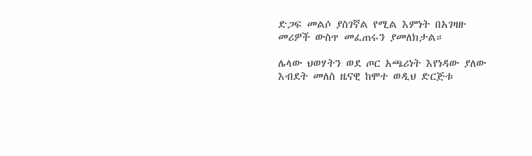ድጋፍ መልሶ ያስገኛል የሚል እምነት በአገዛዙ መሪዎች ውስጥ መፈጠሩን ያመለክታል።

ሌላው ህወሃትን ወደ ጦር አጫሪነት እየነዳው ያለው እብደት መለስ ዜናዊ ከሞተ ወዲህ ድርጅቱ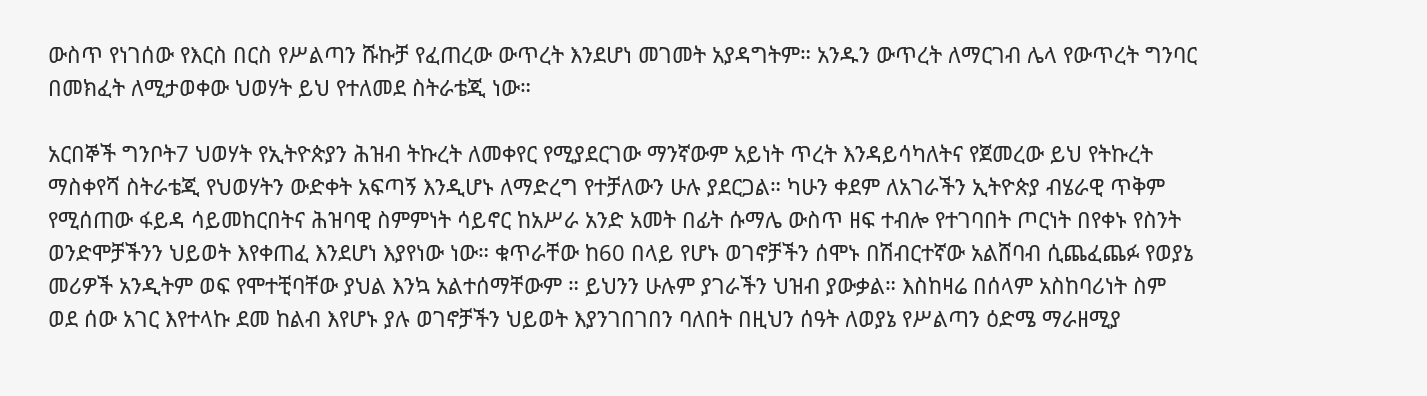ውስጥ የነገሰው የእርስ በርስ የሥልጣን ሹኩቻ የፈጠረው ውጥረት እንደሆነ መገመት አያዳግትም። አንዱን ውጥረት ለማርገብ ሌላ የውጥረት ግንባር በመክፈት ለሚታወቀው ህወሃት ይህ የተለመደ ስትራቴጂ ነው።

አርበኞች ግንቦት7 ህወሃት የኢትዮጵያን ሕዝብ ትኩረት ለመቀየር የሚያደርገው ማንኛውም አይነት ጥረት እንዳይሳካለትና የጀመረው ይህ የትኩረት ማስቀየሻ ስትራቴጂ የህወሃትን ውድቀት አፍጣኝ እንዲሆኑ ለማድረግ የተቻለውን ሁሉ ያደርጋል። ካሁን ቀደም ለአገራችን ኢትዮጵያ ብሄራዊ ጥቅም የሚሰጠው ፋይዳ ሳይመከርበትና ሕዝባዊ ስምምነት ሳይኖር ከአሥራ አንድ አመት በፊት ሱማሌ ውስጥ ዘፍ ተብሎ የተገባበት ጦርነት በየቀኑ የስንት ወንድሞቻችንን ህይወት እየቀጠፈ እንደሆነ እያየነው ነው። ቁጥራቸው ከ60 በላይ የሆኑ ወገኖቻችን ሰሞኑ በሽብርተኛው አልሸባብ ሲጨፈጨፉ የወያኔ መሪዎች አንዲትም ወፍ የሞተቺባቸው ያህል እንኳ አልተሰማቸውም ። ይህንን ሁሉም ያገራችን ህዝብ ያውቃል። እስከዛሬ በሰላም አስከባሪነት ስም ወደ ሰው አገር እየተላኩ ደመ ከልብ እየሆኑ ያሉ ወገኖቻችን ህይወት እያንገበገበን ባለበት በዚህን ሰዓት ለወያኔ የሥልጣን ዕድሜ ማራዘሚያ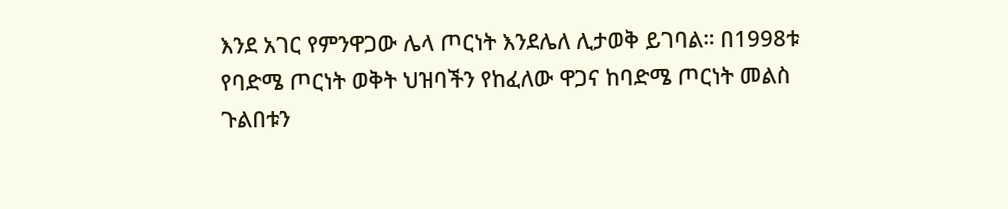እንደ አገር የምንዋጋው ሌላ ጦርነት እንደሌለ ሊታወቅ ይገባል። በ1998ቱ የባድሜ ጦርነት ወቅት ህዝባችን የከፈለው ዋጋና ከባድሜ ጦርነት መልስ ጉልበቱን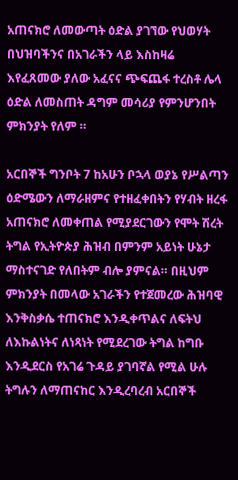አጠናክሮ ለመውጣት ዕድል ያገኘው የህወሃት በህዝባችንና በአገራችን ላይ እስከዛሬ እየፈጸመው ያለው አፈናና ጭፍጨፋ ተረስቶ ሌላ ዕድል ለመስጠት ዳግም መሳሪያ የምንሆንበት ምክንያት የለም ።

አርበኞች ግንቦት 7 ከአሁን ቦኋላ ወያኔ የሥልጣን ዕድሜውን ለማራዘምና የተዘፈቀበትን የሃብት ዘረፋ አጠናክሮ ለመቀጠል የሚያደርገውን የሞት ሽረት ትግል የኢትዮጵያ ሕዝብ በምንም አይነት ሁኔታ ማስተናገድ የለበትም ብሎ ያምናል። በዚህም ምክንያት በመላው አገራችን የተጀመረው ሕዝባዊ እንቅስቃሴ ተጠናክሮ እንዲቀጥልና ለፍትህ ለእኩልነትና ለነጻነት የሚደረገው ትግል ከግቡ እንዲደርስ የአገሬ ጉዳይ ያገባኛል የሚል ሁሉ ትግሉን ለማጠናከር እንዲረባረብ አርበኞች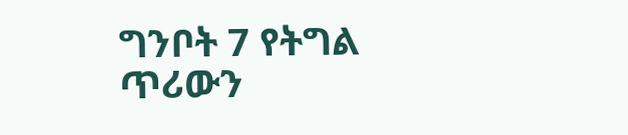ግንቦት 7 የትግል ጥሪውን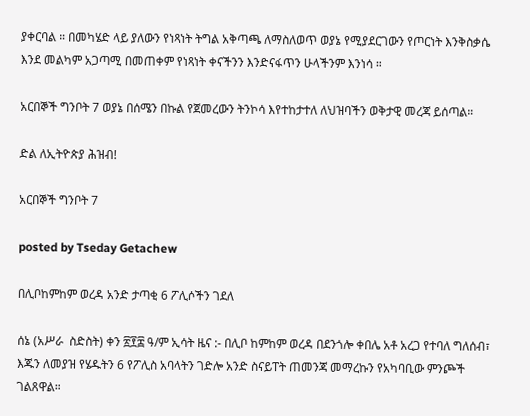ያቀርባል ። በመካሄድ ላይ ያለውን የነጻነት ትግል አቅጣጫ ለማስለወጥ ወያኔ የሚያደርገውን የጦርነት እንቅስቃሴ እንደ መልካም አጋጣሚ በመጠቀም የነጻነት ቀናችንን እንድናፋጥን ሁላችንም እንነሳ ።

አርበኞች ግንቦት 7 ወያኔ በሰሜን በኩል የጀመረውን ትንኮሳ እየተከታተለ ለህዝባችን ወቅታዊ መረጃ ይሰጣል።

ድል ለኢትዮጵያ ሕዝብ!

አርበኞች ግንቦት 7

posted by Tseday Getachew

በሊቦከምከም ወረዳ አንድ ታጣቂ 6 ፖሊሶችን ገደለ

ሰኔ (አሥራ  ስድስት) ቀን ፳፻፰ ዓ/ም ኢሳት ዜና :- በሊቦ ከምከም ወረዳ በደንጎሎ ቀበሌ አቶ አረጋ የተባለ ግለሰብ፣ እጁን ለመያዝ የሄዱትን 6 የፖሊስ አባላትን ገድሎ አንድ ስናይፐት ጠመንጃ መማረኩን የአካባቢው ምንጮች ገልጸዋል።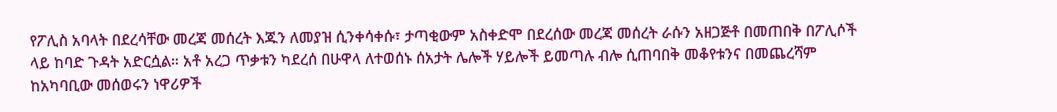የፖሊስ አባላት በደረሳቸው መረጃ መሰረት እጁን ለመያዝ ሲንቀሳቀሱ፣ ታጣቂውም አስቀድሞ በደረሰው መረጃ መሰረት ራሱን አዘጋጅቶ በመጠበቅ በፖሊሶች ላይ ከባድ ጉዳት አድርሷል። አቶ አረጋ ጥቃቱን ካደረሰ በሁዋላ ለተወሰኑ ሰአታት ሌሎች ሃይሎች ይመጣሉ ብሎ ሲጠባበቅ መቆየቱንና በመጨረሻም ከአካባቢው መሰወሩን ነዋሪዎች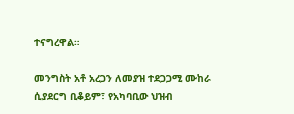ተናግረዋል።

መንግስት አቶ አረጋን ለመያዝ ተደጋጋሚ ሙከራ ሲያደርግ ቢቆይም፣ የአካባቢው ህዝብ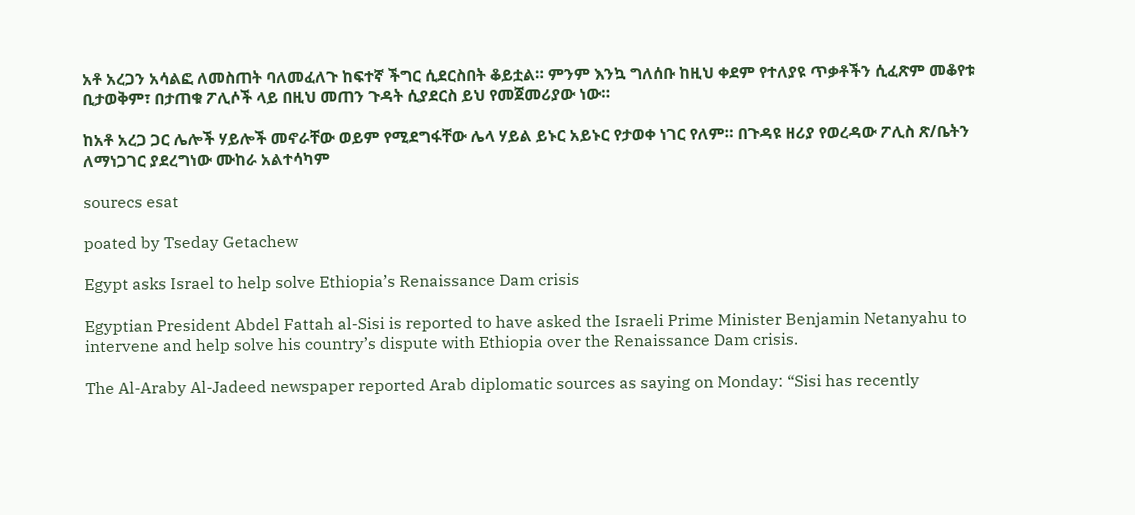አቶ አረጋን አሳልፎ ለመስጠት ባለመፈለጉ ከፍተኛ ችግር ሲደርስበት ቆይቷል። ምንም እንኳ ግለሰቡ ከዚህ ቀደም የተለያዩ ጥቃቶችን ሲፈጽም መቆየቱ ቢታወቅም፣ በታጠቁ ፖሊሶች ላይ በዚህ መጠን ጉዳት ሲያደርስ ይህ የመጀመሪያው ነው።

ከአቶ አረጋ ጋር ሌሎች ሃይሎች መኖራቸው ወይም የሚደግፋቸው ሌላ ሃይል ይኑር አይኑር የታወቀ ነገር የለም። በጉዳዩ ዘሪያ የወረዳው ፖሊስ ጽ/ቤትን ለማነጋገር ያደረግነው ሙከራ አልተሳካም

sourecs esat

poated by Tseday Getachew

Egypt asks Israel to help solve Ethiopia’s Renaissance Dam crisis

Egyptian President Abdel Fattah al-Sisi is reported to have asked the Israeli Prime Minister Benjamin Netanyahu to intervene and help solve his country’s dispute with Ethiopia over the Renaissance Dam crisis.

The Al-Araby Al-Jadeed newspaper reported Arab diplomatic sources as saying on Monday: “Sisi has recently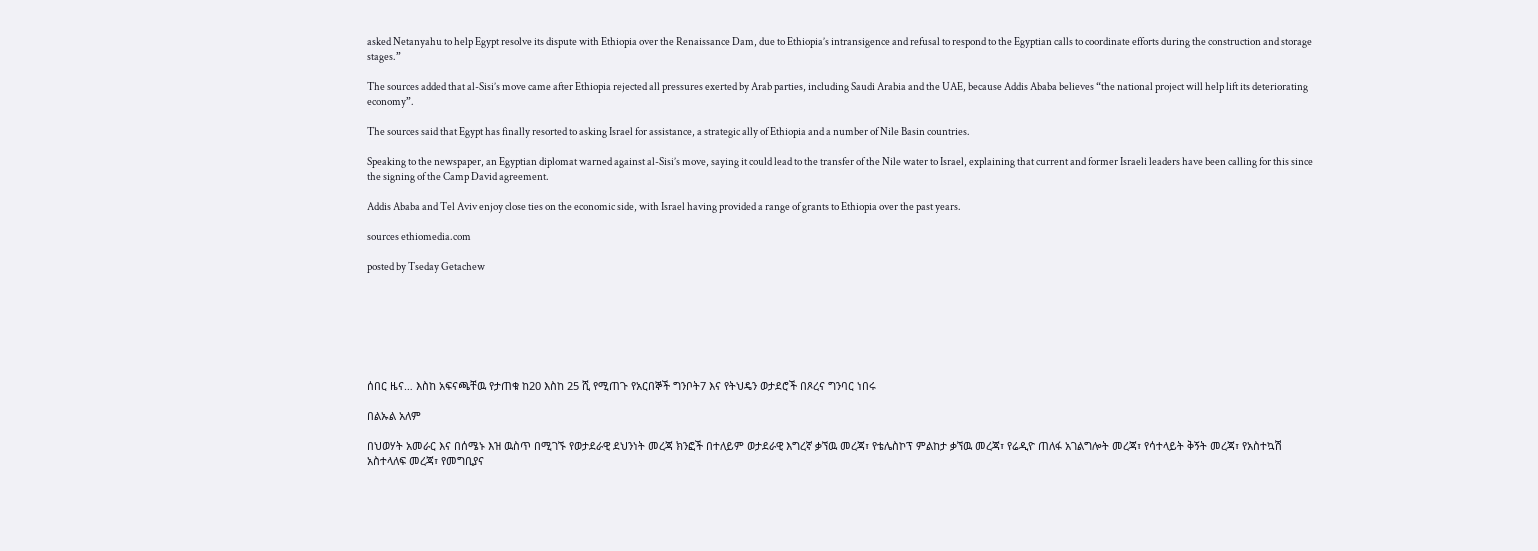asked Netanyahu to help Egypt resolve its dispute with Ethiopia over the Renaissance Dam, due to Ethiopia’s intransigence and refusal to respond to the Egyptian calls to coordinate efforts during the construction and storage stages.”

The sources added that al-Sisi’s move came after Ethiopia rejected all pressures exerted by Arab parties, including Saudi Arabia and the UAE, because Addis Ababa believes “the national project will help lift its deteriorating economy”.

The sources said that Egypt has finally resorted to asking Israel for assistance, a strategic ally of Ethiopia and a number of Nile Basin countries.

Speaking to the newspaper, an Egyptian diplomat warned against al-Sisi’s move, saying it could lead to the transfer of the Nile water to Israel, explaining that current and former Israeli leaders have been calling for this since the signing of the Camp David agreement.

Addis Ababa and Tel Aviv enjoy close ties on the economic side, with Israel having provided a range of grants to Ethiopia over the past years.

sources ethiomedia.com

posted by Tseday Getachew







ሰበር ዜና… እስከ አፍናጫቸዉ የታጠቁ ከ20 እስከ 25 ሺ የሚጠጉ የአርበኞች ግንቦት7 እና የትህዴን ወታደሮች በጾረና ግንባር ነበሩ

በልኡል አለም

በህወሃት አመራር እና በሰሜኑ እዝ ዉስጥ በሚገኙ የወታደራዊ ደህንነት መረጃ ክንፎች በተለይም ወታደራዊ እግረኛ ቃኘዉ መረጃ፣ የቴሌስኮፕ ምልከታ ቃኘዉ መረጃ፣ የሬዲዮ ጠለፋ አገልግሎት መረጃ፣ የሳተላይት ቅኝት መረጃ፣ የአስተኳሽ አስተላለፍ መረጃ፣ የመግቢያና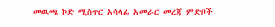መዉጫ ኮድ ሚስጥር አሳላፊ አመራር መረጃ ምድቦች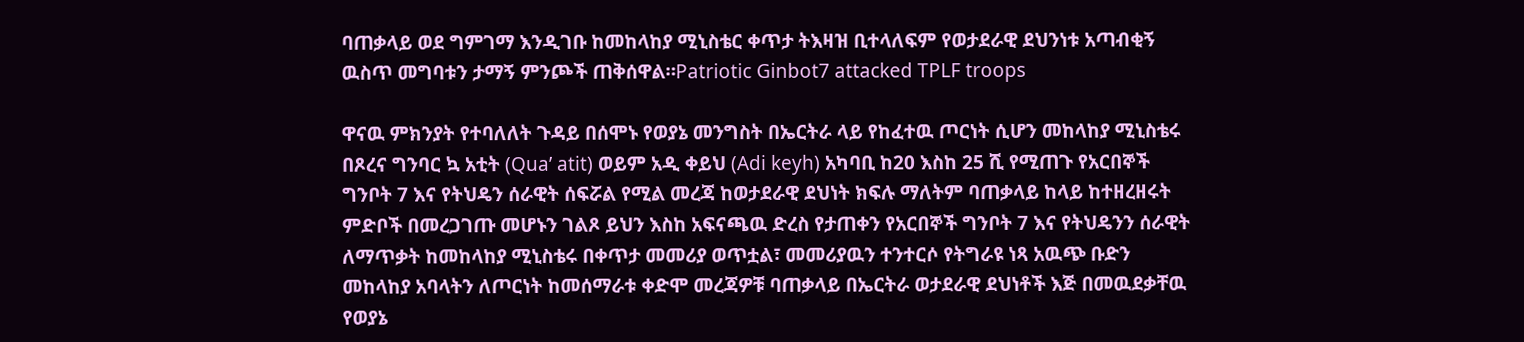ባጠቃላይ ወደ ግምገማ እንዲገቡ ከመከላከያ ሚኒስቴር ቀጥታ ትእዛዝ ቢተላለፍም የወታደራዊ ደህንነቱ አጣብቂኝ ዉስጥ መግባቱን ታማኝ ምንጮች ጠቅሰዋል።Patriotic Ginbot7 attacked TPLF troops

ዋናዉ ምክንያት የተባለለት ጉዳይ በሰሞኑ የወያኔ መንግስት በኤርትራ ላይ የከፈተዉ ጦርነት ሲሆን መከላከያ ሚኒስቴሩ በጾረና ግንባር ኳ አቲት (Qua’ atit) ወይም አዲ ቀይህ (Adi keyh) አካባቢ ከ20 እስከ 25 ሺ የሚጠጉ የአርበኞች ግንቦት 7 እና የትህዴን ሰራዊት ሰፍሯል የሚል መረጃ ከወታደራዊ ደህነት ክፍሉ ማለትም ባጠቃላይ ከላይ ከተዘረዘሩት ምድቦች በመረጋገጡ መሆኑን ገልጾ ይህን እስከ አፍናጫዉ ድረስ የታጠቀን የአርበኞች ግንቦት 7 እና የትህዴንን ሰራዊት ለማጥቃት ከመከላከያ ሚኒስቴሩ በቀጥታ መመሪያ ወጥቷል፣ መመሪያዉን ተንተርሶ የትግራዩ ነጻ አዉጭ ቡድን መከላከያ አባላትን ለጦርነት ከመሰማራቱ ቀድሞ መረጃዎቹ ባጠቃላይ በኤርትራ ወታደራዊ ደህነቶች እጅ በመዉደቃቸዉ የወያኔ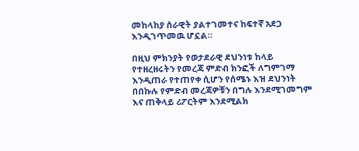መከላከያ ሰራዊት ያልተገመተና ከፍተኛ አደጋ እንዲገጥመዉ ሆኗል።

በዚህ ምክንያት የወታደራዊ ደህንነቱ ከላይ የተዘረዘሩትን የመረጃ ምድብ ክንፎች ለግምገማ እንዲጠራ የተጠየቀ ሲሆን የሰሜኑ እዝ ደህንነት በበኩሉ የምድብ መረጃዎቹን በግሉ እንደሚገመግም እና ጠቅላይ ሪፖርትም እንደሚልክ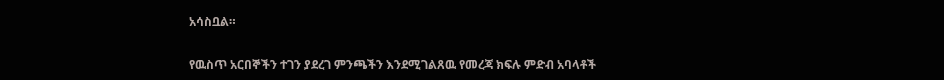አሳስቧል።

የዉስጥ አርበኞችን ተገን ያደረገ ምንጫችን እንደሚገልጸዉ የመረጃ ክፍሉ ምድብ አባላቶች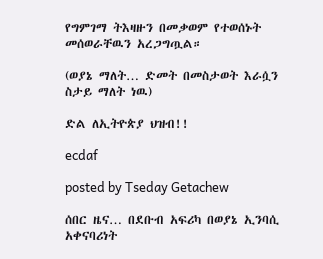የግምገማ ትእዛዙን በመቃወም የተወሰኑት መሰወራቸዉን አረጋግጧል።

(ወያኔ ማለት… ድመት በመስታወት እራሷን ስታይ ማለት ነዉ)

ድል ለኢትዮጵያ ህዝብ!!

ecdaf

posted by Tseday Getachew

ሰበር ዜና… በደቡብ አፍሪካ በወያኔ ኢንባሲ አቀናባሪነት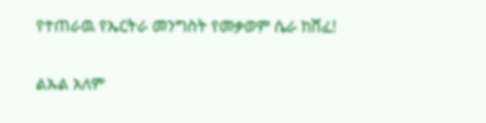የተጠራዉ የኤርትራ መንግስት የመቃወም ሴራ ከሸፈ!

ልኡል አለም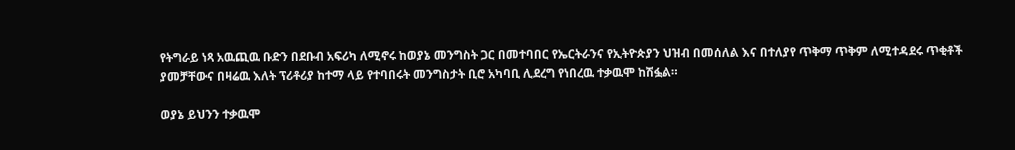የትግራይ ነጻ አዉጪዉ ቡድን በደቡብ አፍሪካ ለሚኖሩ ከወያኔ መንግስት ጋር በመተባበር የኤርትራንና የኢትዮጵያን ህዝብ በመሰለል እና በተለያየ ጥቅማ ጥቅም ለሚተዳደሩ ጥቂቶች ያመቻቸውና በዛሬዉ እለት ፕሪቶሪያ ከተማ ላይ የተባበሩት መንግስታት ቢሮ አካባቢ ሊደረግ የነበረዉ ተቃዉሞ ከሽፏል።

ወያኔ ይህንን ተቃዉሞ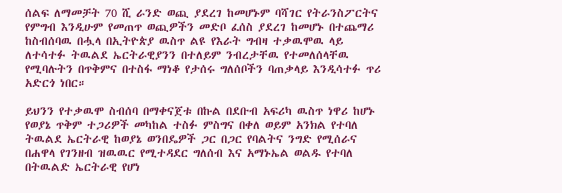ሰልፍ ለማመቻት 70 ሺ ራንድ ወጪ ያደረገ ከመሆኑም ባሻገር የትራንስፖርትና የምግብ እንዲሁም የመጠጥ ወጪዎችን መድቦ ፈሰስ ያደረገ ከመሆኑ በተጨማሪ ከስብሰባዉ በሗላ በኢትዮጵያ ዉስጥ ልዩ የእራት ግብዛ ተቃዉሞዉ ላይ ለተሳተፉ ትዉልደ ኤርትራዊያንን በተለይም ንብረታቸዉ የተመለሰላቸዉ የሚባሉትን በጥቅምና በተስፋ ማነቆ የታሰሩ ግለሰቦችን ባጠቃላይ እንዲሳተፉ ጥሪ አድርጎ ነበር።

ይህንን የተቃዉሞ ስብሰባ በማቀናጀቱ በኩል በደቡብ አፍሪካ ዉስጥ ነዋሪ ከሆኑ የወያኔ ጥቅም ተጋሪዎች መካከል ተስፉ ምስግና በቀለ ወይም አንክል የተባለ ትዉልደ ኤርትራዊ ከወያኔ ወንበዴዎች ጋር በጋር የባልትና ንግድ የሚሰራና በሐዋላ የገንዘብ ዝዉዉር የሚተዳደር ግለሰብ እና አማኑኤል ወልዱ የተባለ በትዉልድ ኤርትራዊ የሆነ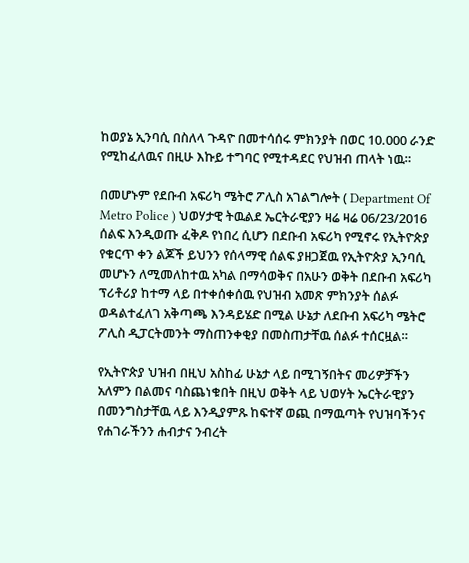ከወያኔ ኢንባሲ በስለላ ጉዳዮ በመተሳሰሩ ምክንያት በወር 10.000 ራንድ የሚከፈለዉና በዚሁ እኩይ ተግባር የሚተዳደር የህዝብ ጠላት ነዉ።

በመሆኑም የደቡብ አፍሪካ ሜትሮ ፖሊስ አገልግሎት ( Department Of Metro Police ) ህወሃታዊ ትዉልደ ኤርትራዊያን ዛሬ ዛሬ 06/23/2016 ሰልፍ እንዲወጡ ፈቅዶ የነበረ ሲሆን በደቡብ አፍሪካ የሚኖሩ የኢትዮጵያ የቁርጥ ቀን ልጆች ይህንን የሰላማዊ ሰልፍ ያዘጋጀዉ የኢትዮጵያ ኢንባሲ መሆኑን ለሚመለከተዉ አካል በማሳወቅና በአሁን ወቅት በደቡብ አፍሪካ ፕሪቶሪያ ከተማ ላይ በተቀሰቀሰዉ የህዝብ አመጽ ምክንያት ሰልፉ ወዳልተፈለገ አቅጣጫ እንዳይሄድ በሚል ሁኔታ ለደቡብ አፍሪካ ሜትሮ ፖሊስ ዲፓርትመንት ማስጠንቀቂያ በመስጠታቸዉ ሰልፉ ተሰርዟል።

የኢትዮጵያ ህዝብ በዚህ አስከፊ ሁኔታ ላይ በሚገኝበትና መሪዎቻችን አለምን በልመና ባስጨነቁበት በዚህ ወቅት ላይ ህወሃት ኤርትራዊያን በመንግስታቸዉ ላይ እንዲያምጹ ከፍተኛ ወጪ በማዉጣት የህዝባችንና የሐገራችንን ሐብታና ንብረት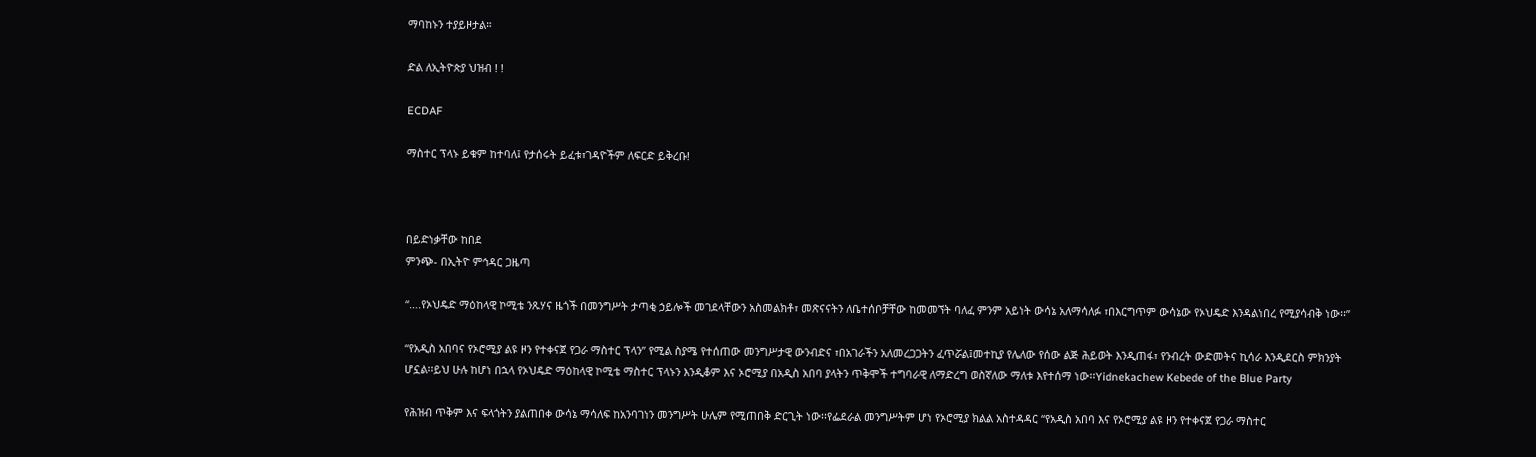ማባከኑን ተያይዞታል።

ድል ለኢትዮጵያ ህዝብ ! !

ECDAF

ማስተር ፕላኑ ይቁም ከተባለ፤ የታሰሩት ይፈቱ፣ገዳዮችም ለፍርድ ይቅረቡ!



በይድነቃቸው ከበደ
ምንጭ- በኢትዮ ምኅዳር ጋዜጣ

“….የኦህዴድ ማዕከላዊ ኮሚቴ ንጹሃና ዜጎች በመንግሥት ታጣቂ ኃይሎች መገደላቸውን አስመልክቶ፣ መጽናናትን ለቤተሰቦቻቸው ከመመኘት ባለፈ ምንም አይነት ውሳኔ አለማሳለፉ ፣በእርግጥም ውሳኔው የኦህዴድ እንዳልነበረ የሚያሳብቅ ነው፡፡”

“የአዲስ አበባና የኦሮሚያ ልዩ ዞን የተቀናጀ የጋራ ማስተር ፕላን” የሚል ስያሜ የተሰጠው መንግሥታዊ ውንብድና ፣በአገራችን አለመረጋጋትን ፈጥሯል፤መተኪያ የሌለው የሰው ልጅ ሕይወት እንዲጠፋ፣ የንብረት ውድመትና ኪሳራ እንዲደርስ ምክንያት ሆኗል፡፡ይህ ሁሉ ከሆነ በኋላ የኦህዴድ ማዕከላዊ ኮሚቴ ማስተር ፕላኑን እንዲቆም እና ኦሮሚያ በአዲስ አበባ ያላትን ጥቅሞች ተግባራዊ ለማድረግ ወስኛለው ማለቱ እየተሰማ ነው፡፡Yidnekachew Kebede of the Blue Party

የሕዝብ ጥቅም እና ፍላጎትን ያልጠበቀ ውሳኔ ማሳለፍ ከአንባገነን መንግሥት ሁሌም የሚጠበቅ ድርጊት ነው፡፡የፌደራል መንግሥትም ሆነ የኦሮሚያ ክልል አስተዳዳር “የአዲስ አበባ እና የኦሮሚያ ልዩ ዞን የተቀናጀ የጋራ ማስተር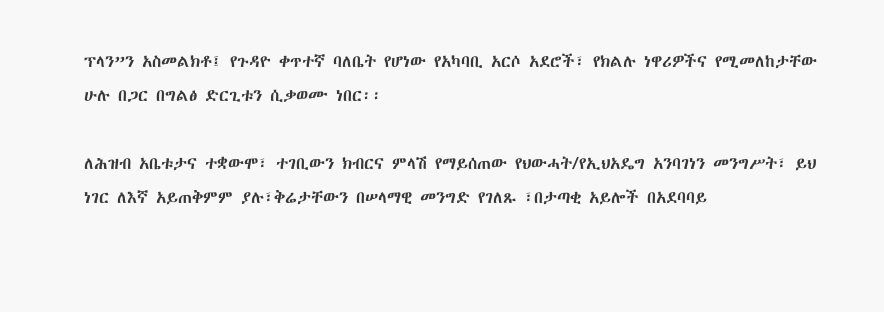ፕላን”ን አስመልክቶ፤ የጉዳዮ ቀጥተኛ ባለቤት የሆነው የአካባቢ አርሶ አደሮች፣ የክልሉ ነዋሪዎችና የሚመለከታቸው ሁሉ በጋር በግልፅ ድርጊቱን ሲቃወሙ ነበር፡፡

ለሕዝብ አቤቱታና ተቋውሞ፣ ተገቢውን ክብርና ምላሽ የማይሰጠው የህውሓት/የኢህአዴግ አንባገነን መንግሥት፣ ይህ ነገር ለእኛ አይጠቅምም ያሉ፣ቅሬታቸውን በሠላማዊ መንግድ የገለጹ ፣በታጣቂ አይሎች በአደባባይ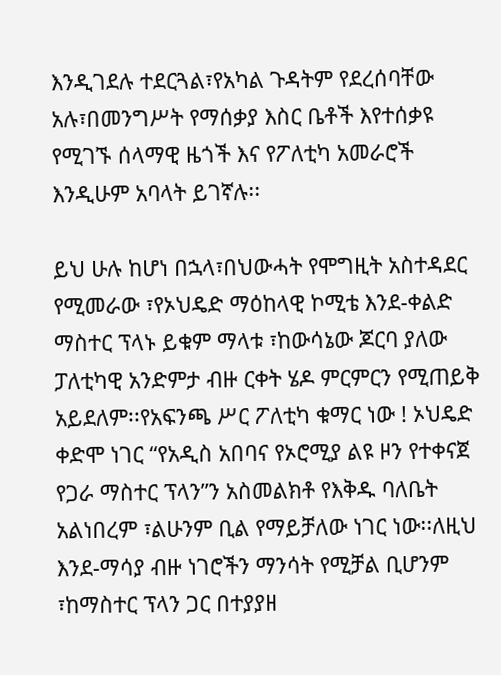እንዲገደሉ ተደርጓል፣የአካል ጉዳትም የደረሰባቸው አሉ፣በመንግሥት የማሰቃያ እስር ቤቶች እየተሰቃዩ የሚገኙ ሰላማዊ ዜጎች እና የፖለቲካ አመራሮች እንዲሁም አባላት ይገኛሉ፡፡

ይህ ሁሉ ከሆነ በኋላ፣በህውሓት የሞግዚት አስተዳደር የሚመራው ፣የኦህዴድ ማዕከላዊ ኮሚቴ እንደ-ቀልድ ማስተር ፕላኑ ይቁም ማላቱ ፣ከውሳኔው ጆርባ ያለው ፓለቲካዊ አንድምታ ብዙ ርቀት ሄዶ ምርምርን የሚጠይቅ አይደለም፡፡የአፍንጫ ሥር ፖለቲካ ቁማር ነው ! ኦህዴድ ቀድሞ ነገር “የአዲስ አበባና የኦሮሚያ ልዩ ዞን የተቀናጀ የጋራ ማስተር ፕላን”ን አስመልክቶ የእቅዱ ባለቤት አልነበረም ፣ልሁንም ቢል የማይቻለው ነገር ነው፡፡ለዚህ እንደ-ማሳያ ብዙ ነገሮችን ማንሳት የሚቻል ቢሆንም ፣ከማስተር ፕላን ጋር በተያያዘ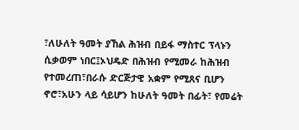፣ለሁለት ዓመት ያኸል ሕዝብ በይፋ ማስተር ፕላኑን ሲቃወም ነበር፤ኦህዴድ በሕዝብ የሚመራ ከሕዝብ የተመረጠ፣በራሱ ድርጅታዊ አቋም የሚጸና ቢሆን ኖሮ፣አሁን ላይ ሳይሆን ከሁለት ዓመት በፊት፣ የመሬት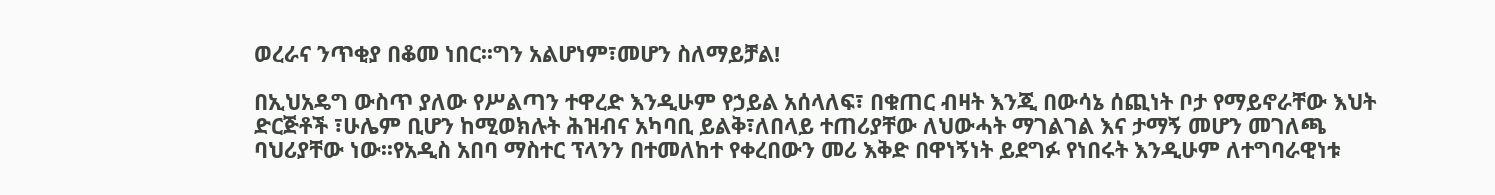ወረራና ንጥቂያ በቆመ ነበር፡፡ግን አልሆነም፣መሆን ስለማይቻል!

በኢህአዴግ ውስጥ ያለው የሥልጣን ተዋረድ እንዲሁም የኃይል አሰላለፍ፣ በቁጠር ብዛት እንጂ በውሳኔ ሰጪነት ቦታ የማይኖራቸው እህት ድርጅቶች ፣ሁሌም ቢሆን ከሚወክሉት ሕዝብና አካባቢ ይልቅ፣ለበላይ ተጠሪያቸው ለህውሓት ማገልገል እና ታማኝ መሆን መገለጫ ባህሪያቸው ነው፡፡የአዲስ አበባ ማስተር ፕላንን በተመለከተ የቀረበውን መሪ እቅድ በዋነኝነት ይደግፉ የነበሩት እንዲሁም ለተግባራዊነቱ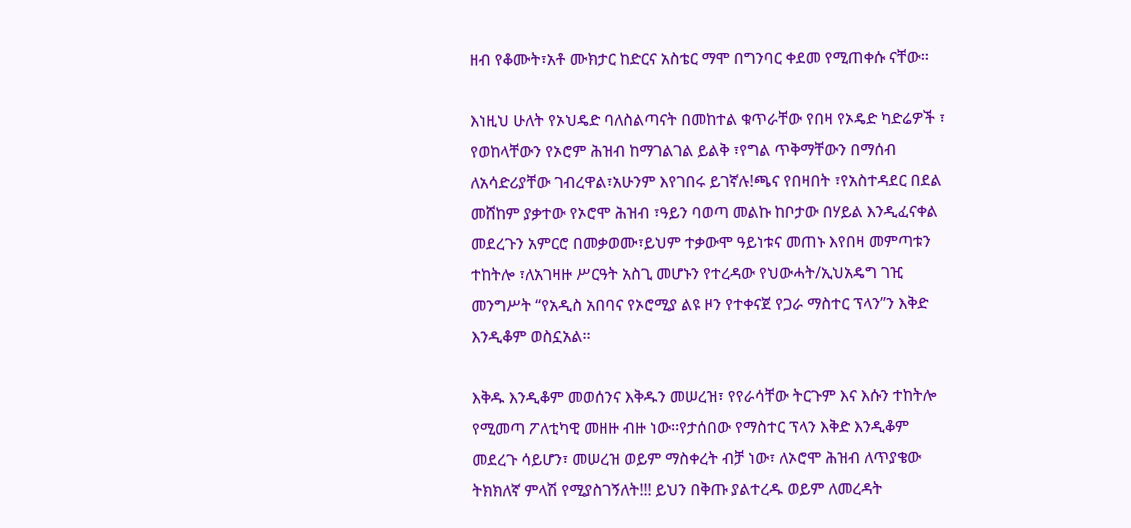ዘብ የቆሙት፣አቶ ሙክታር ከድርና አስቴር ማሞ በግንባር ቀደመ የሚጠቀሱ ናቸው፡፡

እነዚህ ሁለት የኦህዴድ ባለስልጣናት በመከተል ቁጥራቸው የበዛ የኦዴድ ካድሬዎች ፣ የወከላቸውን የኦሮም ሕዝብ ከማገልገል ይልቅ ፣የግል ጥቅማቸውን በማሰብ ለአሳድሪያቸው ገብረዋል፣አሁንም እየገበሩ ይገኛሉ!ጫና የበዛበት ፣የአስተዳደር በደል መሸከም ያቃተው የኦሮሞ ሕዝብ ፣ዓይን ባወጣ መልኩ ከቦታው በሃይል እንዲፈናቀል መደረጉን አምርሮ በመቃወሙ፣ይህም ተቃውሞ ዓይነቱና መጠኑ እየበዛ መምጣቱን ተከትሎ ፣ለአገዛዙ ሥርዓት አስጊ መሆኑን የተረዳው የህውሓት/ኢህአዴግ ገዢ መንግሥት “የአዲስ አበባና የኦሮሚያ ልዩ ዞን የተቀናጀ የጋራ ማስተር ፕላን”ን እቅድ እንዲቆም ወስኗአል፡፡

እቅዱ እንዲቆም መወሰንና እቅዱን መሠረዝ፣ የየራሳቸው ትርጉም እና እሱን ተከትሎ የሚመጣ ፖለቲካዊ መዘዙ ብዙ ነው፡፡የታሰበው የማስተር ፕላን እቅድ እንዲቆም መደረጉ ሳይሆን፣ መሠረዝ ወይም ማስቀረት ብቻ ነው፣ ለኦሮሞ ሕዝብ ለጥያቄው ትክክለኛ ምላሽ የሚያስገኝለት!!! ይህን በቅጡ ያልተረዱ ወይም ለመረዳት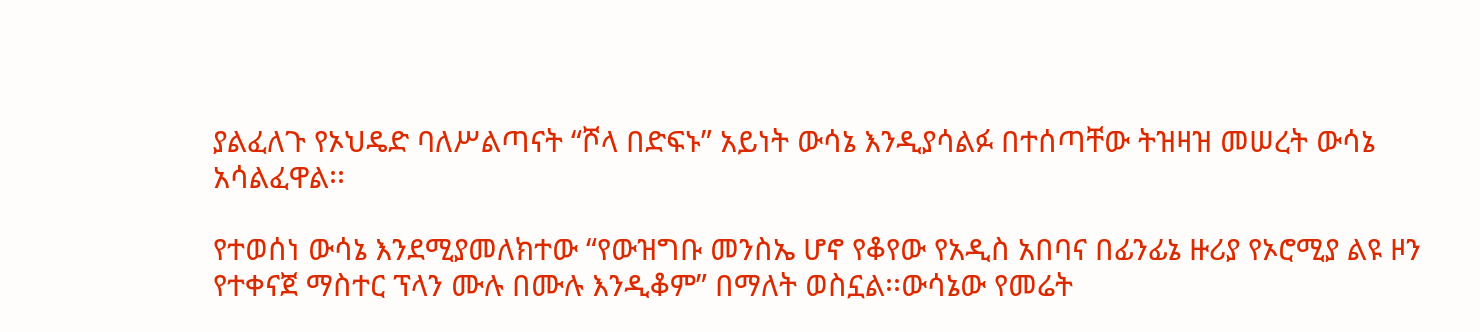ያልፈለጉ የኦህዴድ ባለሥልጣናት “ሾላ በድፍኑ” አይነት ውሳኔ እንዲያሳልፉ በተሰጣቸው ትዝዛዝ መሠረት ውሳኔ አሳልፈዋል፡፡

የተወሰነ ውሳኔ እንደሚያመለክተው “የውዝግቡ መንስኤ ሆኖ የቆየው የአዲስ አበባና በፊንፊኔ ዙሪያ የኦሮሚያ ልዩ ዞን የተቀናጀ ማስተር ፕላን ሙሉ በሙሉ እንዲቆም” በማለት ወስኗል፡፡ውሳኔው የመሬት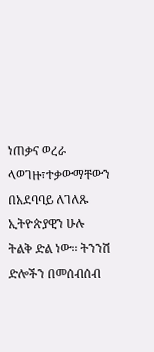ነጠቃና ወረራ ላወገዙ፣ተቃውማቸውን በአደባባይ ለገለጹ ኢትዮጵያዊን ሁሉ ትልቅ ድል ነው፡፡ ትንንሽ ድሎችን በመሰብሰብ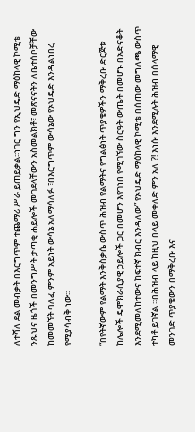ለተሻለ ደል መብቃት በእርግጥም ተጨማሪ ሥራ ይጠይቃል፡፡ነገር ግን የኢህዴድ ማዕከላዊ ኮሚቴ ንጹህና ዜጎች በመንግሥት ታጣቂ ሐይሎች መገደላቸውን አስመልክቶ፣ መጽናናትን ለቤተሰቦቻቸው ከመመኘት ባለፈ ምንም አይነት ውሳኔ አለማሳለፉ ፣በእርግጥም ውሳኔው የኦህዴድ እንዳልነበረ የሚያሳብቅ ነው፡፡

“በየትኛውም የልማት እንቅስቃሴ ውስጥ ሕዝብ የልማትና የግልፅነት ጥያቄዎችን ማቅረቡ ድርጅቱ ከሌሎች ዴሞክራሲያዊ ኃይሎች ጋር በመሆን እየገነበ የሚገኘው ስርዓት ውጤት በመሆኑ በአድናቆት እንደሚመለከተውና ከፍተኛ ክብር እንዳለው” የኦህዴድ ማዕከላዊ ኮሚቴ በሰጠው መግለጫ ውስጥ ተካቶ ይገኛል ፡፡በሕዝብ ላይ ከዚህ በላይ መቀለድ ምን አለ ?! እነሱ እንደሚሉት ሕዝብ በሰላማዊ መንገድ ጥያቄውን በማቅረቡ እና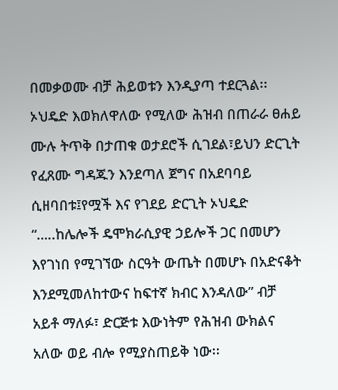በመቃወሙ ብቻ ሕይወቱን እንዲያጣ ተደርጓል፡፡ኦህዴድ እወክለዋለው የሚለው ሕዝብ በጠራራ ፀሐይ ሙሉ ትጥቅ በታጠቁ ወታደሮች ሲገደል፣ይህን ድርጊት የፈጸሙ ግዳጁን እንደጣለ ጀግና በአደባባይ ሲዘባበቱ፤የሟች እና የገደይ ድርጊት ኦህዴድ “…..ከሌሎች ዴሞክራሲያዊ ኃይሎች ጋር በመሆን እየገነበ የሚገኘው ስርዓት ውጤት በመሆኑ በአድናቆት እንደሚመለከተውና ከፍተኛ ክብር እንዳለው” ብቻ አይቶ ማለፉ፣ ድርጅቱ እውነትም የሕዝብ ውክልና አለው ወይ ብሎ የሚያስጠይቅ ነው፡፡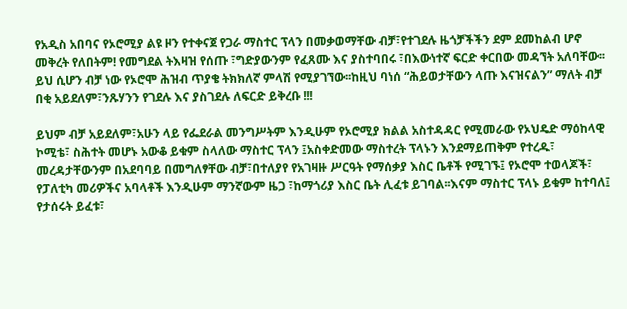የአዲስ አበባና የኦሮሚያ ልዩ ዞን የተቀናጀ የጋራ ማስተር ፕላን በመቃወማቸው ብቻ፣የተገደሉ ዜጎቻችችን ደም ደመከልብ ሆኖ መቅረት የለበትም! የመግደል ትእዛዝ የሰጡ ፣ግድያውንም የፈጸሙ እና ያስተባበሩ ፣በእውነተኛ ፍርድ ቀርበው መዳኘት አለባቸው፡፡ይህ ሲሆን ብቻ ነው የኦሮሞ ሕዝብ ጥያቄ ትክክለኛ ምላሽ የሚያገኘው፡፡ከዚህ ባነሰ “ሕይወታቸውን ላጡ እናዝናልን” ማለት ብቻ በቂ አይደለም፣ንጹሃንን የገደሉ እና ያስገደሉ ለፍርድ ይቅረቡ !!!

ይህም ብቻ አይደለም፣አሁን ላይ የፌደራል መንግሥትም እንዲሁም የኦሮሚያ ክልል አስተዳዳር የሚመራው የኦህዴድ ማዕከላዊ ኮሚቴ፣ ስሕተት መሆኑ አውቆ ይቁም ስላለው ማስተር ፕላን ፤አስቀድመው ማስተረት ፕላኑን እንደማይጠቅም የተረዱ፣ መረዳታቸውንም በአደባባይ በመግለፃቸው ብቻ፣በተለያየ የአገዛዙ ሥርዓት የማሰቃያ እስር ቤቶች የሚገኙ፤ የኦሮሞ ተወላጆች፣ የፓለቲካ መሪዎችና አባላቶች እንዲሁም ማንኛውም ዜጋ ፣ከማጎሪያ እስር ቤት ሊፈቱ ይገባል፡፡እናም ማስተር ፕላኑ ይቁም ከተባለ፤ የታሰሩት ይፈቱ፣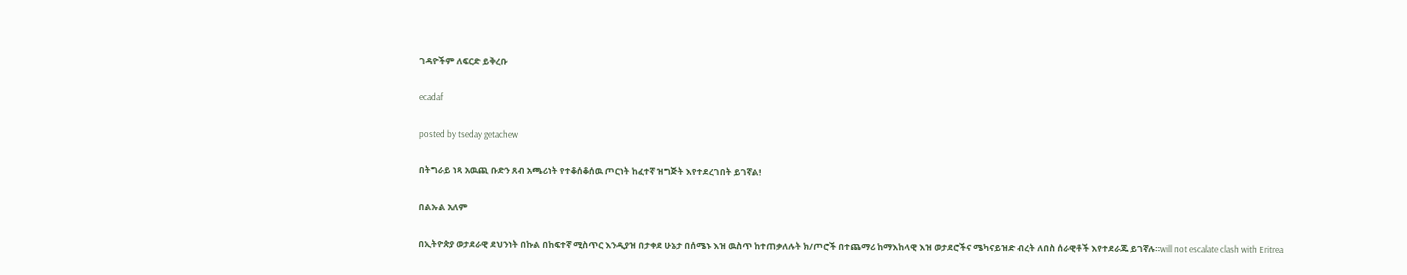ገዳዮችም ለፍርድ ይቅረቡ

ecadaf

posted by tseday getachew

በትግራይ ነጻ አዉጪ ቡድን ጸብ አጫሪነት የተቆሰቆሰዉ ጦርነት ከፈተኛ ዝግጅት እየተደረገበት ይገኛል!

በልኡል አለም

በኢትዮጵያ ወታደራዊ ደህንነት በኩል በከፍተኛ ሚስጥር እንዲያዝ በታቀደ ሁኔታ በሰሜኑ እዝ ዉስጥ ከተጠቃለሉት ክ/ጦሮች በተጨማሪ ከማእከላዊ እዝ ወታደሮችና ሜካናይዝድ ብረት ለበስ ሰራዊቶች እየተደራጁ ይገኛሉ።will not escalate clash with Eritrea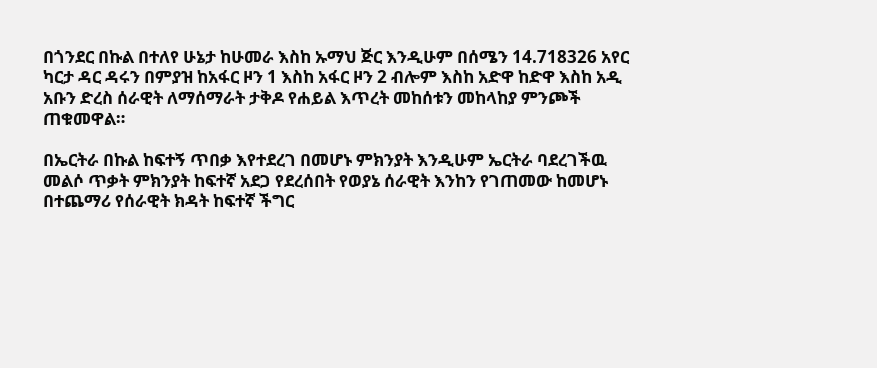በጎንደር በኩል በተለየ ሁኔታ ከሁመራ እስከ ኡማህ ጅር እንዲሁም በሰሜን 14.718326 አየር ካርታ ዳር ዳሩን በምያዝ ከአፋር ዞን 1 እስከ አፋር ዞን 2 ብሎም እስከ አድዋ ከድዋ እስከ አዲ አቡን ድረስ ሰራዊት ለማሰማራት ታቅዶ የሐይል እጥረት መከሰቱን መከላከያ ምንጮች ጠቁመዋል።

በኤርትራ በኩል ከፍተኝ ጥበቃ እየተደረገ በመሆኑ ምክንያት እንዲሁም ኤርትራ ባደረገችዉ መልሶ ጥቃት ምክንያት ከፍተኛ አደጋ የደረሰበት የወያኔ ሰራዊት እንከን የገጠመው ከመሆኑ በተጨማሪ የሰራዊት ክዳት ከፍተኛ ችግር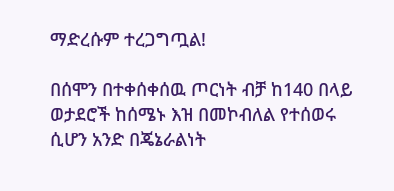ማድረሱም ተረጋግጧል!

በሰሞን በተቀሰቀሰዉ ጦርነት ብቻ ከ140 በላይ ወታደሮች ከሰሜኑ እዝ በመኮብለል የተሰወሩ ሲሆን አንድ በጄኔራልነት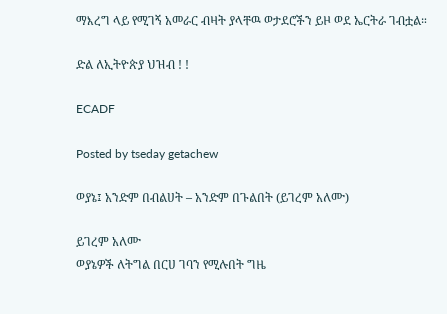ማእረግ ላይ የሚገኝ አመራር ብዛት ያላቸዉ ወታደሮችን ይዞ ወደ ኤርትራ ገብቷል።

ድል ለኢትዮጵያ ህዝብ ! !

ECADF

Posted by tseday getachew

ወያኔ፤ አንድም በብልሀት – አንድም በጉልበት (ይገረም አለሙ)

ይገረም አለሙ
ወያኔዎች ለትግል በርሀ ገባን የሚሉበት ግዜ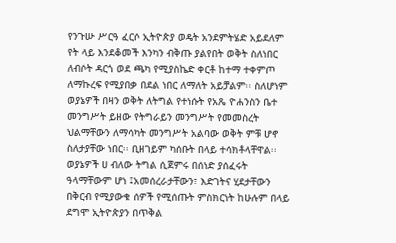የንጉሡ ሥርዓ ፈርሶ ኢትዮጵያ ወዴት አንደምትሄድ አይደለም የት ላይ እንደቆመች እንካን ብቅጡ ያልየበት ወቅት ስለነበር ለብሶት ዳርጎ ወደ ጫካ የሚያስኬድ ቀርቶ ከተማ ተቀምጦ ለማኩረፍ የሚያበቃ በደል ነበር ለማለት አይቻልም፡፡ ስለሆነም ወያኔዎች በዛን ወቅት ለትግል የተነሱት የአጼ ዮሐንስን ቤተ መንግሥት ይዘው የትግራይን መንግሥት የመመስረት ህልማቸውን ለማሳካት መንግሥት አልባው ወቅት ምቹ ሆኖ ስለታያቸው ነበር፡፡ ቢዘገይም ካሰቡት በላይ ተሳክቶላቸዋል፡፡
ወያኔዎች ሀ ብለው ትግል ሲጀምሩ በሰነድ ያሰፈሩት ዓላማቸውም ሆነ ፤አመሰረራታቸውን፣ እድገትና ሂደታቸውን በቅርብ የሚያውቁ ሰዎች የሚሰጡት ምስክርነት ከሁሉም በላይ ደግሞ ኢትዮጵያን በጥቅል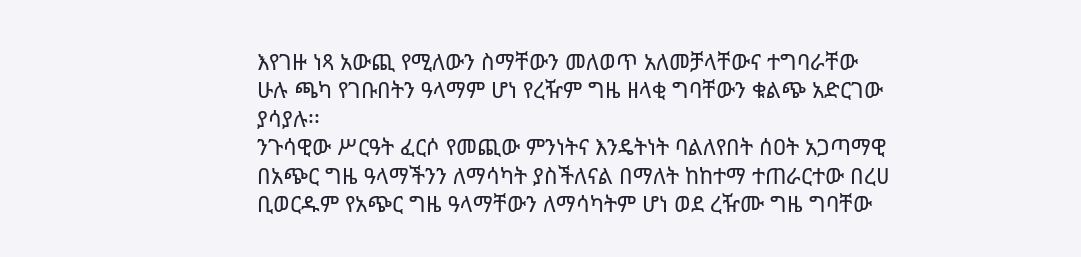እየገዙ ነጻ አውጪ የሚለውን ስማቸውን መለወጥ አለመቻላቸውና ተግባራቸው ሁሉ ጫካ የገቡበትን ዓላማም ሆነ የረዥም ግዜ ዘላቂ ግባቸውን ቁልጭ አድርገው ያሳያሉ፡፡
ንጉሳዊው ሥርዓት ፈርሶ የመጪው ምንነትና እንዴትነት ባልለየበት ሰዐት አጋጣማዊ በአጭር ግዜ ዓላማችንን ለማሳካት ያስችለናል በማለት ከከተማ ተጠራርተው በረሀ ቢወርዱም የአጭር ግዜ ዓላማቸውን ለማሳካትም ሆነ ወደ ረዥሙ ግዜ ግባቸው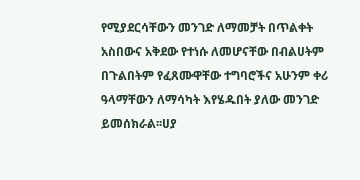የሚያደርሳቸውን መንገድ ለማመቻት በጥልቀት አስበውና አቅደው የተነሱ ለመሆናቸው በብልሀትም በጉልበትም የፈጸሙዋቸው ተግባሮችና አሁንም ቀሪ ዓላማቸውን ለማሳካት እየሄዱበት ያለው መንገድ ይመሰክራል፡፡ሀያ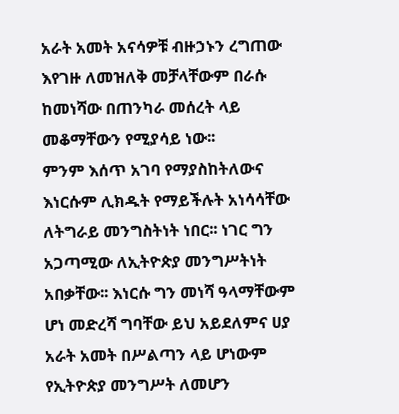አራት አመት አናሳዎቹ ብዙኃኑን ረግጠው እየገዙ ለመዝለቅ መቻላቸውም በራሱ ከመነሻው በጠንካራ መሰረት ላይ መቆማቸውን የሚያሳይ ነው፡፡
ምንም እሰጥ አገባ የማያስከትለውና እነርሱም ሊክዱት የማይችሉት አነሳሳቸው ለትግራይ መንግስትነት ነበር፡፡ ነገር ግን አጋጣሚው ለኢትዮጵያ መንግሥትነት አበቃቸው፡፡ እነርሱ ግን መነሻ ዓላማቸውም ሆነ መድረሻ ግባቸው ይህ አይደለምና ሀያ አራት አመት በሥልጣን ላይ ሆነውም የኢትዮጵያ መንግሥት ለመሆን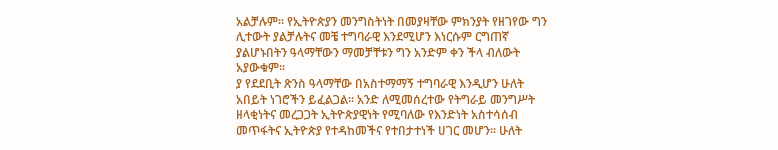አልቻሉም፡፡ የኢትዮጵያን መንግስትነት በመያዛቸው ምክንያት የዘገየው ግን ሊተውት ያልቻሉትና መቼ ተግባራዊ እንደሚሆን እነርሱም ርግጠኛ ያልሆኑበትን ዓላማቸውን ማመቻቸቱን ግን አንድም ቀን ችላ ብለውት አያውቁም፡፡
ያ የደደቢት ጽንስ ዓላማቸው በአስተማማኝ ተግባራዊ እንዲሆን ሁለት አበይት ነገሮችን ይፈልጋል፡፡ አንድ ለሚመሰረተው የትግራይ መንግሥት ዘላቂነትና መረጋጋት ኢትዮጵያዊነት የሚባለው የእንድነት አስተሳሰብ መጥፋትና ኢትዮጵያ የተዳከመችና የተበታተነች ሀገር መሆን፡፡ ሁለት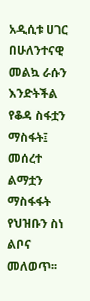አዲሲቱ ሀገር በሁለንተናዊ መልኳ ራሱን እንድትችል የቆዳ ስፋቷን ማስፋት፤ መሰረተ ልማቷን ማስፋፋት የህዝቡን ስነ ልቦና መለወጥ፡፡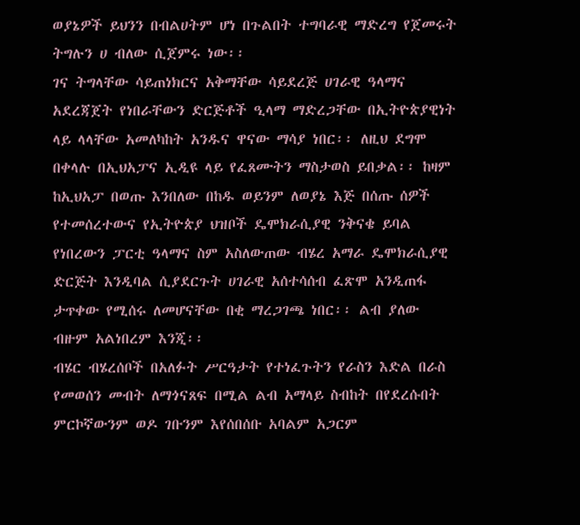ወያኔዎች ይህንን በብልሀትም ሆነ በጉልበት ተግባራዊ ማድረግ የጀመሩት ትግሉን ሀ ብለው ሲጀምሩ ነው፡፡
ገና ትግላቸው ሳይጠነክርና አቅማቸው ሳይደረጅ ሀገራዊ ዓላማና አደረጃጀት የነበራቸውን ድርጅቶች ዒላማ ማድረጋቸው በኢትዮጵያዊነት ላይ ላላቸው አመለካከት አንዱና ዋናው ማሳያ ነበር፡፡ ለዚህ ደግሞ በቀላሉ በኢህአፓና ኢዲዩ ላይ የፈጸሙትን ማስታወስ ይበቃል፡፡ ከዛም ከኢህአፓ በወጡ እንበለው በከዱ ወይንም ለወያኔ እጅ በሰጡ ሰዎች የተመሰረተውና የኢትዮጵያ ህዝቦች ዴሞክራሲያዊ ንቅናቄ ይባል የነበረውን ፓርቲ ዓላማና ስም አስለውጠው ብሄረ አማራ ዴሞክራሲያዊ ድርጅት እንዲባል ሲያደርጉት ሀገራዊ አሰተሳሰብ ፈጽሞ አንዲጠፋ ታጥቀው የሚሰሩ ለመሆናቸው በቂ ማረጋገጫ ነበር፡፡ ልብ ያለው ብዙም አልነበረም እንጂ፡፡
ብሄር ብሄረሰቦች በአለፉት ሥርዓታት የተነፈጉትን የራስን እድል በራስ የመወሰን መብት ለማጎናጸፍ በሚል ልብ አማላይ ስብከት በየደረሱበት ምርኮኛውንም ወዶ ገቡንም እየሰበሰቡ አባልም አጋርም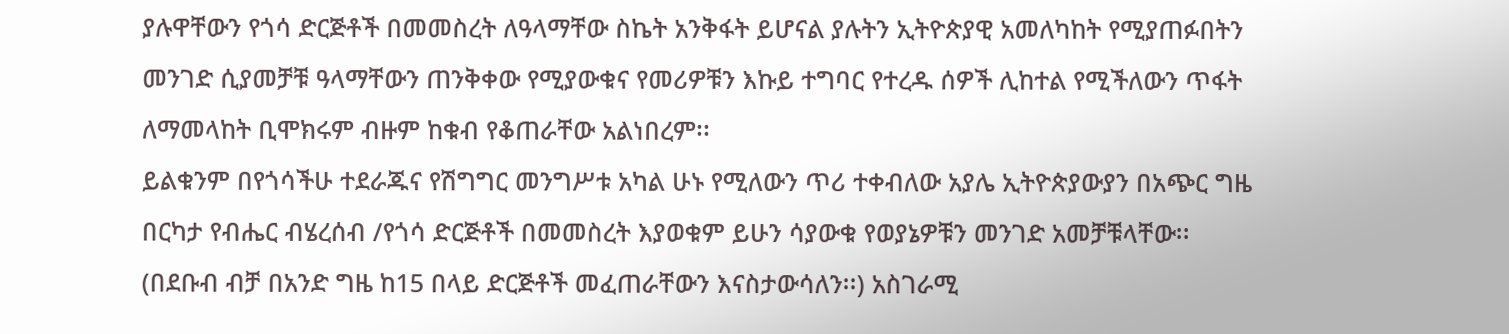ያሉዋቸውን የጎሳ ድርጅቶች በመመስረት ለዓላማቸው ስኬት አንቅፋት ይሆናል ያሉትን ኢትዮጵያዊ አመለካከት የሚያጠፉበትን መንገድ ሲያመቻቹ ዓላማቸውን ጠንቅቀው የሚያውቁና የመሪዎቹን እኩይ ተግባር የተረዱ ሰዎች ሊከተል የሚችለውን ጥፋት ለማመላከት ቢሞክሩም ብዙም ከቁብ የቆጠራቸው አልነበረም፡፡
ይልቁንም በየጎሳችሁ ተደራጁና የሽግግር መንግሥቱ አካል ሁኑ የሚለውን ጥሪ ተቀብለው አያሌ ኢትዮጵያውያን በአጭር ግዜ በርካታ የብሔር ብሄረሰብ /የጎሳ ድርጅቶች በመመስረት እያወቁም ይሁን ሳያውቁ የወያኔዎቹን መንገድ አመቻቹላቸው፡፡ (በደቡብ ብቻ በአንድ ግዜ ከ15 በላይ ድርጅቶች መፈጠራቸውን እናስታውሳለን፡፡) አስገራሚ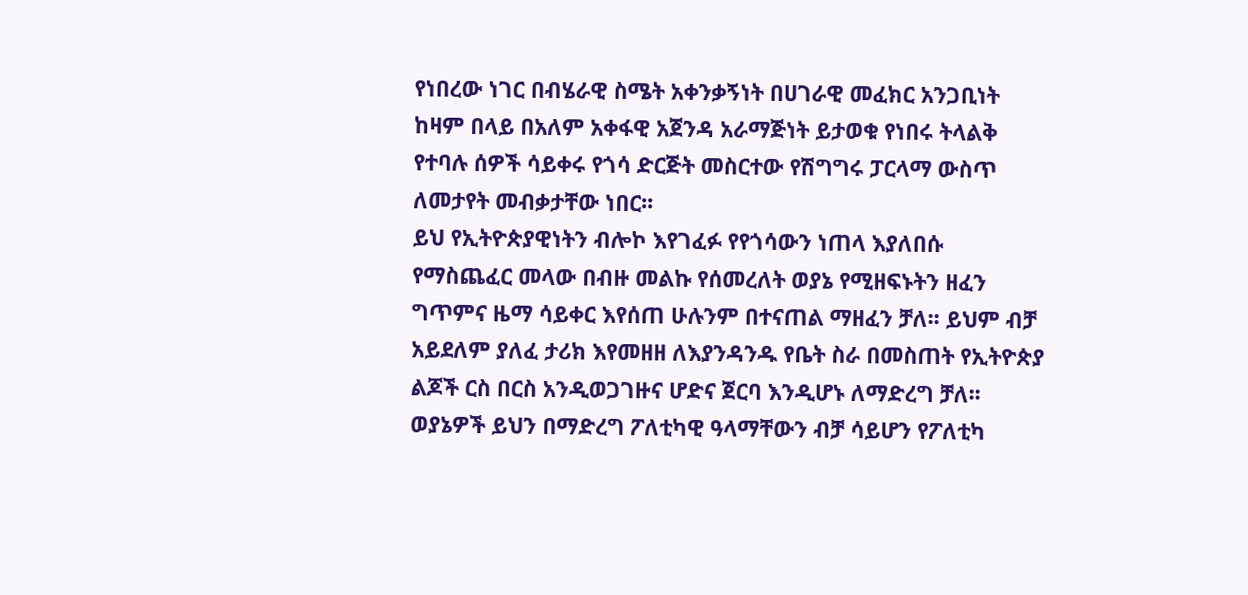የነበረው ነገር በብሄራዊ ስሜት አቀንቃኝነት በሀገራዊ መፈክር አንጋቢነት ከዛም በላይ በአለም አቀፋዊ አጀንዳ አራማጅነት ይታወቁ የነበሩ ትላልቅ የተባሉ ሰዎች ሳይቀሩ የጎሳ ድርጅት መስርተው የሽግግሩ ፓርላማ ውስጥ ለመታየት መብቃታቸው ነበር፡፡
ይህ የኢትዮጵያዊነትን ብሎኮ እየገፈፉ የየጎሳውን ነጠላ እያለበሱ የማስጨፈር መላው በብዙ መልኩ የሰመረለት ወያኔ የሚዘፍኑትን ዘፈን ግጥምና ዜማ ሳይቀር እየሰጠ ሁሉንም በተናጠል ማዘፈን ቻለ፡፡ ይህም ብቻ አይደለም ያለፈ ታሪክ እየመዘዘ ለእያንዳንዱ የቤት ስራ በመስጠት የኢትዮጵያ ልጆች ርስ በርስ አንዲወጋገዙና ሆድና ጀርባ እንዲሆኑ ለማድረግ ቻለ፡፡
ወያኔዎች ይህን በማድረግ ፖለቲካዊ ዓላማቸውን ብቻ ሳይሆን የፖለቲካ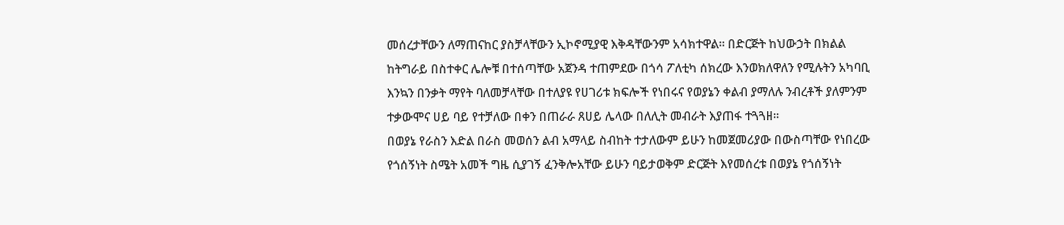መሰረታቸውን ለማጠናከር ያስቻላቸውን ኢኮኖሚያዊ እቅዳቸውንም አሳክተዋል፡፡ በድርጅት ከህውኃት በክልል ከትግራይ በስተቀር ሌሎቹ በተሰጣቸው አጀንዳ ተጠምደው በጎሳ ፖለቲካ ሰክረው እንወክለዋለን የሚሉትን አካባቢ እንኳን በንቃት ማየት ባለመቻላቸው በተለያዩ የሀገሪቱ ክፍሎች የነበሩና የወያኔን ቀልብ ያማለሉ ንብረቶች ያለምንም ተቃውሞና ሀይ ባይ የተቻለው በቀን በጠራራ ጸሀይ ሌላው በለሊት መብራት እያጠፋ ተጓጓዘ፡፡
በወያኔ የራስን እድል በራስ መወሰን ልብ አማላይ ስብከት ተታለውም ይሁን ከመጀመሪያው በውስጣቸው የነበረው የጎሰኝነት ስሜት አመች ግዜ ሲያገኝ ፈንቅሎአቸው ይሁን ባይታወቅም ድርጅት እየመሰረቱ በወያኔ የጎሰኝነት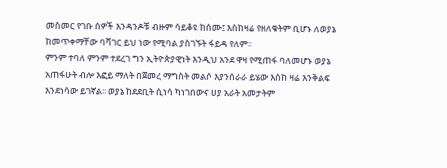መስመር የገቡ ሰዎች እንዳንዶቹ ብዙም ሳይቆዩ ከሰሙ፤ እስከዛሬ የዘለቁትም ቢሆኑ ለወያኔ ከመጥቀማቸው ባሻገር ይህ ነው የሚባል ያስገኙት ፋይዳ የለም፡፡
ምንም ተባለ ምንም ተደረገ ግን ኢትዮጵያዊነት እንዲህ አንደ ዋዛ የሚጠፋ ባለመሆኑ ወያኔ አጠፋሁት ብሎ እፎይ ማለት በጀመረ ማግስት መልሶ እያንሰራራ ይሄው እስከ ዛሬ እንቅልፍ እንደነሳው ይገኛል፡፡ ወያኔ ከደደቢት ሲነሳ ካነገበውና ሀያ አራት አመታትም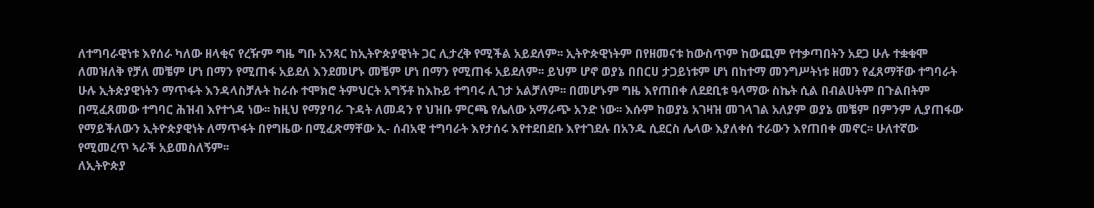ለተግባራዊነቱ እየሰራ ካለው ዘላቂና የረዥም ግዜ ግቡ አንጻር ከኢትዮጵያዊነት ጋር ሊታረቅ የሚችል አይደለም፡፡ ኢትዮጵዊነትም በየዘመናቱ ከውስጥም ከውጪም የተቃጣበትን አደጋ ሁሉ ተቋቁሞ ለመዝለቅ የቻለ መቼም ሆነ በማን የሚጠፋ አይደለ እንደመሆኑ መቼም ሆነ በማን የሚጠፋ አይደለም፡፡ ይህም ሆኖ ወያኔ በበርሀ ታጋይነቱም ሆነ በከተማ መንግሥትነቱ ዘመን የፈጸማቸው ተግባራት ሁሉ ኢትጵያዊነትን ማጥፋት እንዳላስቻሉት ከራሱ ተሞክሮ ትምህርት አግኝቶ ከእኩይ ተግባሩ ሊገታ አልቻለም፡፡ በመሆኑም ግዜ እየጠበቀ ለደደቢቱ ዓላማው ስኬት ሲል በብልሀትም በጉልበትም በሚፈጸመው ተግባር ሕዝብ እየተጎዳ ነው፡፡ ከዚህ የማያባራ ጉዳት ለመዳን የ ህዝቡ ምርጫ የሌለው አማራጭ አንድ ነው፡፡ እሱም ከወያኔ አገዛዝ መገላገል አለያም ወያኔ መቼም በምንም ሊያጠፋው የማይችለውን ኢትዮጵያዊነት ለማጥፋት በየግዜው በሚፈጽማቸው ኢ- ሰብአዊ ተግባራት እየታሰሩ እየተደበደቡ እየተገደሉ በአንዱ ሲደርስ ሌላው እያለቀሰ ተራውን እየጠበቀ መኖር፡፡ ሁለተኛው የሚመረጥ ኣራች አይመስለኝም፡፡
ለኢትዮጵያ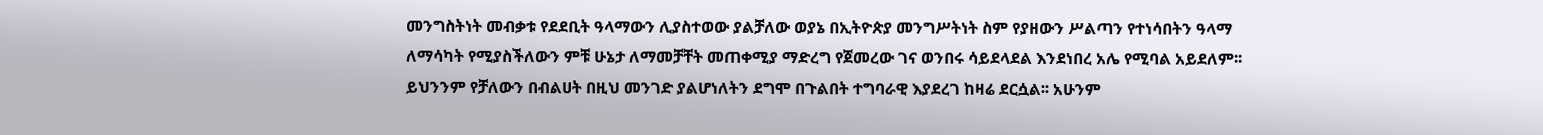መንግስትነት መብቃቱ የደደቢት ዓላማውን ሊያስተወው ያልቻለው ወያኔ በኢትዮጵያ መንግሥትነት ስም የያዘውን ሥልጣን የተነሳበትን ዓላማ ለማሳካት የሚያስችለውን ምቹ ሁኔታ ለማመቻቸት መጠቀሚያ ማድረግ የጀመረው ገና ወንበሩ ሳይደላደል እንደነበረ አሌ የሚባል አይደለም፡፡ ይህንንም የቻለውን በብልሀት በዚህ መንገድ ያልሆነለትን ደግሞ በጉልበት ተግባራዊ እያደረገ ከዛሬ ደርሷል፡፡ አሁንም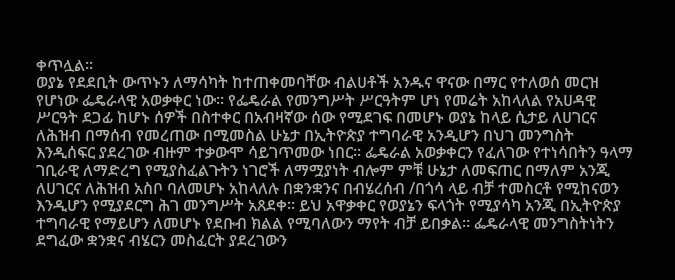ቀጥሏል፡፡
ወያኔ የደደቢት ውጥኑን ለማሳካት ከተጠቀመባቸው ብልሀቶች አንዱና ዋናው በማር የተለወሰ መርዝ የሆነው ፌዴራላዊ አወቃቀር ነው፡፡ የፌዴራል የመንግሥት ሥርዓትም ሆነ የመሬት አከላለል የአሀዳዊ ሥርዓት ደጋፊ ከሆኑ ሰዎች በስተቀር በአብዛኛው ሰው የሚደገፍ በመሆኑ ወያኔ ከላይ ሲታይ ለሀገርና ለሕዝብ በማሰብ የመረጠው በሚመስል ሁኔታ በኢትዮጵያ ተግባራዊ አንዲሆን በህገ መንግስት እንዲሰፍር ያደረገው ብዙም ተቃውሞ ሳይገጥመው ነበር፡፡ ፌዴራል አወቃቀርን የፈለገው የተነሳበትን ዓላማ ገቢራዊ ለማድረግ የሚያስፈልጉትን ነገሮች ለማሟያነት ብሎም ምቹ ሁኔታ ለመፍጠር በማለም አንጂ ለሀገርና ለሕዝብ አስቦ ባለመሆኑ አከላለሉ በቋንቋንና በብሄረሰብ /በጎሳ ላይ ብቻ ተመስርቶ የሚከናወን እንዲሆን የሚያደርግ ሕገ መንግሥት አጸደቀ፡፡ ይህ አዋቃቀር የወያኔን ፍላጎት የሚያሳካ አንጂ በኢትዮጵያ ተግባራዊ የማይሆን ለመሆኑ የደቡብ ክልል የሚባለውን ማየት ብቻ ይበቃል፡፡ ፌዴራላዊ መንግስትነትን ደግፈው ቋንቋና ብሄርን መስፈርት ያደረገውን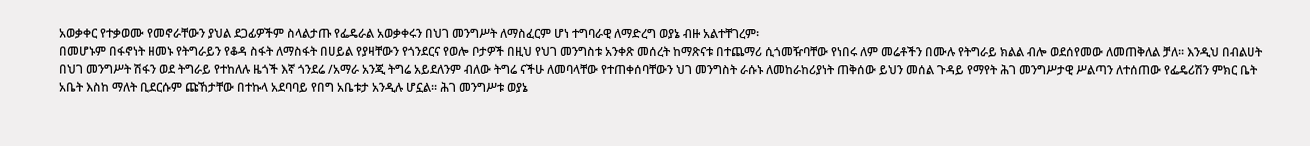አወቃቀር የተቃወሙ የመኖራቸውን ያህል ደጋፊዎችም ስላልታጡ የፌዴራል አወቃቀሩን በህገ መንግሥት ለማስፈርም ሆነ ተግባራዊ ለማድረግ ወያኔ ብዙ አልተቸገረም፡
በመሆኑም በፋኖነት ዘመኑ የትግራይን የቆዳ ስፋት ለማስፋት በሀይል የያዛቸውን የጎንደርና የወሎ ቦታዎች በዚህ የህገ መንግስቱ አንቀጽ መሰረት ከማጽናቱ በተጨማሪ ሲጎመዥባቸው የነበሩ ለም መሬቶችን በሙሉ የትግራይ ክልል ብሎ ወደሰየመው ለመጠቅለል ቻለ፡፡ እንዲህ በብልሀት በህገ መንግሥት ሽፋን ወደ ትግራይ የተከለሉ ዜጎች እኛ ጎንደሬ /አማራ አንጂ ትግሬ አይደለንም ብለው ትግሬ ናችሁ ለመባላቸው የተጠቀሰባቸውን ህገ መንግስት ራሱኑ ለመከራከሪያነት ጠቅሰው ይህን መሰል ጉዳይ የማየት ሕገ መንግሥታዊ ሥልጣን ለተሰጠው የፌዴሪሽን ምክር ቤት አቤት እስከ ማለት ቢደርሱም ጩኸታቸው በተኩላ አደባባይ የበግ አቤቱታ አንዲሉ ሆኗል፡፡ ሕገ መንግሥቱ ወያኔ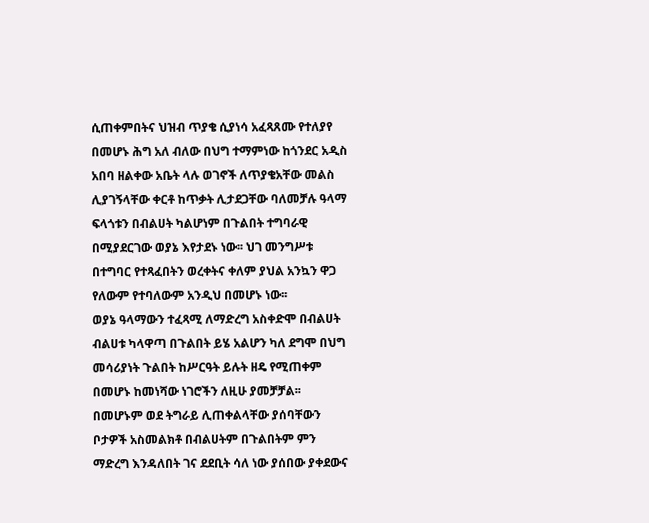ሲጠቀምበትና ህዝብ ጥያቄ ሲያነሳ አፈጻጸሙ የተለያየ በመሆኑ ሕግ አለ ብለው በህግ ተማምነው ከጎንደር አዲስ አበባ ዘልቀው አቤት ላሉ ወገኖች ለጥያቄአቸው መልስ ሊያገኝላቸው ቀርቶ ከጥቃት ሊታደጋቸው ባለመቻሉ ዓላማ ፍላጎቱን በብልሀት ካልሆነም በጉልበት ተግባራዊ በሚያደርገው ወያኔ እየታደኑ ነው፡፡ ህገ መንግሥቱ በተግባር የተጻፈበትን ወረቀትና ቀለም ያህል አንኳን ዋጋ የለውም የተባለውም አንዲህ በመሆኑ ነው፡፡
ወያኔ ዓላማውን ተፈጻሚ ለማድረግ አስቀድሞ በብልሀት ብልሀቱ ካላዋጣ በጉልበት ይሄ አልሆን ካለ ደግሞ በህግ መሳሪያነት ጉልበት ከሥርዓት ይሉት ዘዴ የሚጠቀም በመሆኑ ከመነሻው ነገሮችን ለዚሁ ያመቻቻል፡፡ በመሆኑም ወደ ትግራይ ሊጠቀልላቸው ያሰባቸውን ቦታዎች አስመልክቶ በብልሀትም በጉልበትም ምን ማድረግ እንዳለበት ገና ደደቢት ሳለ ነው ያሰበው ያቀደውና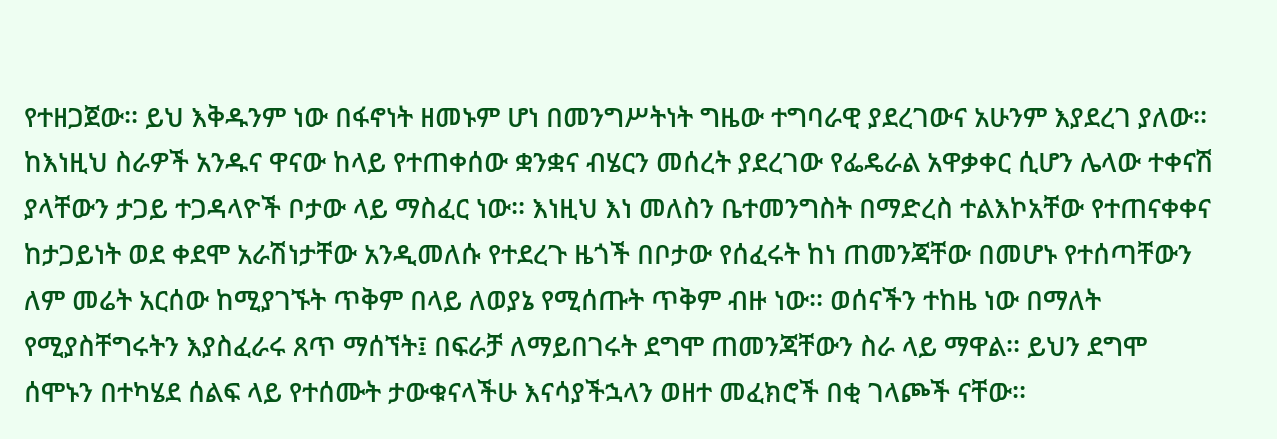የተዘጋጀው፡፡ ይህ እቅዱንም ነው በፋኖነት ዘመኑም ሆነ በመንግሥትነት ግዜው ተግባራዊ ያደረገውና አሁንም እያደረገ ያለው፡፡
ከእነዚህ ስራዎች አንዱና ዋናው ከላይ የተጠቀሰው ቋንቋና ብሄርን መሰረት ያደረገው የፌዴራል አዋቃቀር ሲሆን ሌላው ተቀናሽ ያላቸውን ታጋይ ተጋዳላዮች ቦታው ላይ ማስፈር ነው፡፡ እነዚህ እነ መለስን ቤተመንግስት በማድረስ ተልእኮአቸው የተጠናቀቀና ከታጋይነት ወደ ቀደሞ አራሽነታቸው አንዲመለሱ የተደረጉ ዜጎች በቦታው የሰፈሩት ከነ ጠመንጃቸው በመሆኑ የተሰጣቸውን ለም መሬት አርሰው ከሚያገኙት ጥቅም በላይ ለወያኔ የሚሰጡት ጥቅም ብዙ ነው፡፡ ወሰናችን ተከዜ ነው በማለት የሚያስቸግሩትን እያስፈራሩ ጸጥ ማሰኘት፤ በፍራቻ ለማይበገሩት ደግሞ ጠመንጃቸውን ስራ ላይ ማዋል፡፡ ይህን ደግሞ ሰሞኑን በተካሄደ ሰልፍ ላይ የተሰሙት ታውቁናላችሁ እናሳያችኋላን ወዘተ መፈክሮች በቂ ገላጮች ናቸው፡፡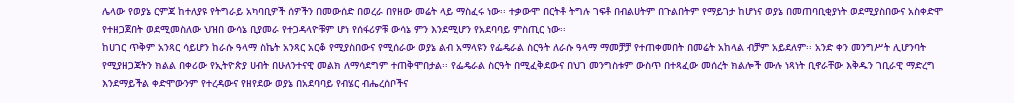ሌላው የወያኔ ርምጃ ከተለያዩ የትግራይ አካባቢዎች ሰዎችን በመውሰድ በወረራ በየዘው መሬት ላይ ማስፈሩ ነው፡፡ ተቃውሞ በርትቶ ትግሉ ገፍቶ በብልሀትም በጉልበትም የማይገታ ከሆነና ወያኔ በመጠባቢቂያነት ወደሚያስበውና አስቀድሞ የተዘጋጀበት ወደሚመስለው ህዝበ ውሳኔ ቢያመራ የተጋዳላዮቹም ሆነ የሰፋሪዎቹ ውሳኔ ምን እንደሚሆን የአደባባይ ምስጢር ነው፡፡
ከሀገር ጥቅም አንጻር ሳይሆን ከራሱ ዓላማ ስኬት አንጻር አርቆ የሚያስበውና የሚሰራው ወያኔ ልብ አማላዩን የፌዴራል ስርዓት ለራሱ ዓላማ ማመቻቻ የተጠቀመበት በመሬት አከላል ብቻም አይደለም፡፡ አንድ ቀን መንግሥት ሊሆንባት የሚያዘጋጃትን ክልል በቀሪው የኢትዮጵያ ሀብት በሁለንተናዊ መልክ ለማሳደግም ተጠቅሞበታል፡፡ የፌዴራል ስርዓት በሚፈቅደውና በህገ መንግስቱም ውስጥ በተጻፈው መሰረት ክልሎች ሙሉ ነጻነት ቢኖራቸው እቅዱን ገቢራዊ ማድረግ እንደማይችል ቀድሞውንም የተረዳውና የዘየደው ወያኔ በአደባባይ የብሄር ብሔረሰቦችና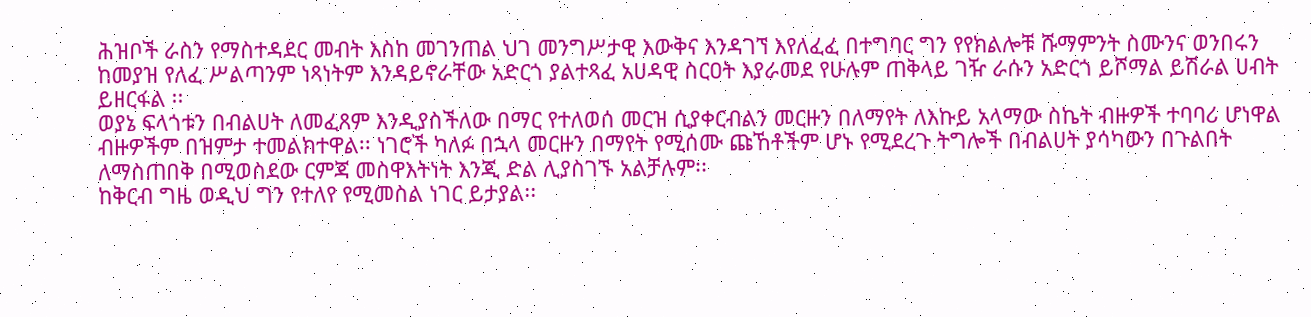ሕዝቦች ራስን የማስተዳደር መብት እስከ መገንጠል ህገ መንግሥታዊ እውቅና እንዳገኘ እየለፈፈ በተግባር ግን የየክልሎቹ ሹማምንት ስሙንና ወንበሩን ከመያዝ የለፈ ሥልጣንም ነጻነትም እንዳይኖራቸው አድርጎ ያልተጻፈ አሀዳዊ ስርዐት እያራመደ የሁሉም ጠቅላይ ገዥ ራሱን አድርጎ ይሾማል ይሽራል ሀብት ይዘርፋል ፡፡
ወያኔ ፍላጎቱን በብልሀት ለመፈጸም እንዲያስችለው በማር የተለወሰ መርዝ ሲያቀርብልን መርዙን በለማየት ለእኩይ አላማው ስኬት ብዙዎች ተባባሪ ሆነዋል ብዙዎችም በዝምታ ተመልክተዋል፡፡ ነገሮች ካለፉ በኋላ መርዙን በማየት የሚሰሙ ጩኸቶችም ሆኑ የሚደረጉ ትግሎች በብልሀት ያሳካውን በጉልበት ለማስጠበቅ በሚወስደው ርምጃ መስዋእትነት እንጂ ድል ሊያስገኙ አልቻሉም፡፡
ከቅርብ ግዜ ወዲህ ግን የተለየ የሚመስል ነገር ይታያል፡፡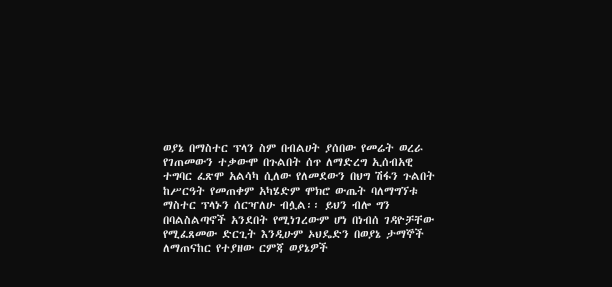ወያኔ በማስተር ፕላን ስም በብልሀት ያሰበው የመሬት ወረራ የገጠመውን ተቃውሞ በጉልበት ሰጥ ለማድረግ ኢሰብአዊ ተግባር ፈጽሞ አልሳካ ሲለው የለመደውን በህግ ሽፋን ጉልበት ከሥርዓት የመጠቀም አካሄድም ሞክሮ ውጤት ባለማግኘቱ ማስተር ፕላኑን ሰርዣለሁ ብሏል፡፡ ይህን ብሎ ግን በባልስልጣኖች አንደበት የሚነገረውም ሆነ በነብሰ ገዳዮቻቸው የሚፈጸመው ድርጊት እንዲሁም ኦህዴድን በወያኔ ታማኞች ለማጠናከር የተያዘው ርምጃ ወያኔዎች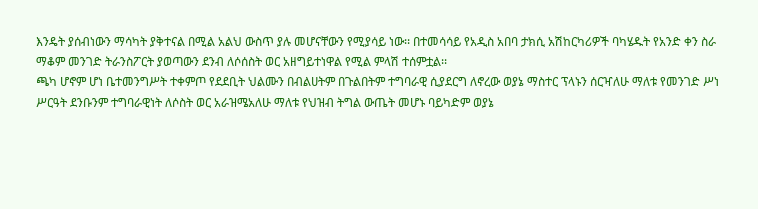እንዴት ያሰብነውን ማሳካት ያቅተናል በሚል አልህ ውስጥ ያሉ መሆናቸውን የሚያሳይ ነው፡፡ በተመሳሳይ የአዲስ አበባ ታክሲ አሽከርካሪዎች ባካሄዱት የአንድ ቀን ስራ ማቆም መንገድ ትራንስፖርት ያወጣውን ደንብ ለሶሰስት ወር አዘግይተነዋል የሚል ምላሽ ተሰምቷል፡፡
ጫካ ሆኖም ሆነ ቤተመንግሥት ተቀምጦ የደደቢት ህልሙን በብልሀትም በጉልበትም ተግባራዊ ሲያደርግ ለኖረው ወያኔ ማስተር ፕላኑን ሰርዣለሁ ማለቱ የመንገድ ሥነ ሥርዓት ደንቡንም ተግባራዊነት ለሶስት ወር አራዝሜአለሁ ማለቱ የህዝብ ትግል ውጤት መሆኑ ባይካድም ወያኔ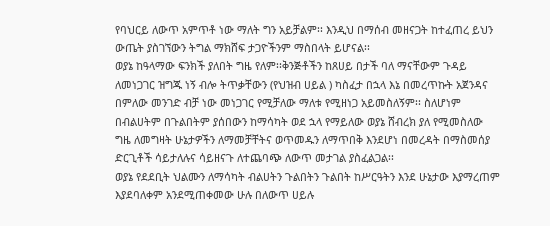የባህርይ ለውጥ አምጥቶ ነው ማለት ግን አይቻልም፡፡ እንዲህ በማሰብ መዘናጋት ከተፈጠረ ይህን ውጤት ያስገኘውን ትግል ማክሸፍ ታጋዮችንም ማስበላት ይሆናል፡፡
ወያኔ ከዓላማው ፍንክች ያለበት ግዜ የለም፡፡ቅንጅቶችን ከጸሀይ በታች ባለ ማናቸውም ጉዳይ ለመነጋገር ዝግጁ ነኝ ብሎ ትጥቃቸውን (የህዝብ ሀይል ) ካስፈታ በኋላ እኔ በመረጥኩት አጀንዳና በምለው መንገድ ብቻ ነው መነጋገር የሚቻለው ማለቱ የሚዘነጋ አይመስለኝም፡፡ ስለሆነም በብልሀትም በጉልበትም ያሰበውን ከማሳካት ወደ ኋላ የማይለው ወያኔ ሸብረክ ያለ የሚመስለው ግዜ ለመግዛት ሁኔታዎችን ለማመቻቸትና ወጥመዱን ለማጥበቅ እንደሆነ በመረዳት በማስመሰያ ድርጊቶች ሳይታለሉና ሳይዘናጉ ለተጨባጭ ለውጥ መታገል ያስፈልጋል፡፡
ወያኔ የደደቢት ህልሙን ለማሳካት ብልሀትን ጉልበትን ጉልበት ከሥርዓትን እንደ ሁኔታው እያማረጠም እያደባለቀም አንደሚጠቀመው ሁሉ በለውጥ ሀይሉ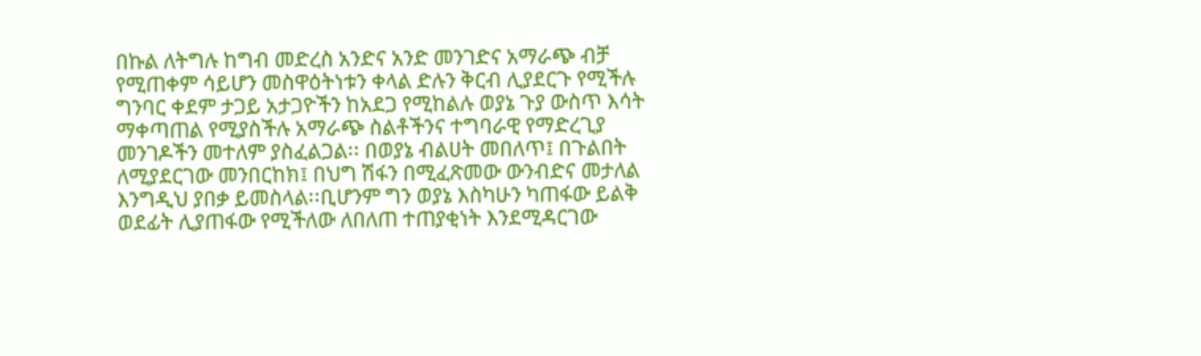በኩል ለትግሉ ከግብ መድረስ አንድና አንድ መንገድና አማራጭ ብቻ የሚጠቀም ሳይሆን መስዋዕትነቱን ቀላል ድሉን ቅርብ ሊያደርጉ የሚችሉ ግንባር ቀደም ታጋይ አታጋዮችን ከአደጋ የሚከልሉ ወያኔ ጉያ ውስጥ እሳት ማቀጣጠል የሚያስችሉ አማራጭ ስልቶችንና ተግባራዊ የማድረጊያ መንገዶችን መተለም ያስፈልጋል፡፡ በወያኔ ብልሀት መበለጥ፤ በጉልበት ለሚያደርገው መንበርከክ፤ በህግ ሽፋን በሚፈጽመው ውንብድና መታለል እንግዲህ ያበቃ ይመስላል፡፡ቢሆንም ግን ወያኔ እስካሁን ካጠፋው ይልቅ ወደፊት ሊያጠፋው የሚችለው ለበለጠ ተጠያቂነት እንደሚዳርገው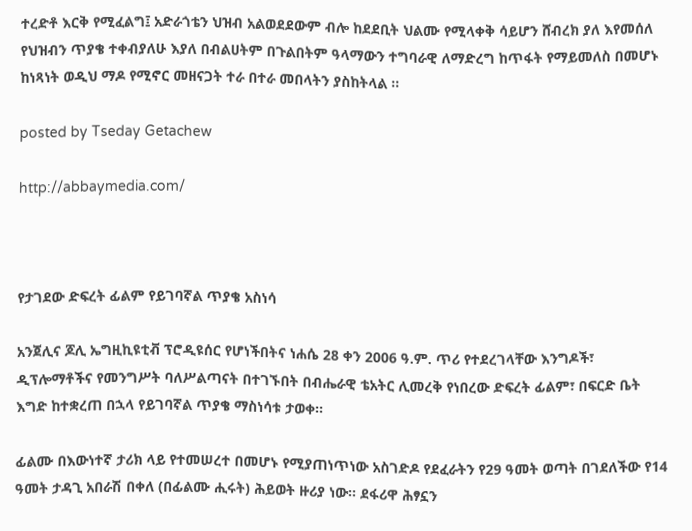ተረድቶ እርቅ የሚፈልግ፤ አድራጎቴን ህዝብ አልወደደውም ብሎ ከደደቢት ህልሙ የሚላቀቅ ሳይሆን ሸብረክ ያለ እየመሰለ የህዝብን ጥያቄ ተቀብያለሁ እያለ በብልሀትም በጉልበትም ዓላማውን ተግባራዊ ለማድረግ ከጥፋት የማይመለስ በመሆኑ ከነጻነት ወዲህ ማዶ የሚኖር መዘናጋት ተራ በተራ መበላትን ያስከትላል ፡፡

posted by Tseday Getachew

http://abbaymedia.com/



የታገደው ድፍረት ፊልም የይገባኛል ጥያቄ አስነሳ

አንጀሊና ጆሊ ኤግዚኪዩቲቭ ፕሮዲዩሰር የሆነችበትና ነሐሴ 28 ቀን 2006 ዓ.ም. ጥሪ የተደረገላቸው እንግዶች፣ ዲፕሎማቶችና የመንግሥት ባለሥልጣናት በተገኙበት በብሔራዊ ቴአትር ሊመረቅ የነበረው ድፍረት ፊልም፣ በፍርድ ቤት እግድ ከተቋረጠ በኋላ የይገባኛል ጥያቄ ማስነሳቱ ታወቀ፡፡

ፊልሙ በእውነተኛ ታሪክ ላይ የተመሠረተ በመሆኑ የሚያጠነጥነው አስገድዶ የደፈራትን የ29 ዓመት ወጣት በገደለችው የ14 ዓመት ታዳጊ አበራሽ በቀለ (በፊልሙ ሒሩት) ሕይወት ዙሪያ ነው፡፡ ደፋሪዋ ሕፃኗን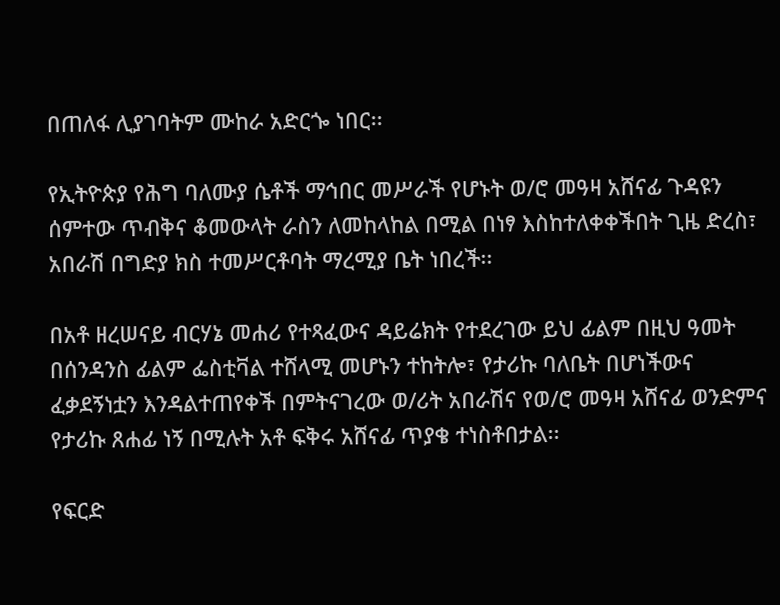በጠለፋ ሊያገባትም ሙከራ አድርጐ ነበር፡፡

የኢትዮጵያ የሕግ ባለሙያ ሴቶች ማኅበር መሥራች የሆኑት ወ/ሮ መዓዛ አሸናፊ ጉዳዩን ሰምተው ጥብቅና ቆመውላት ራስን ለመከላከል በሚል በነፃ እስከተለቀቀችበት ጊዜ ድረስ፣ አበራሽ በግድያ ክስ ተመሥርቶባት ማረሚያ ቤት ነበረች፡፡

በአቶ ዘረሠናይ ብርሃኔ መሐሪ የተጻፈውና ዳይሬክት የተደረገው ይህ ፊልም በዚህ ዓመት በሰንዳንስ ፊልም ፌስቲቫል ተሸላሚ መሆኑን ተከትሎ፣ የታሪኩ ባለቤት በሆነችውና ፈቃደኝነቷን እንዳልተጠየቀች በምትናገረው ወ/ሪት አበራሽና የወ/ሮ መዓዛ አሸናፊ ወንድምና የታሪኩ ጸሐፊ ነኝ በሚሉት አቶ ፍቅሩ አሸናፊ ጥያቄ ተነስቶበታል፡፡

የፍርድ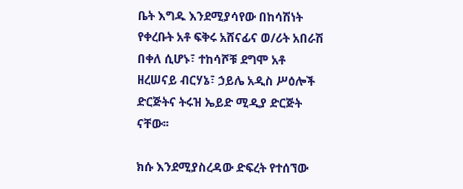ቤት እግዱ እንደሚያሳየው በከሳሽነት የቀረቡት አቶ ፍቅሩ አሸናፊና ወ/ሪት አበራሽ በቀለ ሲሆኑ፣ ተከሳሾቹ ደግሞ አቶ ዘረሠናይ ብርሃኔ፣ ኃይሌ አዲስ ሥዕሎች ድርጅትና ትሩዝ ኤይድ ሚዲያ ድርጅት ናቸው፡፡

ክሱ እንደሚያስረዳው ድፍረት የተሰኘው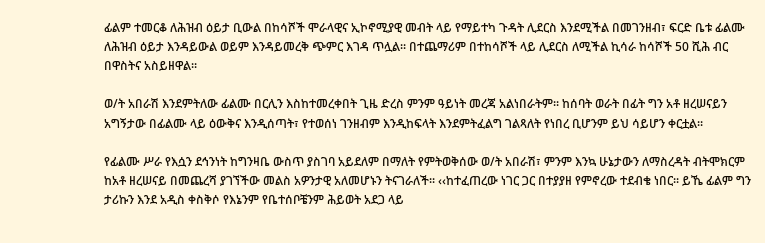ፊልም ተመርቆ ለሕዝብ ዕይታ ቢውል በከሳሾች ሞራላዊና ኢኮኖሚያዊ መብት ላይ የማይተካ ጉዳት ሊደርስ እንደሚችል በመገንዘብ፣ ፍርድ ቤቱ ፊልሙ ለሕዝብ ዕይታ እንዳይውል ወይም እንዳይመረቅ ጭምር እገዳ ጥሏል፡፡ በተጨማሪም በተከሳሾች ላይ ሊደርስ ለሚችል ኪሳራ ከሳሾች 50 ሺሕ ብር በዋስትና አስይዘዋል፡፡

ወ/ት አበራሽ እንደምትለው ፊልሙ በርሊን እስከተመረቀበት ጊዜ ድረስ ምንም ዓይነት መረጃ አልነበራትም፡፡ ከሰባት ወራት በፊት ግን አቶ ዘረሠናይን አግኝታው በፊልሙ ላይ ዕውቅና እንዲሰጣት፣ የተወሰነ ገንዘብም እንዲከፍላት እንደምትፈልግ ገልጻለት የነበረ ቢሆንም ይህ ሳይሆን ቀርቷል፡፡

የፊልሙ ሥራ የእሷን ደኅንነት ከግንዛቤ ውስጥ ያስገባ አይደለም በማለት የምትወቅሰው ወ/ት አበራሽ፣ ምንም እንኳ ሁኔታውን ለማስረዳት ብትሞክርም ከአቶ ዘረሠናይ በመጨረሻ ያገኘችው መልስ አዎንታዊ አለመሆኑን ትናገራለች፡፡ ‹‹ከተፈጠረው ነገር ጋር በተያያዘ የምኖረው ተደብቄ ነበር፡፡ ይኼ ፊልም ግን ታሪኩን እንደ አዲስ ቀስቅሶ የእኔንም የቤተሰቦቼንም ሕይወት አደጋ ላይ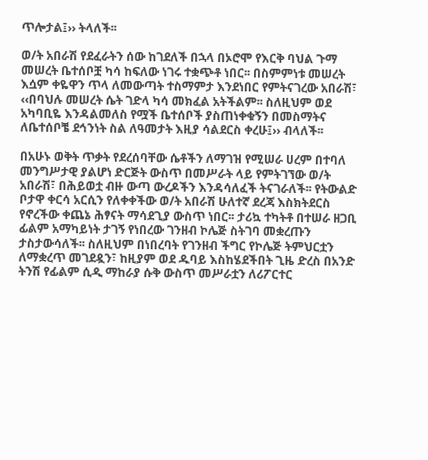ጥሎታል፤›› ትላለች፡፡

ወ/ት አበራሽ የደፈራትን ሰው ከገደለች በኋላ በኦሮሞ የእርቅ ባህል ጉማ መሠረት ቤተሰቦቿ ካሳ ከፍለው ነገሩ ተቋጭቶ ነበር፡፡ በስምምነቱ መሠረት እሷም ቀዬዋን ጥላ ለመውጣት ተስማምታ እንደነበር የምትናገረው አበራሽ፣ ‹‹በባህሉ መሠረት ሴት ገድላ ካሳ መክፈል አትችልም፡፡ ስለዚህም ወደ አካባቢዬ እንዳልመለስ የሟች ቤተሰቦች ያስጠነቀቁኝን በመስማትና ለቤተሰቦቼ ደኅንነት ስል ለዓመታት እዚያ ሳልደርስ ቀረሁ፤›› ብላለች፡፡

በአሁኑ ወቅት ጥቃት የደረሰባቸው ሴቶችን ለማገዝ የሚሠራ ሀረም በተባለ መንግሥታዊ ያልሆነ ድርጅት ውስጥ በመሥራት ላይ የምትገኘው ወ/ት አበራሽ፣ በሕይወቷ ብዙ ውጣ ውረዶችን እንዳሳለፈች ትናገራለች፡፡ የትውልድ ቦታዋ ቀርሳ አርሲን የለቀቀችው ወ/ት አበራሽ ሁለተኛ ደረጃ እስክትደርስ የኖረችው ቀጨኔ ሕፃናት ማሳደጊያ ውስጥ ነበር፡፡ ታሪኳ ተካትቶ በተሠራ ዘጋቢ ፊልም አማካይነት ታገኝ የነበረው ገንዘብ ኮሌጅ ስትገባ መቋረጡን ታስታውሳለች፡፡ ስለዚህም በነበረባት የገንዘብ ችግር የኮሌጅ ትምህርቷን ለማቋረጥ መገደዷን፣ ከዚያም ወደ ዱባይ እስከሄደችበት ጊዜ ድረስ በአንድ ትንሽ የፊልም ሲዲ ማከራያ ሱቅ ውስጥ መሥራቷን ለሪፖርተር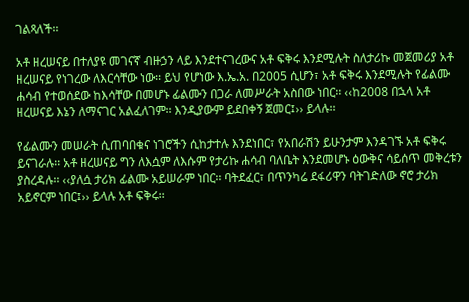ገልጻለች፡፡

አቶ ዘረሠናይ በተለያዩ መገናኛ ብዙኃን ላይ እንደተናገረውና አቶ ፍቅሩ እንደሚሉት ስለታሪኩ መጀመሪያ አቶ ዘረሠናይ የነገረው ለእርሳቸው ነው፡፡ ይህ የሆነው እ.ኤ.አ. በ2005 ሲሆን፣ አቶ ፍቅሩ እንደሚሉት የፊልሙ ሐሳብ የተወሰደው ከእሳቸው በመሆኑ ፊልሙን በጋራ ለመሥራት አስበው ነበር፡፡ ‹‹ከ2008 በኋላ አቶ ዘረሠናይ እኔን ለማናገር አልፈለገም፡፡ እንዲያውም ይደበቀኝ ጀመር፤›› ይላሉ፡፡

የፊልሙን መሠራት ሲጠባበቁና ነገሮችን ሲከታተሉ እንደነበር፣ የአበራሽን ይሁንታም እንዳገኙ አቶ ፍቅሩ ይናገራሉ፡፡ አቶ ዘረሠናይ ግን ለእሷም ለእሱም የታሪኩ ሐሳብ ባለቤት እንደመሆኑ ዕውቅና ሳይሰጥ መቅረቱን ያስረዳሉ፡፡ ‹‹ያለሷ ታሪክ ፊልሙ አይሠራም ነበር፡፡ ባትደፈር፣ በጥንካሬ ደፋሪዋን ባትገድለው ኖሮ ታሪክ አይኖርም ነበር፤›› ይላሉ አቶ ፍቅሩ፡፡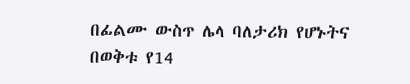በፊልሙ ውስጥ ሌላ ባለታሪክ የሆኑትና በወቅቱ የ14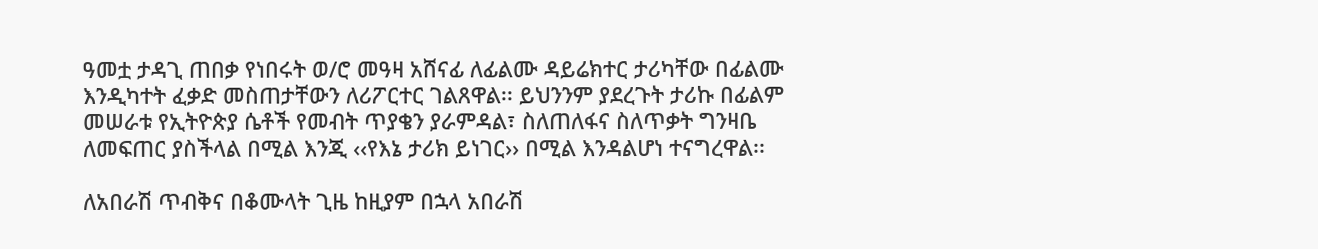ዓመቷ ታዳጊ ጠበቃ የነበሩት ወ/ሮ መዓዛ አሸናፊ ለፊልሙ ዳይሬክተር ታሪካቸው በፊልሙ እንዲካተት ፈቃድ መስጠታቸውን ለሪፖርተር ገልጸዋል፡፡ ይህንንም ያደረጉት ታሪኩ በፊልም መሠራቱ የኢትዮጵያ ሴቶች የመብት ጥያቄን ያራምዳል፣ ስለጠለፋና ስለጥቃት ግንዛቤ ለመፍጠር ያስችላል በሚል እንጂ ‹‹የእኔ ታሪክ ይነገር›› በሚል እንዳልሆነ ተናግረዋል፡፡

ለአበራሽ ጥብቅና በቆሙላት ጊዜ ከዚያም በኋላ አበራሽ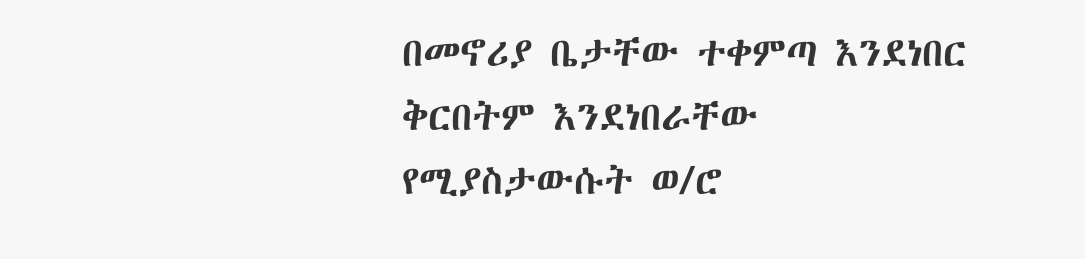በመኖሪያ ቤታቸው ተቀምጣ እንደነበር ቅርበትም እንደነበራቸው የሚያስታውሱት ወ/ሮ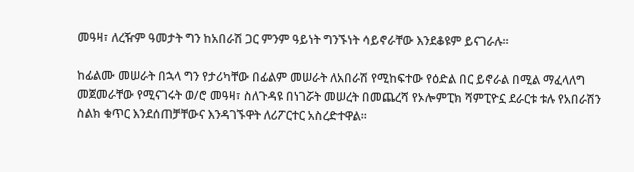መዓዛ፣ ለረዥም ዓመታት ግን ከአበራሽ ጋር ምንም ዓይነት ግንኙነት ሳይኖራቸው እንደቆዩም ይናገራሉ፡፡

ከፊልሙ መሠራት በኋላ ግን የታሪካቸው በፊልም መሠራት ለአበራሽ የሚከፍተው የዕድል በር ይኖራል በሚል ማፈላለግ መጀመራቸው የሚናገሩት ወ/ሮ መዓዛ፣ ስለጉዳዩ በነገሯት መሠረት በመጨረሻ የኦሎምፒክ ሻምፒዮኗ ደራርቱ ቱሉ የአበራሽን ስልክ ቁጥር እንደሰጠቻቸውና እንዳገኙዋት ለሪፖርተር አስረድተዋል፡፡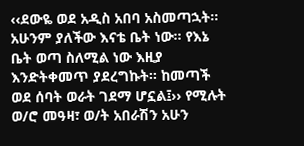‹‹ደውዬ ወደ አዲስ አበባ አስመጣኋት፡፡ አሁንም ያለችው እናቴ ቤት ነው፡፡ የእኔ ቤት ወጣ ስለሚል ነው እዚያ እንድትቀመጥ ያደረግኩት፡፡ ከመጣች ወደ ሰባት ወራት ገደማ ሆኗል፤›› የሚሉት ወ/ሮ መዓዛ፣ ወ/ት አበራሽን አሁን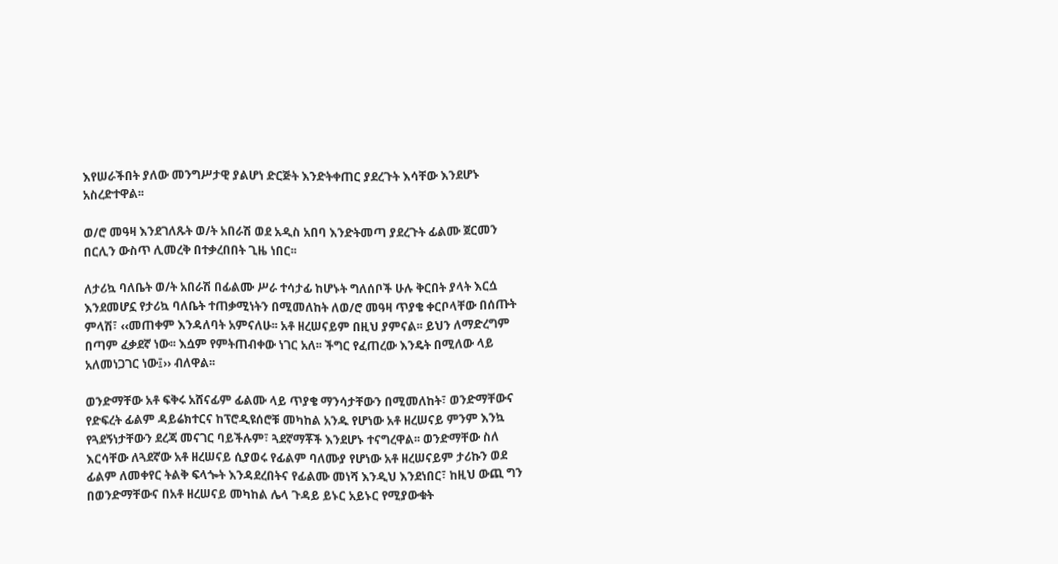እየሠራችበት ያለው መንግሥታዊ ያልሆነ ድርጅት እንድትቀጠር ያደረጉት እሳቸው እንደሆኑ አስረድተዋል፡፡

ወ/ሮ መዓዛ እንደገለጹት ወ/ት አበራሽ ወደ አዲስ አበባ እንድትመጣ ያደረጉት ፊልሙ ጀርመን በርሊን ውስጥ ሊመረቅ በተቃረበበት ጊዜ ነበር፡፡

ለታሪኳ ባለቤት ወ/ት አበራሽ በፊልሙ ሥራ ተሳታፊ ከሆኑት ግለሰቦች ሁሉ ቅርበት ያላት እርሷ እንደመሆኗ የታሪኳ ባለቤት ተጠቃሚነትን በሚመለከት ለወ/ሮ መዓዛ ጥያቄ ቀርቦላቸው በሰጡት ምላሽ፣ ‹‹መጠቀም እንዳለባት አምናለሁ፡፡ አቶ ዘረሠናይም በዚህ ያምናል፡፡ ይህን ለማድረግም በጣም ፈቃደኛ ነው፡፡ እሷም የምትጠብቀው ነገር አለ፡፡ ችግር የፈጠረው እንዴት በሚለው ላይ አለመነጋገር ነው፤›› ብለዋል፡፡

ወንድማቸው አቶ ፍቅሩ አሸናፊም ፊልሙ ላይ ጥያቄ ማንሳታቸውን በሚመለከት፣ ወንድማቸውና የድፍረት ፊልም ዳይሬክተርና ከፕሮዲዩሰሮቹ መካከል አንዱ የሆነው አቶ ዘረሠናይ ምንም እንኳ የጓደኝነታቸውን ደረጃ መናገር ባይችሉም፣ ጓደኛማቾች እንደሆኑ ተናግረዋል፡፡ ወንድማቸው ስለ እርሳቸው ለጓደኛው አቶ ዘረሠናይ ሲያወሩ የፊልም ባለሙያ የሆነው አቶ ዘረሠናይም ታሪኩን ወደ ፊልም ለመቀየር ትልቅ ፍላጐት እንዳደረበትና የፊልሙ መነሻ እንዲህ እንደነበር፣ ከዚህ ውጪ ግን በወንድማቸውና በአቶ ዘረሠናይ መካከል ሌላ ጉዳይ ይኑር አይኑር የሚያውቁት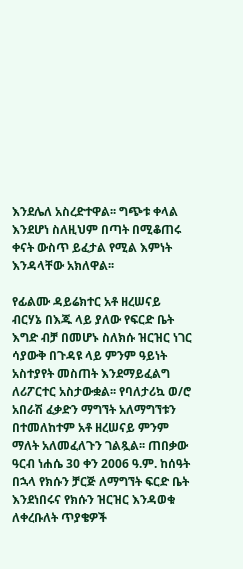እንደሌለ አስረድተዋል፡፡ ግጭቱ ቀላል እንደሆነ ስለዚህም በጣት በሚቆጠሩ ቀናት ውስጥ ይፈታል የሚል እምነት እንዳላቸው አክለዋል፡፡

የፊልሙ ዳይሬክተር አቶ ዘረሠናይ ብርሃኔ በእጁ ላይ ያለው የፍርድ ቤት እግድ ብቻ በመሆኑ ስለክሱ ዝርዝር ነገር ሳያውቅ በጉዳዩ ላይ ምንም ዓይነት አስተያየት መስጠት እንደማይፈልግ ለሪፖርተር አስታውቋል፡፡ የባለታሪኳ ወ/ሮ አበራሽ ፈቃድን ማግኘት አለማግኘቱን በተመለከተም አቶ ዘረሠናይ ምንም ማለት አለመፈለጉን ገልጿል፡፡ ጠበቃው ዓርብ ነሐሴ 30 ቀን 2006 ዓ.ም. ከሰዓት በኋላ የክሱን ቻርጅ ለማግኘት ፍርድ ቤት እንደነበሩና የክሱን ዝርዝር እንዳወቁ ለቀረቡለት ጥያቄዎች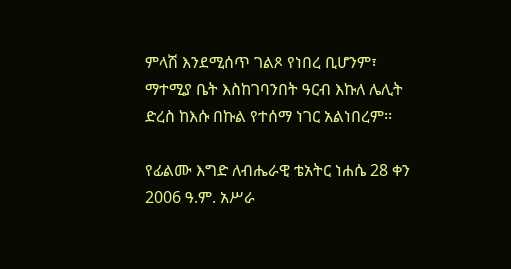ምላሽ እንደሚሰጥ ገልጾ የነበረ ቢሆንም፣ ማተሚያ ቤት እስከገባንበት ዓርብ እኩለ ሌሊት ድረስ ከእሱ በኩል የተሰማ ነገር አልነበረም፡፡

የፊልሙ እግድ ለብሔራዊ ቴአትር ነሐሴ 28 ቀን 2006 ዓ.ም. አሥራ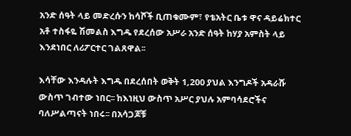አንድ ሰዓት ላይ መድረሱን ከሳሾች ቢጠቁሙም፣ የቴአትር ቤቱ ዋና ዳይሬክተር አቶ ተስፋዬ ሽመልስ እግዱ የደረሰው አሥራ አንድ ሰዓት ከሃያ አምስት ላይ እንደነበር ለሪፖርተር ገልጸዋል፡፡

እሳቸው እንዳሉት እግዱ በደረሰበት ወቅት 1,200 ያህል እንግዶች አዳራሹ ውስጥ ገብተው ነበር፡፡ ከእነዚህ ውስጥ አሥር ያህሉ አምባሳደሮችና ባለሥልጣናት ነበሩ፡፡ በአሳጋጆቹ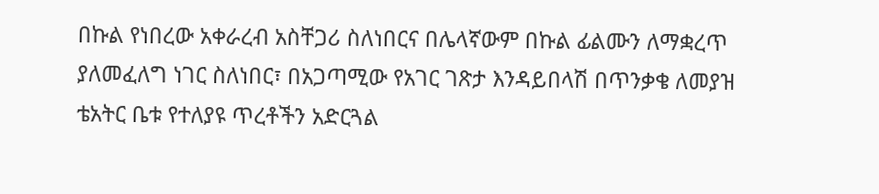በኩል የነበረው አቀራረብ አስቸጋሪ ስለነበርና በሌላኛውም በኩል ፊልሙን ለማቋረጥ ያለመፈለግ ነገር ስለነበር፣ በአጋጣሚው የአገር ገጽታ እንዳይበላሽ በጥንቃቄ ለመያዝ ቴአትር ቤቱ የተለያዩ ጥረቶችን አድርጓል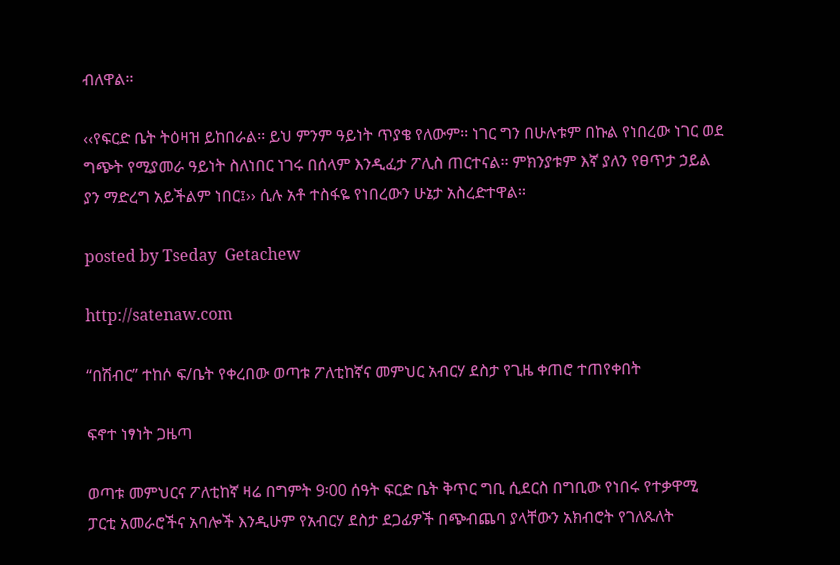ብለዋል፡፡

‹‹የፍርድ ቤት ትዕዛዝ ይከበራል፡፡ ይህ ምንም ዓይነት ጥያቄ የለውም፡፡ ነገር ግን በሁሉቱም በኩል የነበረው ነገር ወደ ግጭት የሚያመራ ዓይነት ስለነበር ነገሩ በሰላም እንዲፈታ ፖሊስ ጠርተናል፡፡ ምክንያቱም እኛ ያለን የፀጥታ ኃይል ያን ማድረግ አይችልም ነበር፤›› ሲሉ አቶ ተስፋዬ የነበረውን ሁኔታ አስረድተዋል፡፡

posted by Tseday  Getachew

http://satenaw.com

“በሽብር” ተከሶ ፍ/ቤት የቀረበው ወጣቱ ፖለቲከኛና መምህር አብርሃ ደስታ የጊዜ ቀጠሮ ተጠየቀበት

ፍኖተ ነፃነት ጋዜጣ

ወጣቱ መምህርና ፖለቲከኛ ዛሬ በግምት 9፡00 ሰዓት ፍርድ ቤት ቅጥር ግቢ ሲደርስ በግቢው የነበሩ የተቃዋሚ ፓርቲ አመራሮችና አባሎች እንዲሁም የአብርሃ ደስታ ደጋፊዎች በጭብጨባ ያላቸውን አክብሮት የገለጹለት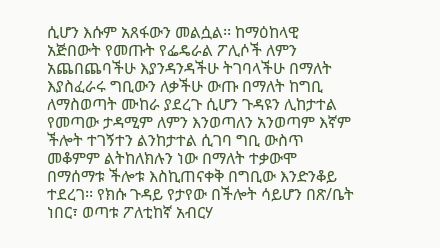ሲሆን እሱም አጸፋውን መልሷል፡፡ ከማዕከላዊ አጅበውት የመጡት የፌዴራል ፖሊሶች ለምን አጨበጨባችሁ እያንዳንዳችሁ ትገባላችሁ በማለት እያስፈራሩ ግቢውን ለቃችሁ ውጡ በማለት ከግቢ ለማስወጣት ሙከራ ያደረጉ ሲሆን ጉዳዩን ሊከታተል የመጣው ታዳሚም ለምን እንወጣለን አንወጣም እኛም ችሎት ተገኝተን ልንከታተል ሲገባ ግቢ ውስጥ መቆምም ልትከለክሉን ነው በማለት ተቃውሞ በማሰማቱ ችሎቱ እስኪጠናቀቅ በግቢው እንድንቆይ ተደረገ፡፡ የክሱ ጉዳይ የታየው በችሎት ሳይሆን በጽ/ቤት ነበር፣ ወጣቱ ፖለቲከኛ አብርሃ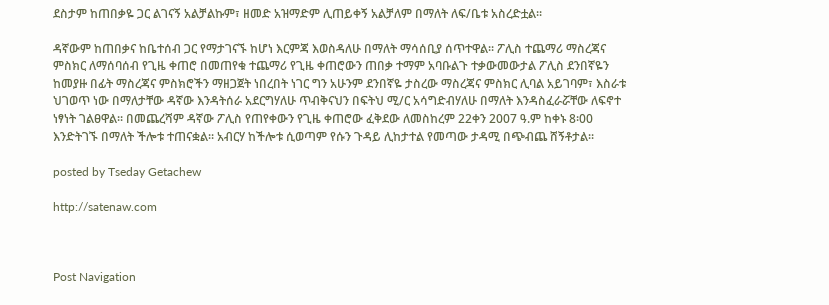ደስታም ከጠበቃዬ ጋር ልገናኝ አልቻልኩም፣ ዘመድ አዝማድም ሊጠይቀኝ አልቻለም በማለት ለፍ/ቤቱ አስረድቷል፡፡

ዳኛውም ከጠበቃና ከቤተሰብ ጋር የማታገናኙ ከሆነ እርምጃ እወስዳለሁ በማለት ማሳሰቢያ ሰጥተዋል፡፡ ፖሊስ ተጨማሪ ማስረጃና ምስክር ለማሰባሰብ የጊዜ ቀጠሮ በመጠየቁ ተጨማሪ የጊዜ ቀጠሮውን ጠበቃ ተማም አባቡልጉ ተቃውመውታል ፖሊስ ደንበኛዬን ከመያዙ በፊት ማስረጃና ምስክሮችን ማዘጋጀት ነበረበት ነገር ግን አሁንም ደንበኛዬ ታስረው ማስረጃና ምስክር ሊባል አይገባም፣ እስራቱ ህገወጥ ነው በማለታቸው ዳኛው እንዳትሰራ አደርግሃለሁ ጥብቅናህን በፍትህ ሚ/ር አሳግድብሃለሁ በማለት እንዳስፈራሯቸው ለፍኖተ ነፃነት ገልፀዋል፡፡ በመጨረሻም ዳኛው ፖሊስ የጠየቀውን የጊዜ ቀጠሮው ፈቅደው ለመስከረም 22ቀን 2007 ዓ.ም ከቀኑ 8፡00 እንድትገኙ በማለት ችሎቱ ተጠናቋል፡፡ አብርሃ ከችሎቱ ሲወጣም የሱን ጉዳይ ሊከታተል የመጣው ታዳሚ በጭብጨ ሸኝቶታል፡፡

posted by Tseday Getachew

http://satenaw.com



Post Navigation